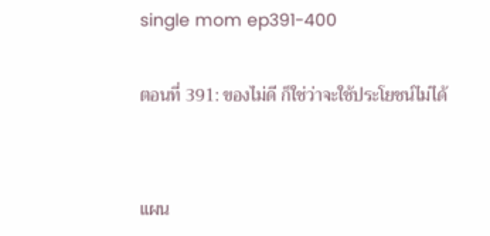single mom ep391-400

ตอนที่ 391: ของไม่ดี ก็ใช่ว่าจะใช้ประโยชน์ไม่ได้


แผน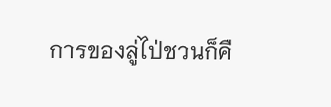การของลู่ไป่ชวนก็คื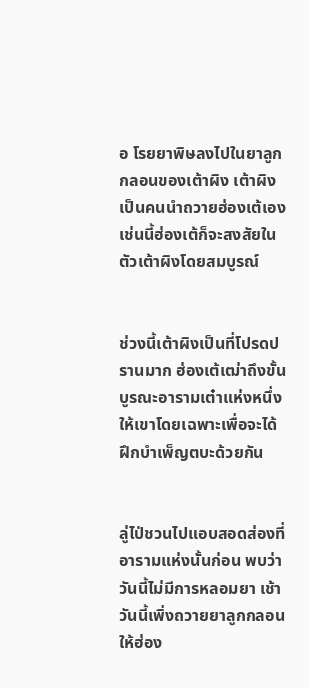อ โรยยาพิษลงไปในยาลูกกลอนของเต้าผิง เต้าผิงเป็นคนนำถวายฮ่องเต้เอง เช่นนี้ฮ่องเต้ก็จะสงสัยในตัวเต้าผิงโดยสมบูรณ์


ช่วงนี้เต้าผิงเป็นที่โปรดปรานมาก ฮ่องเต้เฒ่าถึงขั้นบูรณะอารามเต๋าแห่งหนึ่งให้เขาโดยเฉพาะเพื่อจะได้ฝึกบำเพ็ญตบะด้วยกัน


ลู่ไป่ชวนไปแอบสอดส่องที่อารามแห่งนั้นก่อน พบว่าวันนี้ไม่มีการหลอมยา เช้าวันนี้เพิ่งถวายยาลูกกลอนให้ฮ่อง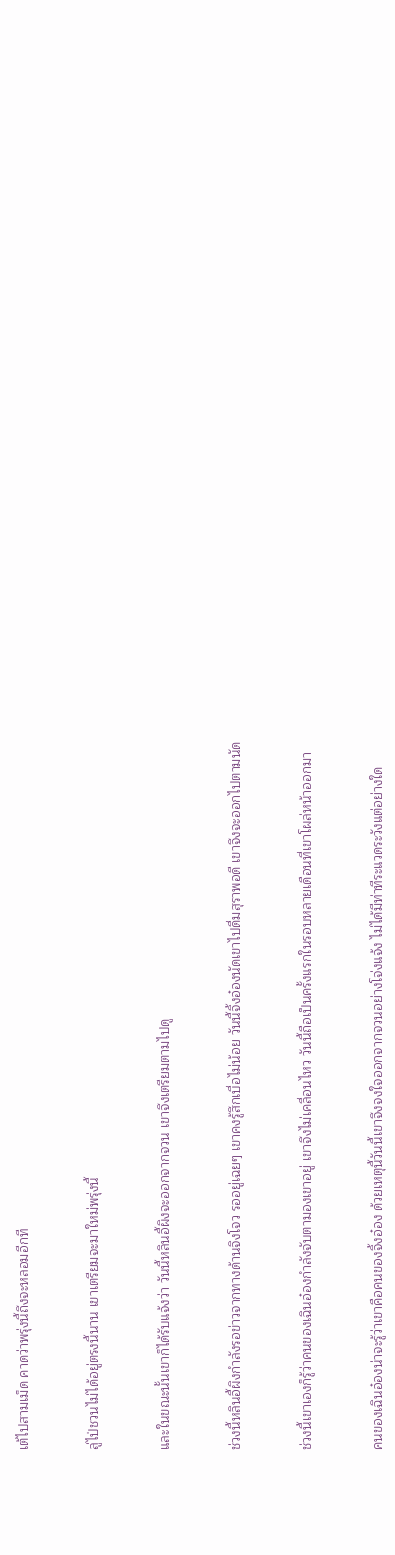เต้ไปสามเม็ด คาดว่าพรุ่งนี้ถึงจะหลอมอีกที


ลู่ไป่ชวนไม่ได้อยู่ตรงนี้นาน เขาเตรียมจะมาใหม่พรุ่งนี้


และในขณะนั้นเขาก็ได้รับแจ้งว่า วันนี้หลินอี้ผิงจะออกจากจวน เขาจึงเตรียมตามไปดู


ช่วงนี้หลินอี้ผิงกำลังรอข่าวจากทางด้านจิงโจว รออยู่เฉยๆ เขาคงรู้สึกเบื่อไม่น้อย วันนี้จิ้งอ๋องนัดเขาไปดื่มสุราพอดี เขาจึงจะออกไปตามนัด


ช่วงนี้เขาเองก็รู้ว่าคนของเฉินอ๋องกำลังจับตามองเขาอยู่ เขาจึงไม่เคลื่อนไหว วันนี้ถือเป็นครั้งแรกในรอบหลายเดือนที่เขาโผล่หน้าออกมา


คนของเฉินอ๋องน่าจะรู้ว่าเขาคือคนของจิ้งอ๋อง ด้วยเหตุนี้วันนี้เขาจึงจงใจออกจากจวนอย่างโจ่งแจ้ง ไม่ได้มีท่าทีระแวดระวังแต่อย่างใด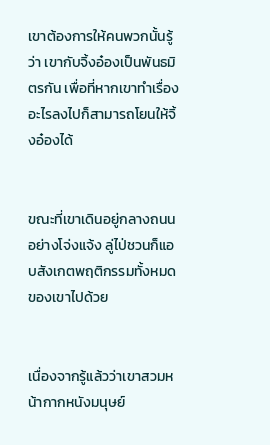เขาต้องการให้คนพวกนั้นรู้ว่า เขากับจิ้งอ๋องเป็นพันธมิตรกัน เพื่อที่หากเขาทำเรื่องอะไรลงไปก็สามารถโยนให้จิ้งอ๋องได้


ขณะที่เขาเดินอยู่กลางถนนอย่างโจ่งแจ้ง ลู่ไป่ชวนก็แอบสังเกตพฤติกรรมทั้งหมดของเขาไปด้วย


เนื่องจากรู้แล้วว่าเขาสวมหน้ากากหนังมนุษย์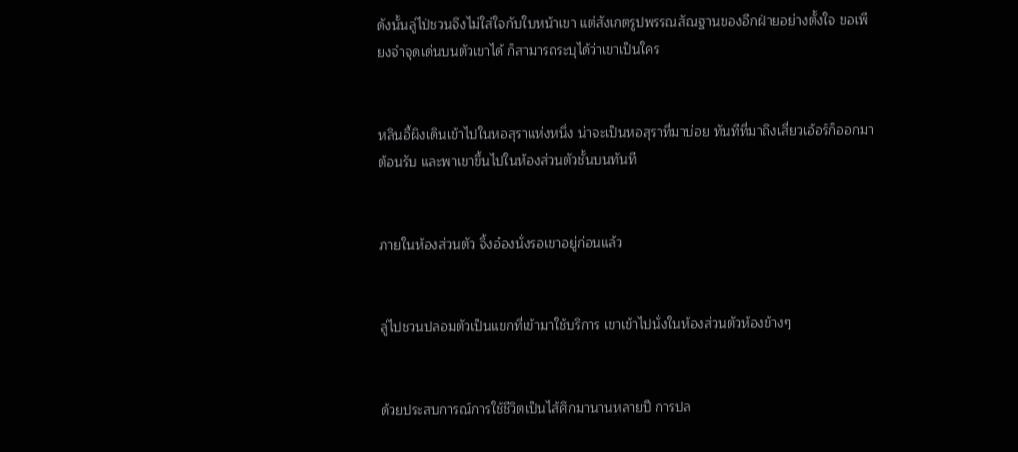ดังนั้นลู่ไป่ชวนจึงไม่ใส่ใจกับใบหน้าเขา แต่สังเกตรูปพรรณสัณฐานของอีกฝ่ายอย่างตั้งใจ ขอเพียงจำจุดเด่นบนตัวเขาได้ ก็สามารถระบุได้ว่าเขาเป็นใคร


หลินอี้ผิงเดินเข้าไปในหอสุราแห่งหนึ่ง น่าจะเป็นหอสุราที่มาบ่อย ทันทีที่มาถึงเสี่ยวเอ้อร์ก็ออกมาต้อนรับ และพาเขาขึ้นไปในห้องส่วนตัวชั้นบนทันที


ภายในห้องส่วนตัว จิ้งอ๋องนั่งรอเขาอยู่ก่อนแล้ว


ลู่ไปชวนปลอมตัวเป็นแขกที่เข้ามาใช้บริการ เขาเข้าไปนั่งในห้องส่วนตัวห้องข้างๆ


ด้วยประสบการณ์การใช้ชีวิตเป็นไส้ศึกมานานหลายปี การปล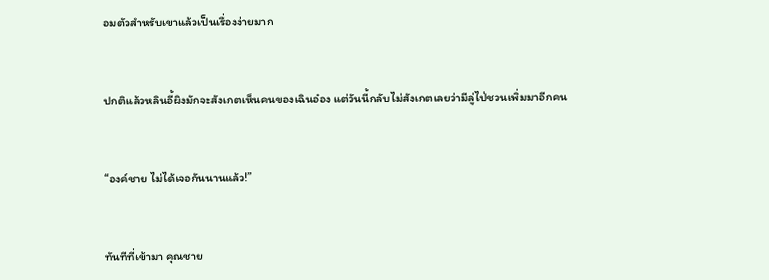อมตัวสำหรับเขาแล้วเป็นเรื่องง่ายมาก


ปกติแล้วหลินอี้ผิงมักจะสังเกตเห็นคนของเฉินอ๋อง แต่วันนี้กลับไม่สังเกตเลยว่ามีลู่ไป่ชวนเพิ่มมาอีกคน


“องค์ชาย ไม่ได้เจอกันนานแล้ว!”


ทันทีที่เข้ามา คุณชาย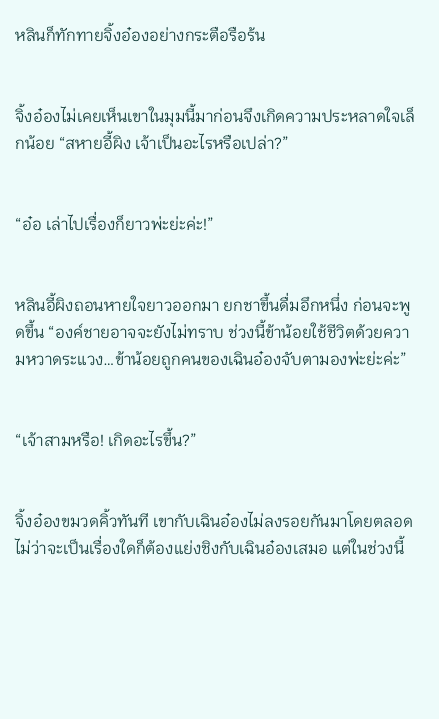หลินก็ทักทายจิ้งอ๋องอย่างกระตือรือร้น


จิ้งอ๋องไม่เคยเห็นเขาในมุมนี้มาก่อนจึงเกิดความประหลาดใจเล็กน้อย “สหายอี้ผิง เจ้าเป็นอะไรหรือเปล่า?”


“อ๋อ เล่าไปเรื่องก็ยาวพ่ะย่ะค่ะ!”


หลินอี้ผิงถอนหายใจยาวออกมา ยกชาขึ้นดื่มอึกหนึ่ง ก่อนจะพูดขึ้น “องค์ชายอาจจะยังไม่ทราบ ช่วงนี้ข้าน้อยใช้ชีวิตด้วยความหวาดระแวง…ข้าน้อยถูกคนของเฉินอ๋องจับตามองพ่ะย่ะค่ะ”


“เจ้าสามหรือ! เกิดอะไรขึ้น?”


จิ้งอ๋องขมวดคิ้วทันที เขากับเฉินอ๋องไม่ลงรอยกันมาโดยตลอด ไม่ว่าจะเป็นเรื่องใดก็ต้องแย่งชิงกับเฉินอ๋องเสมอ แต่ในช่วงนี้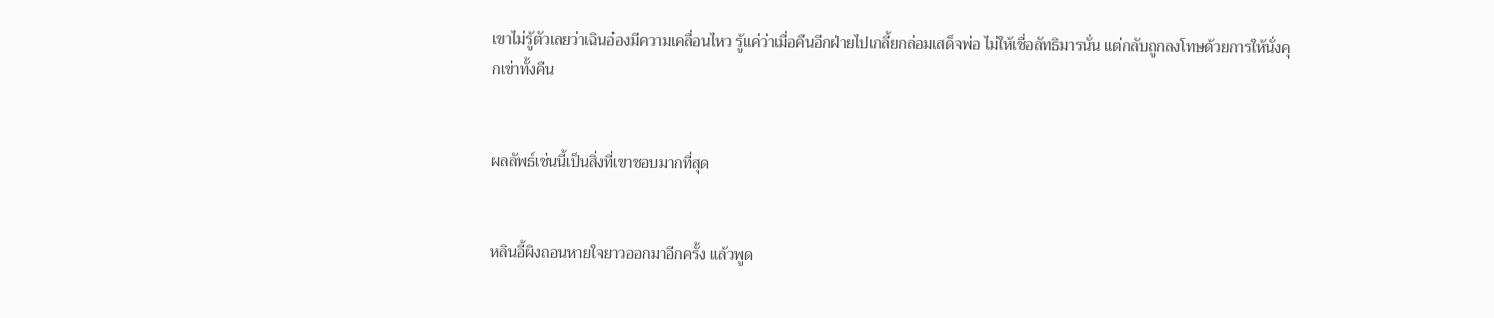เขาไม่รู้ตัวเลยว่าเฉินอ๋องมีความเคลื่อนไหว รู้แค่ว่าเมื่อคืนอีกฝ่ายไปเกลี้ยกล่อมเสด็จพ่อ ไม่ให้เชื่อลัทธิมารนั่น แต่กลับถูกลงโทษด้วยการให้นั่งคุกเข่าทั้งคืน


ผลลัพธ์เช่นนี้เป็นสิ่งที่เขาชอบมากที่สุด


หลินอี้ผิงถอนหายใจยาวออกมาอีกครั้ง แล้วพูด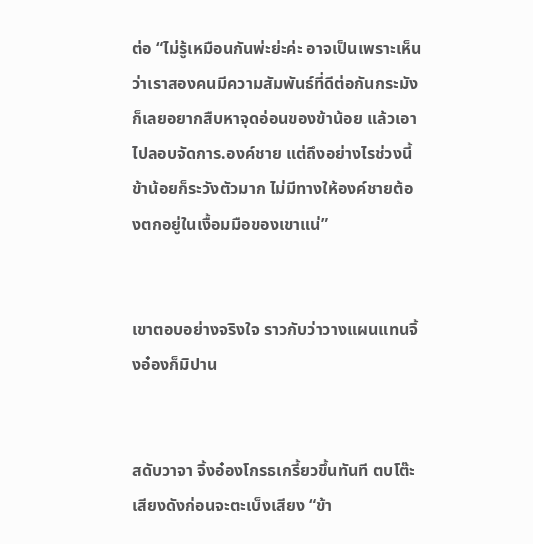ต่อ “ไม่รู้เหมือนกันพ่ะย่ะค่ะ อาจเป็นเพราะเห็นว่าเราสองคนมีความสัมพันธ์ที่ดีต่อกันกระมัง ก็เลยอยากสืบหาจุดอ่อนของข้าน้อย แล้วเอาไปลอบจัดการ.องค์ชาย แต่ถึงอย่างไรช่วงนี้ข้าน้อยก็ระวังตัวมาก ไม่มีทางให้องค์ชายต้องตกอยู่ในเงื้อมมือของเขาแน่”


เขาตอบอย่างจริงใจ ราวกับว่าวางแผนแทนจิ้งอ๋องก็มิปาน


สดับวาจา จิ้งอ๋องโกรธเกรี้ยวขึ้นทันที ตบโต๊ะเสียงดังก่อนจะตะเบ็งเสียง “ข้า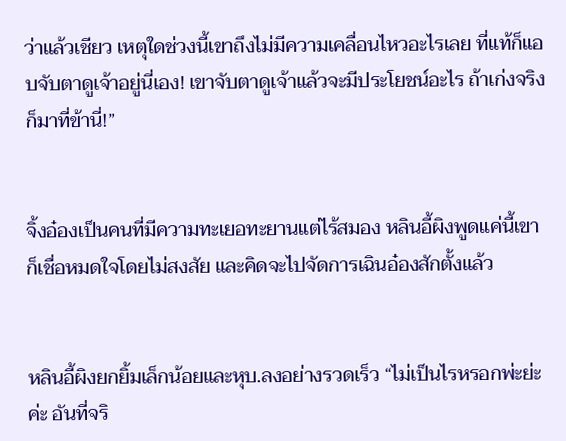ว่าแล้วเชียว เหตุใดช่วงนี้เขาถึงไม่มีความเคลื่อนไหวอะไรเลย ที่แท้ก็แอบจับตาดูเจ้าอยู่นี่เอง! เขาจับตาดูเจ้าแล้วจะมีประโยชน์อะไร ถ้าเก่งจริงก็มาที่ข้านี่!”


จิ้งอ๋องเป็นคนที่มีความทะเยอทะยานแต่ไร้สมอง หลินอี้ผิงพูดแค่นี้เขาก็เชื่อหมดใจโดยไม่สงสัย และคิดจะไปจัดการเฉินอ๋องสักตั้งแล้ว


หลินอี้ผิงยกยิ้มเล็กน้อยและหุบ.ลงอย่างรวดเร็ว “ไม่เป็นไรหรอกพ่ะย่ะค่ะ อันที่จริ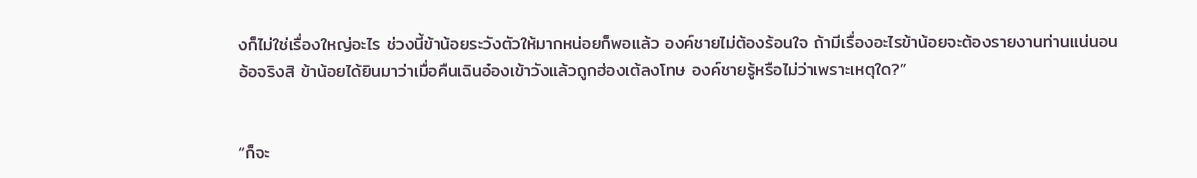งก็ไม่ใช่เรื่องใหญ่อะไร ช่วงนี้ข้าน้อยระวังตัวให้มากหน่อยก็พอแล้ว องค์ชายไม่ต้องร้อนใจ ถ้ามีเรื่องอะไรข้าน้อยจะต้องรายงานท่านแน่นอน อ้อจริงสิ ข้าน้อยได้ยินมาว่าเมื่อคืนเฉินอ๋องเข้าวังแล้วถูกฮ่องเต้ลงโทษ องค์ชายรู้หรือไม่ว่าเพราะเหตุใด?”


“ก็จะ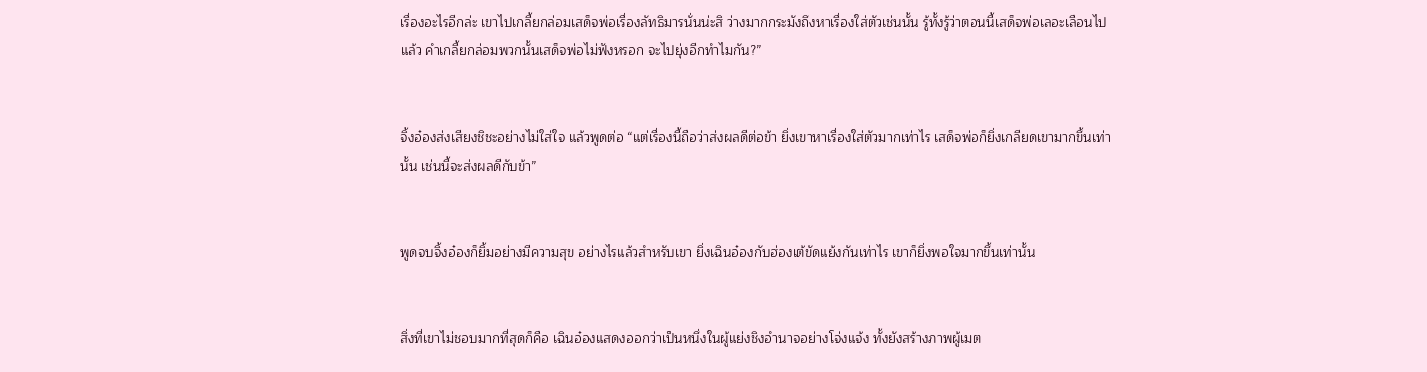เรื่องอะไรอีกล่ะ เขาไปเกลี้ยกล่อมเสด็จพ่อเรื่องลัทธิมารนั่นน่ะสิ ว่างมากกระมังถึงหาเรื่องใส่ตัวเช่นนั้น รู้ทั้งรู้ว่าตอนนี้เสด็จพ่อเลอะเลือนไปแล้ว คำเกลี้ยกล่อมพวกนั้นเสด็จพ่อไม่ฟังหรอก จะไปยุ่งอีกทำไมกัน?”


จิ้งอ๋องส่งเสียงชิชะอย่างไม่ใส่ใจ แล้วพูดต่อ “แต่เรื่องนี้ถือว่าส่งผลดีต่อข้า ยิ่งเขาหาเรื่องใส่ตัวมากเท่าไร เสด็จพ่อก็ยิ่งเกลียดเขามากขึ้นเท่านั้น เช่นนี้จะส่งผลดีกับข้า”


พูดจบจิ้งอ๋องก็ยิ้มอย่างมีความสุข อย่างไรแล้วสำหรับเขา ยิ่งเฉินอ๋องกับฮ่องเต้ขัดแย้งกันเท่าไร เขาก็ยิ่งพอใจมากขึ้นเท่านั้น


สิ่งที่เขาไม่ชอบมากที่สุดก็คือ เฉินอ๋องแสดงออกว่าเป็นหนึ่งในผู้แย่งชิงอำนาจอย่างโจ่งแจ้ง ทั้งยังสร้างภาพผู้เมต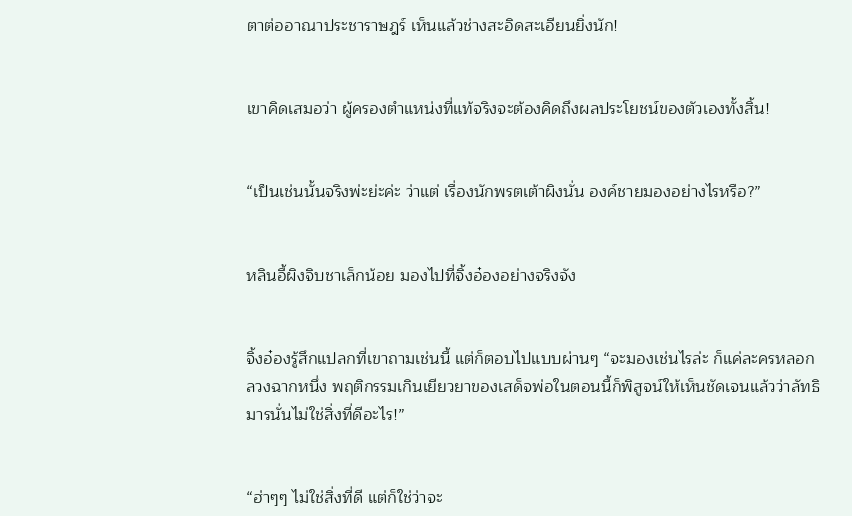ตาต่ออาณาประชาราษฎร์ เห็นแล้วช่างสะอิดสะเอียนยิ่งนัก!


เขาคิดเสมอว่า ผู้ครองตำแหน่งที่แท้จริงจะต้องคิดถึงผลประโยชน์ของตัวเองทั้งสิ้น!


“เป็นเช่นนั้นจริงพ่ะย่ะค่ะ ว่าแต่ เรื่องนักพรตเต้าผิงนั่น องค์ชายมองอย่างไรหรือ?”


หลินอี้ผิงจิบชาเล็กน้อย มองไปที่จิ้งอ๋องอย่างจริงจัง


จิ้งอ๋องรู้สึกแปลกที่เขาถามเช่นนี้ แต่ก็ตอบไปแบบผ่านๆ “จะมองเช่นไรล่ะ ก็แค่ละครหลอกลวงฉากหนึ่ง พฤติกรรมเกินเยียวยาของเสด็จพ่อในตอนนี้ก็พิสูจน์ให้เห็นชัดเจนแล้วว่าลัทธิมารนั่นไม่ใช่สิ่งที่ดีอะไร!”


“ฮ่าๆๆ ไม่ใช่สิ่งที่ดี แต่ก็ใช่ว่าจะ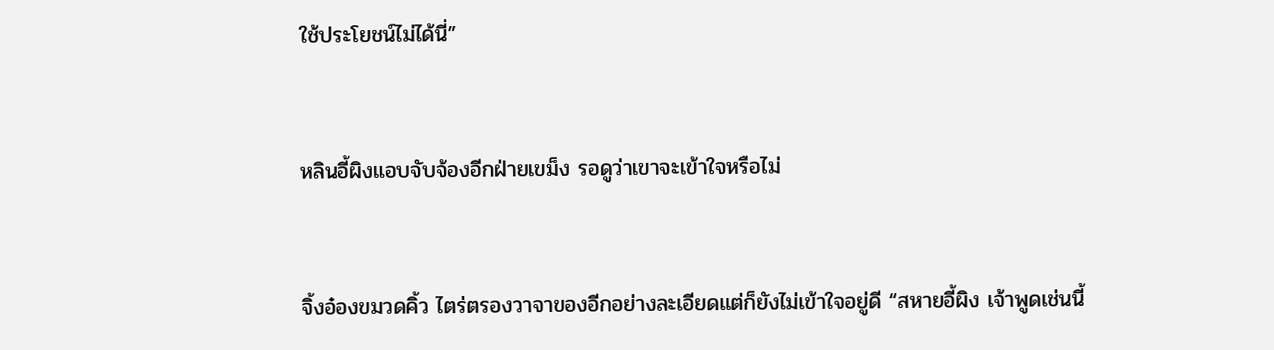ใช้ประโยชน์ไม่ได้นี่”


หลินอี้ผิงแอบจับจ้องอีกฝ่ายเขม็ง รอดูว่าเขาจะเข้าใจหรือไม่


จิ้งอ๋องขมวดคิ้ว ไตร่ตรองวาจาของอีกอย่างละเอียดแต่ก็ยังไม่เข้าใจอยู่ดี “สหายอี้ผิง เจ้าพูดเช่นนี้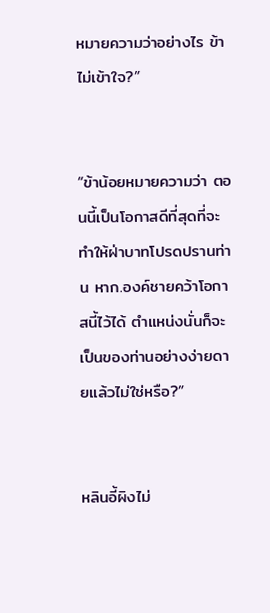หมายความว่าอย่างไร ข้าไม่เข้าใจ?”


“ข้าน้อยหมายความว่า ตอนนี้เป็นโอกาสดีที่สุดที่จะทำให้ฝ่าบาทโปรดปรานท่าน หาก.องค์ชายคว้าโอกาสนี้ไว้ได้ ตำแหน่งนั่นก็จะเป็นของท่านอย่างง่ายดายแล้วไม่ใช่หรือ?”


หลินอี้ผิงไม่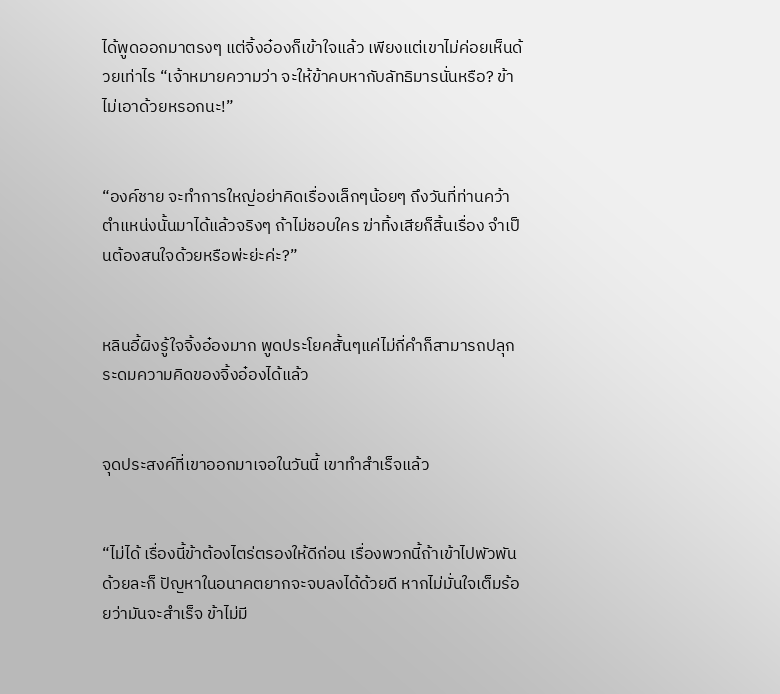ได้พูดออกมาตรงๆ แต่จิ้งอ๋องก็เข้าใจแล้ว เพียงแต่เขาไม่ค่อยเห็นด้วยเท่าไร “เจ้าหมายความว่า จะให้ข้าคบหากับลัทธิมารนั่นหรือ? ข้าไม่เอาด้วยหรอกนะ!”


“องค์ชาย จะทำการใหญ่อย่าคิดเรื่องเล็กๆน้อยๆ ถึงวันที่ท่านคว้าตำแหน่งนั้นมาได้แล้วจริงๆ ถ้าไม่ชอบใคร ฆ่าทิ้งเสียก็สิ้นเรื่อง จำเป็นต้องสนใจด้วยหรือพ่ะย่ะค่ะ?”


หลินอี้ผิงรู้ใจจิ้งอ๋องมาก พูดประโยคสั้นๆแค่ไม่กี่คำก็สามารถปลุกระดมความคิดของจิ้งอ๋องได้แล้ว


จุดประสงค์ที่เขาออกมาเจอในวันนี้ เขาทำสำเร็จแล้ว


“ไม่ได้ เรื่องนี้ข้าต้องไตร่ตรองให้ดีก่อน เรื่องพวกนี้ถ้าเข้าไปพัวพันด้วยละก็ ปัญหาในอนาคตยากจะจบลงได้ด้วยดี หากไม่มั่นใจเต็มร้อยว่ามันจะสำเร็จ ข้าไม่มี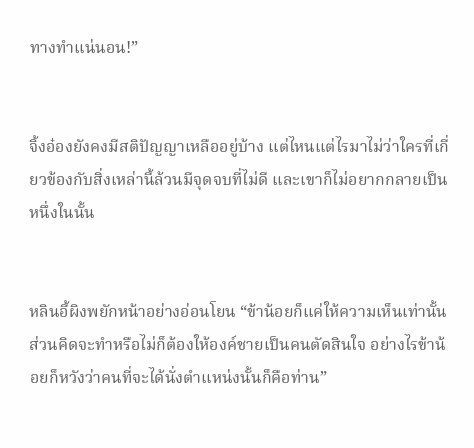ทางทำแน่นอน!”


จิ้งอ๋องยังคงมีสติปัญญาเหลืออยู่บ้าง แต่ไหนแต่ไรมาไม่ว่าใครที่เกี่ยวข้องกับสิ่งเหล่านี้ล้วนมีจุดจบที่ไม่ดี และเขาก็ไม่อยากกลายเป็นหนึ่งในนั้น


หลินอี้ผิงพยักหน้าอย่างอ่อนโยน “ข้าน้อยก็แค่ให้ความเห็นเท่านั้น ส่วนคิดจะทำหรือไม่ก็ต้องให้องค์ชายเป็นคนตัดสินใจ อย่างไรข้าน้อยก็หวังว่าคนที่จะได้นั่งตำแหน่งนั้นก็คือท่าน”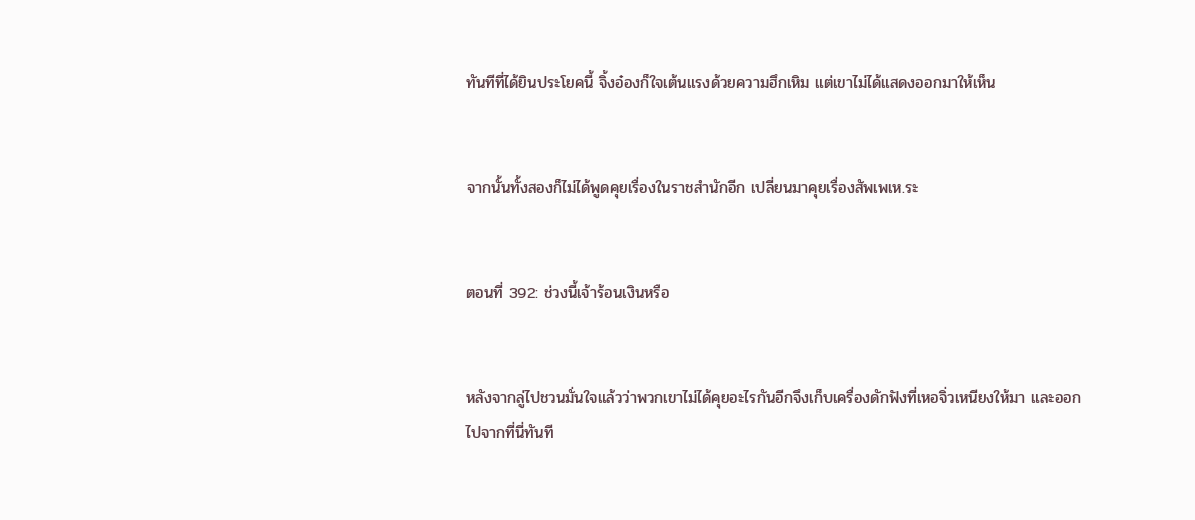ทันทีที่ได้ยินประโยคนี้ จิ้งอ๋องก็ใจเต้นแรงด้วยความฮึกเหิม แต่เขาไม่ได้แสดงออกมาให้เห็น


จากนั้นทั้งสองก็ไม่ได้พูดคุยเรื่องในราชสำนักอีก เปลี่ยนมาคุยเรื่องสัพเพเห.ระ


ตอนที่ 392: ช่วงนี้เจ้าร้อนเงินหรือ


หลังจากลู่ไปชวนมั่นใจแล้วว่าพวกเขาไม่ได้คุยอะไรกันอีกจึงเก็บเครื่องดักฟังที่เหอจิ่วเหนียงให้มา และออกไปจากที่นี่ทันที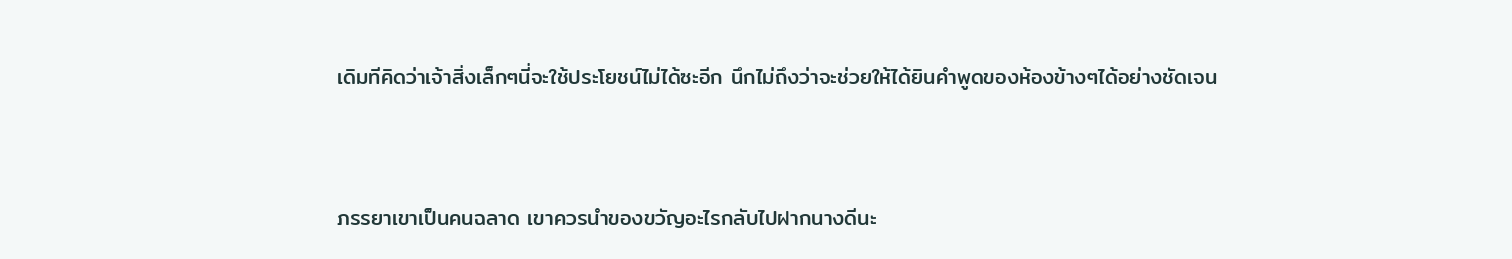เดิมทีคิดว่าเจ้าสิ่งเล็กๆนี่จะใช้ประโยชน์ไม่ได้ซะอีก นึกไม่ถึงว่าจะช่วยให้ได้ยินคำพูดของห้องข้างๆได้อย่างชัดเจน


ภรรยาเขาเป็นคนฉลาด เขาควรนำของขวัญอะไรกลับไปฝากนางดีนะ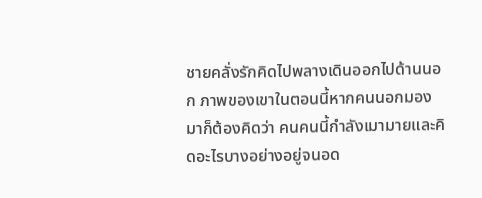ชายคลั่งรักคิดไปพลางเดินออกไปด้านนอก ภาพของเขาในตอนนี้หากคนนอกมองมาก็ต้องคิดว่า คนคนนี้กำลังเมามายและคิดอะไรบางอย่างอยู่จนอด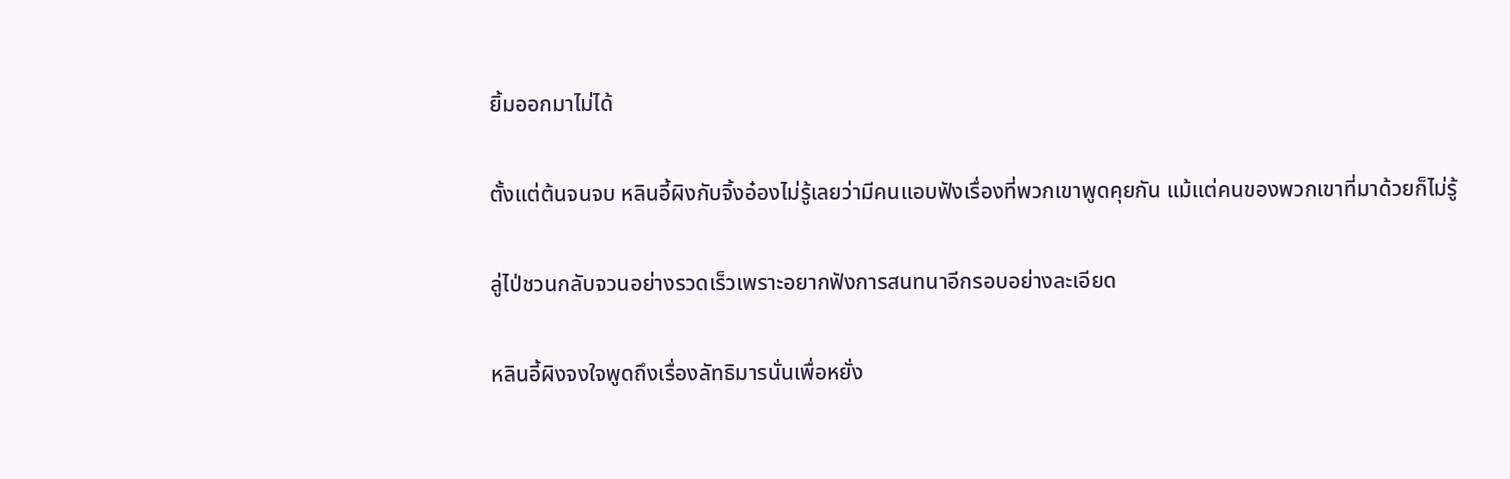ยิ้มออกมาไม่ได้


ตั้งแต่ต้นจนจบ หลินอี้ผิงกับจิ้งอ๋องไม่รู้เลยว่ามีคนแอบฟังเรื่องที่พวกเขาพูดคุยกัน แม้แต่คนของพวกเขาที่มาด้วยก็ไม่รู้


ลู่ไป่ชวนกลับจวนอย่างรวดเร็วเพราะอยากฟังการสนทนาอีกรอบอย่างละเอียด


หลินอี้ผิงจงใจพูดถึงเรื่องลัทธิมารนั่นเพื่อหยั่ง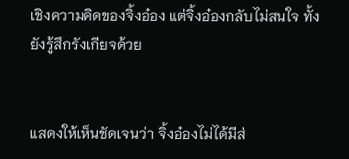เชิงความคิดของจิ้งอ๋อง แต่จิ้งอ๋องกลับไม่สนใจ ทั้งยังรู้สึกรังเกียจด้วย


แสดงให้เห็นชัดเจนว่า จิ้งอ๋องไม่ได้มีส่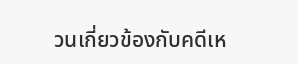วนเกี่ยวข้องกับคดีเห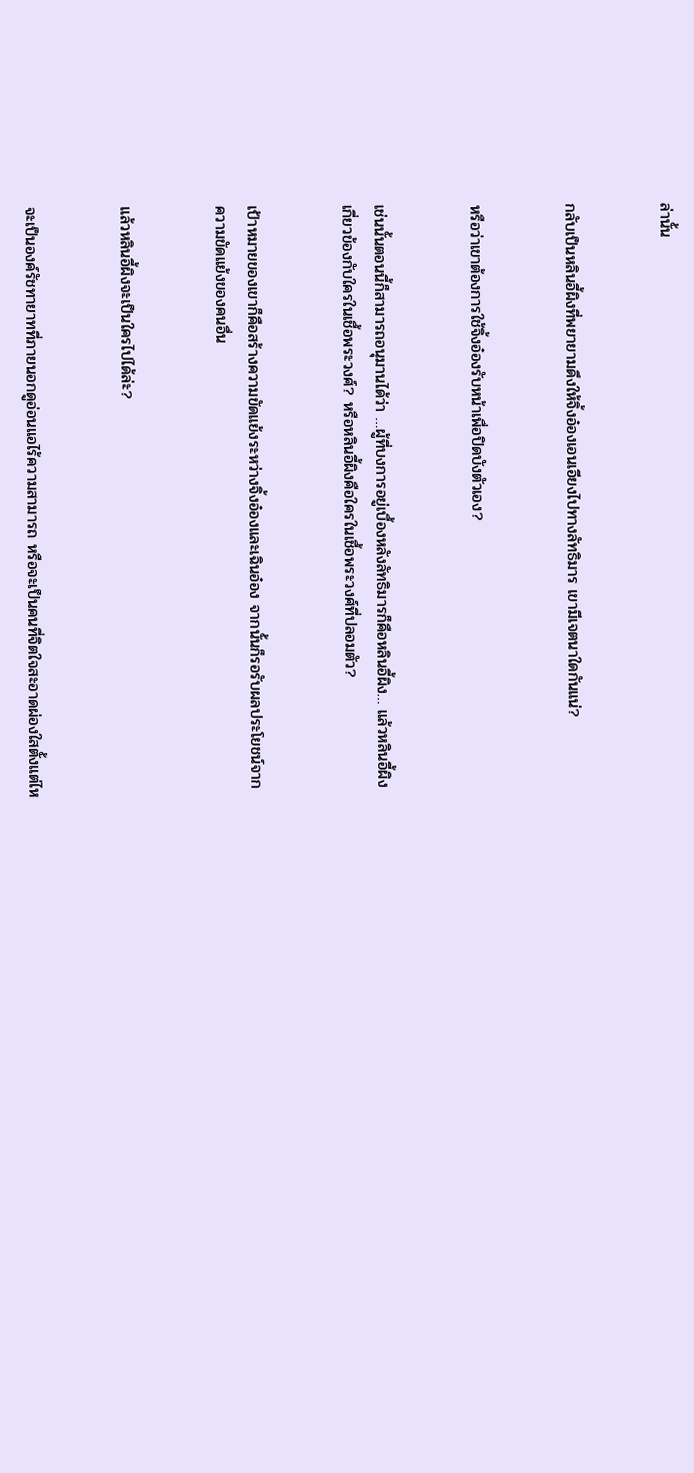ล่านั้น


กลับเป็นหลินอี้ผิงที่พยายามดึงให้จิ้งอ๋องเอนเอียงไปทางลัทธิมาร เขามีเจตนาใดกันแน่?


หรือว่าเขาต้องการใช้จิ้งอ๋องรับหน้าเพื่อปิดบังตัวเอง?


เช่นนั้นตอนนี้ก็สามารถอนุมานได้ว่า …ผู้ที่บงการอยู่เบื้องหลังลัทธิมารก็คือหลินอี้ผิง… แล้วหลินอี้ผิงเกี่ยวข้องกับใครในเชื้อพระวงศ์? หรือหลินอี้ผิงคือใครในเชื้อพระวงศ์ที่ปลอมตัว?


เป้าหมายของเขาก็คือสร้างความขัดแย้งระหว่างจิ้งอ๋องและเฉินอ๋อง จากนั้นก็รอรับผลประโยชน์จากความขัดแย้งของคนอื่น


แล้วหลินอี้ผิงจะเป็นใครไปได้ล่ะ?


จะเป็นองค์รัชทายาทที่ภายนอกดูอ่อนแอไร้ความสามารถ หรือจะเป็นคนที่จิตใจสะอาดผ่องใสตั้งแต่ไห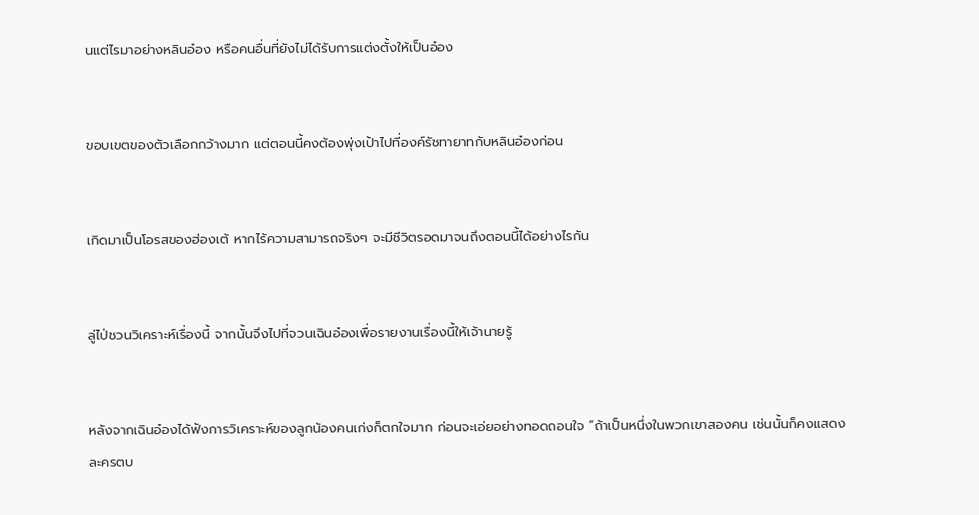นแต่ไรมาอย่างหลินอ๋อง หรือคนอื่นที่ยังไม่ได้รับการแต่งตั้งให้เป็นอ๋อง


ขอบเขตของตัวเลือกกว้างมาก แต่ตอนนี้คงต้องพุ่งเป้าไปที่องค์รัชทายาทกับหลินอ๋องก่อน


เกิดมาเป็นโอรสของฮ่องเต้ หากไร้ความสามารถจริงๆ จะมีชีวิตรอดมาจนถึงตอนนี้ได้อย่างไรกัน


ลู่ไป่ชวนวิเคราะห์เรื่องนี้ จากนั้นจึงไปที่จวนเฉินอ๋องเพื่อรายงานเรื่องนี้ให้เจ้านายรู้


หลังจากเฉินอ๋องได้ฟังการวิเคราะห์ของลูกน้องคนเก่งก็ตกใจมาก ก่อนจะเอ่ยอย่างทอดถอนใจ “ถ้าเป็นหนึ่งในพวกเขาสองคน เช่นนั้นก็คงแสดงละครตบ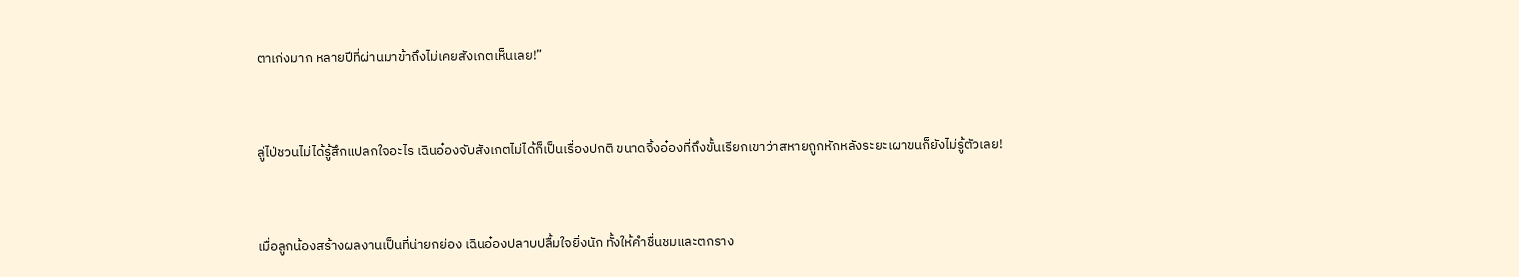ตาเก่งมาก หลายปีที่ผ่านมาข้าถึงไม่เคยสังเกตเห็นเลย!”


ลู่ไป่ชวนไม่ได้รู้สึกแปลกใจอะไร เฉินอ๋องจับสังเกตไม่ได้ก็เป็นเรื่องปกติ ขนาดจิ้งอ๋องที่ถึงขั้นเรียกเขาว่าสหายถูกหักหลังระยะเผาขนก็ยังไม่รู้ตัวเลย!


เมื่อลูกน้องสร้างผลงานเป็นที่น่ายกย่อง เฉินอ๋องปลาบปลื้มใจยิ่งนัก ทั้งให้คำชื่นชมและตกราง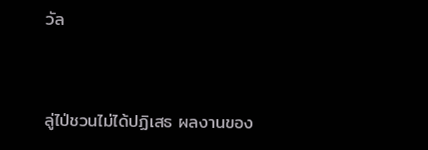วัล


ลู่ไป่ชวนไม่ได้ปฏิเสธ ผลงานของ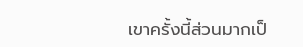เขาครั้งนี้ส่วนมากเป็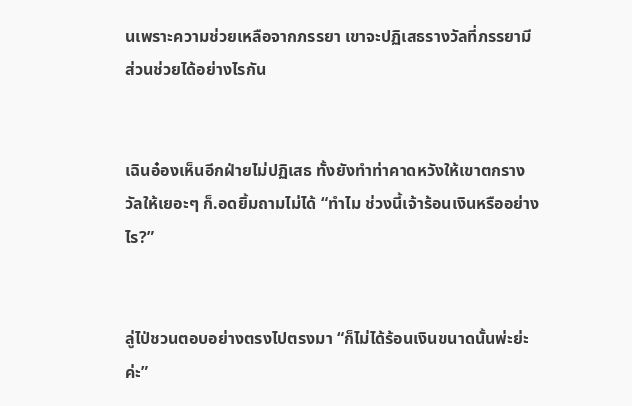นเพราะความช่วยเหลือจากภรรยา เขาจะปฏิเสธรางวัลที่ภรรยามีส่วนช่วยได้อย่างไรกัน


เฉินอ๋องเห็นอีกฝ่ายไม่ปฏิเสธ ทั้งยังทำท่าคาดหวังให้เขาตกรางวัลให้เยอะๆ ก็.อดยิ้มถามไม่ได้ “ทำไม ช่วงนี้เจ้าร้อนเงินหรืออย่างไร?”


ลู่ไป่ชวนตอบอย่างตรงไปตรงมา “ก็ไม่ได้ร้อนเงินขนาดนั้นพ่ะย่ะค่ะ”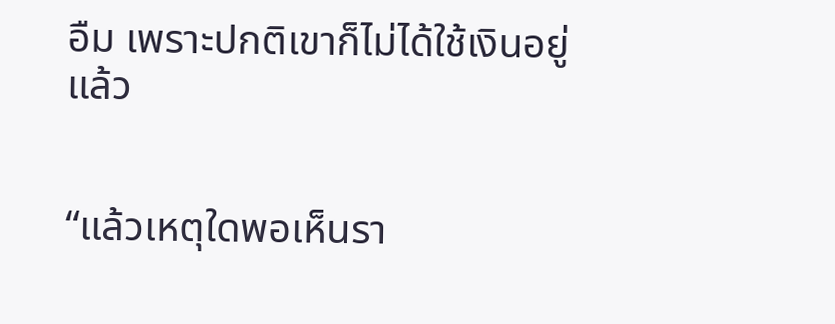อืม เพราะปกติเขาก็ไม่ได้ใช้เงินอยู่แล้ว


“แล้วเหตุใดพอเห็นรา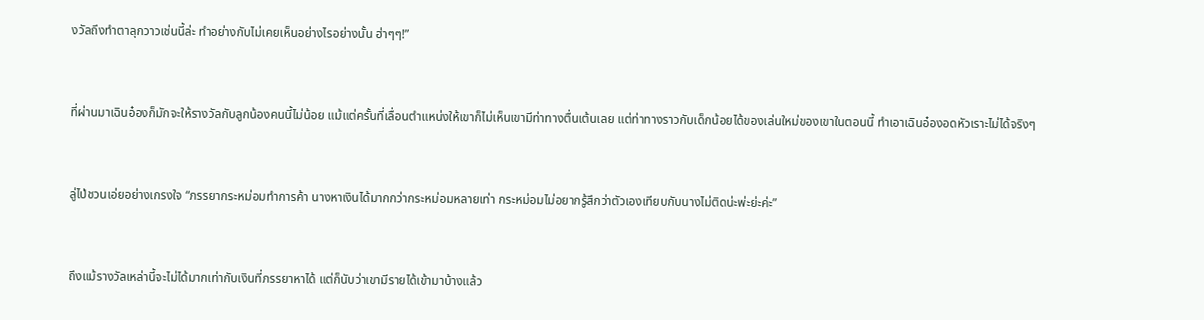งวัลถึงทำตาลุกวาวเช่นนี้ล่ะ ทำอย่างกับไม่เคยเห็นอย่างไรอย่างนั้น ฮ่าๆๆ!”


ที่ผ่านมาเฉินอ๋องก็มักจะให้รางวัลกับลูกน้องคนนี้ไม่น้อย แม้แต่ครั้นที่เลื่อนตำแหน่งให้เขาก็ไม่เห็นเขามีท่าทางตื่นเต้นเลย แต่ท่าทางราวกับเด็กน้อยได้ของเล่นใหม่ของเขาในตอนนี้ ทำเอาเฉินอ๋องอดหัวเราะไม่ได้จริงๆ


ลู่ไป่ชวนเอ่ยอย่างเกรงใจ “ภรรยากระหม่อมทำการค้า นางหาเงินได้มากกว่ากระหม่อมหลายเท่า กระหม่อมไม่อยากรู้สึกว่าตัวเองเทียบกับนางไม่ติดน่ะพ่ะย่ะค่ะ”


ถึงแม้รางวัลเหล่านี้จะไม่ได้มากเท่ากับเงินที่ภรรยาหาได้ แต่ก็นับว่าเขามีรายได้เข้ามาบ้างแล้ว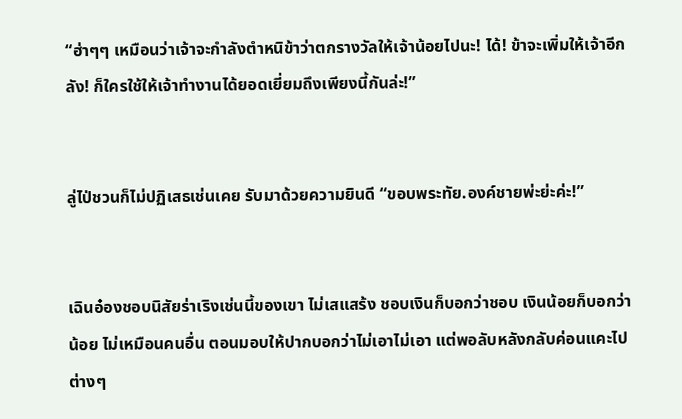“ฮ่าๆๆ เหมือนว่าเจ้าจะกำลังตำหนิข้าว่าตกรางวัลให้เจ้าน้อยไปนะ! ได้! ข้าจะเพิ่มให้เจ้าอีกลัง! ก็ใครใช้ให้เจ้าทำงานได้ยอดเยี่ยมถึงเพียงนี้กันล่ะ!”


ลู่ไป่ชวนก็ไม่ปฏิเสธเช่นเคย รับมาด้วยความยินดี “ขอบพระทัย.องค์ชายพ่ะย่ะค่ะ!”


เฉินอ๋องชอบนิสัยร่าเริงเช่นนี้ของเขา ไม่เสแสร้ง ชอบเงินก็บอกว่าชอบ เงินน้อยก็บอกว่าน้อย ไม่เหมือนคนอื่น ตอนมอบให้ปากบอกว่าไม่เอาไม่เอา แต่พอลับหลังกลับค่อนแคะไปต่างๆ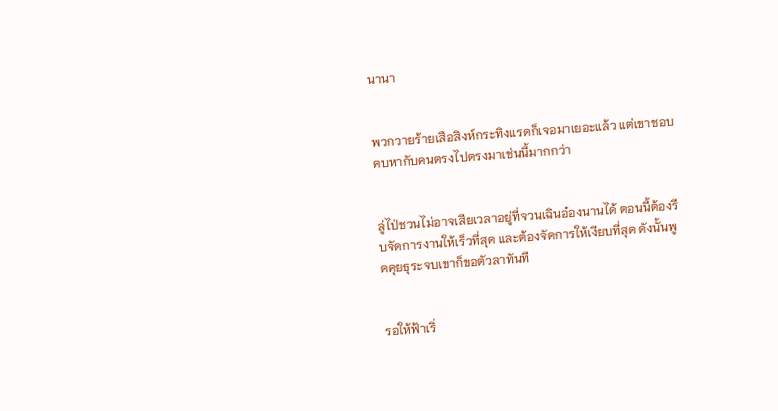นานา


พวกวายร้ายเสือสิงห์กระทิงแรดก็เจอมาเยอะแล้ว แต่เขาชอบคบหากับคนตรงไปตรงมาเช่นนี้มากกว่า


ลู่ไป่ชวนไม่อาจเสียเวลาอยู่ที่จวนเฉินอ๋องนานได้ ตอนนี้ต้องรีบจัดการงานให้เร็วที่สุด และต้องจัดการให้เงียบที่สุด ดังนั้นพูดคุยธุระจบเขาก็ขอตัวลาทันที


รอให้ฟ้าเริ่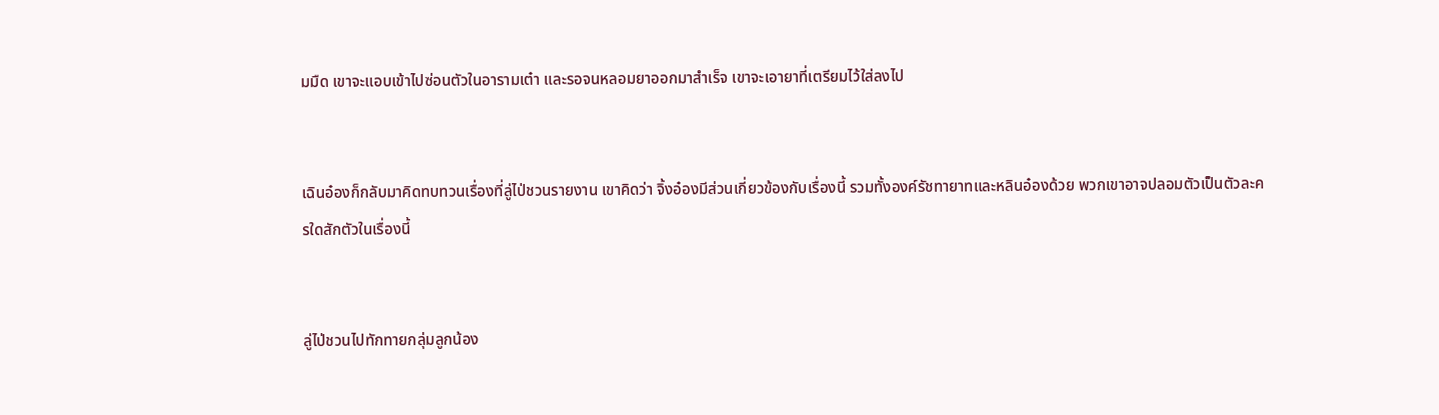มมืด เขาจะแอบเข้าไปซ่อนตัวในอารามเต๋า และรอจนหลอมยาออกมาสำเร็จ เขาจะเอายาที่เตรียมไว้ใส่ลงไป


เฉินอ๋องก็กลับมาคิดทบทวนเรื่องที่ลู่ไป่ชวนรายงาน เขาคิดว่า จิ้งอ๋องมีส่วนเกี่ยวข้องกับเรื่องนี้ รวมทั้งองค์รัชทายาทและหลินอ๋องด้วย พวกเขาอาจปลอมตัวเป็นตัวละครใดสักตัวในเรื่องนี้


ลู่ไป่ชวนไปทักทายกลุ่มลูกน้อง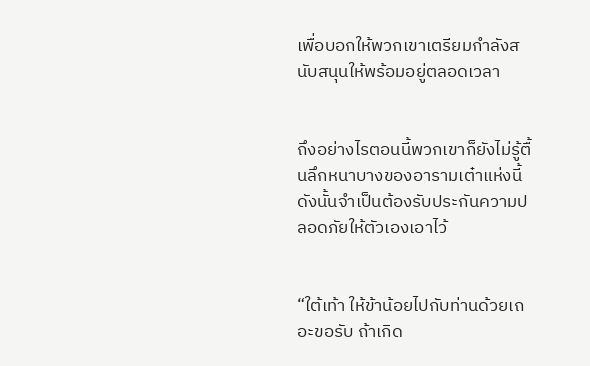เพื่อบอกให้พวกเขาเตรียมกำลังสนับสนุนให้พร้อมอยู่ตลอดเวลา


ถึงอย่างไรตอนนี้พวกเขาก็ยังไม่รู้ตื้นลึกหนาบางของอารามเต๋าแห่งนี้ ดังนั้นจำเป็นต้องรับประกันความปลอดภัยให้ตัวเองเอาไว้


“ใต้เท้า ให้ข้าน้อยไปกับท่านด้วยเถอะขอรับ ถ้าเกิด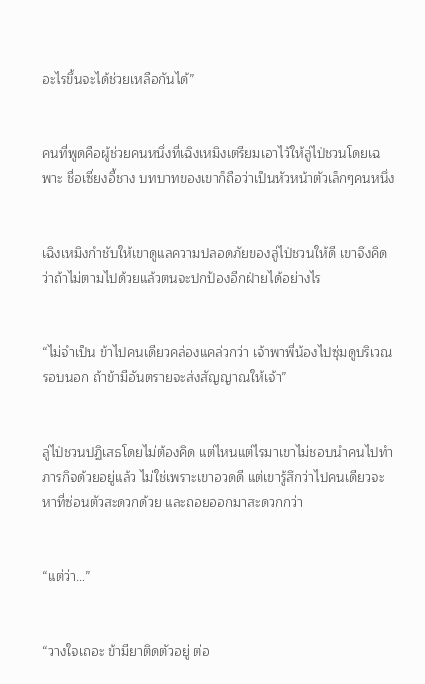อะไรขึ้นจะได้ช่วยเหลือกันได้”


คนที่พูดคือผู้ช่วยคนหนึ่งที่เฉิงเหมิงเตรียมเอาไว้ให้ลู่ไป่ชวนโดยเฉพาะ ชื่อเซี่ยงอี้ชาง บทบาทของเขาก็ถือว่าเป็นหัวหน้าตัวเล็กๆคนหนึ่ง


เฉิงเหมิงกำชับให้เขาดูแลความปลอดภัยของลู่ไป่ชวนให้ดี เขาจึงคิดว่าถ้าไม่ตามไปด้วยแล้วตนจะปกป้องอีกฝ่ายได้อย่างไร


“ไม่จำเป็น ข้าไปคนเดียวคล่องแคล่วกว่า เจ้าพาพี่น้องไปซุ่มดูบริเวณรอบนอก ถ้าข้ามีอันตรายจะส่งสัญญาณให้เจ้า”


ลู่ไป่ชวนปฏิเสธโดยไม่ต้องคิด แต่ไหนแต่ไรมาเขาไม่ชอบนำคนไปทำภารกิจด้วยอยู่แล้ว ไม่ใช่เพราะเขาอวดดี แต่เขารู้สึกว่าไปคนเดียวจะหาที่ซ่อนตัวสะดวกด้วย และถอยออกมาสะดวกกว่า


“แต่ว่า…”


“วางใจเถอะ ข้ามียาติดตัวอยู่ ต่อ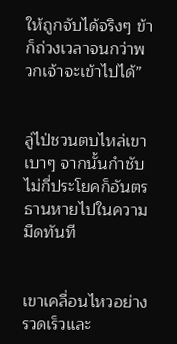ให้ถูกจับได้จริงๆ ข้าก็ถ่วงเวลาจนกว่าพวกเจ้าจะเข้าไปได้”


ลู่ไป่ชวนตบไหล่เขาเบาๆ จากนั้นกำชับไม่กี่ประโยคก็อันตรธานหายไปในความมืดทันที


เขาเคลื่อนไหวอย่างรวดเร็วและ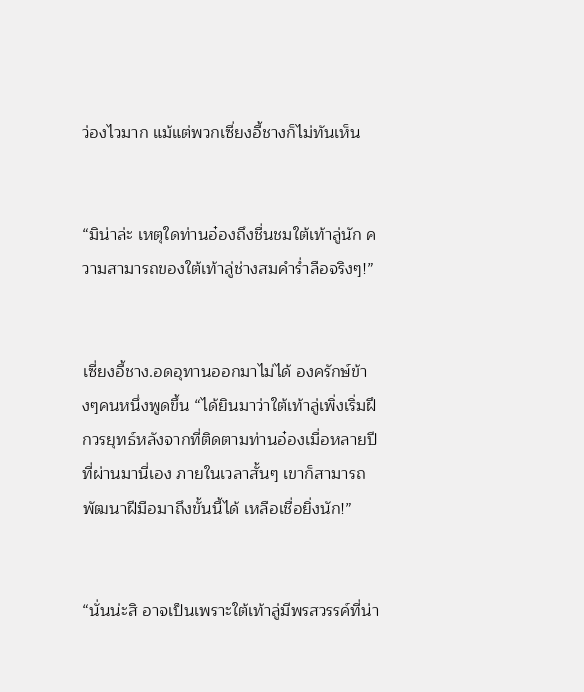ว่องไวมาก แม้แต่พวกเซี่ยงอี้ชางก็ไม่ทันเห็น


“มิน่าล่ะ เหตุใดท่านอ๋องถึงชื่นชมใต้เท้าลู่นัก ความสามารถของใต้เท้าลู่ช่างสมคำร่ำลือจริงๆ!”


เซี่ยงอี้ชาง.อดอุทานออกมาไม่ได้ องครักษ์ข้างๆคนหนึ่งพูดขึ้น “ได้ยินมาว่าใต้เท้าลู่เพิ่งเริ่มฝึกวรยุทธ์หลังจากที่ติดตามท่านอ๋องเมื่อหลายปีที่ผ่านมานี่เอง ภายในเวลาสั้นๆ เขาก็สามารถพัฒนาฝีมือมาถึงขั้นนี้ได้ เหลือเชื่อยิ่งนัก!”


“นั่นน่ะสิ อาจเป็นเพราะใต้เท้าลู่มีพรสวรรค์ที่น่า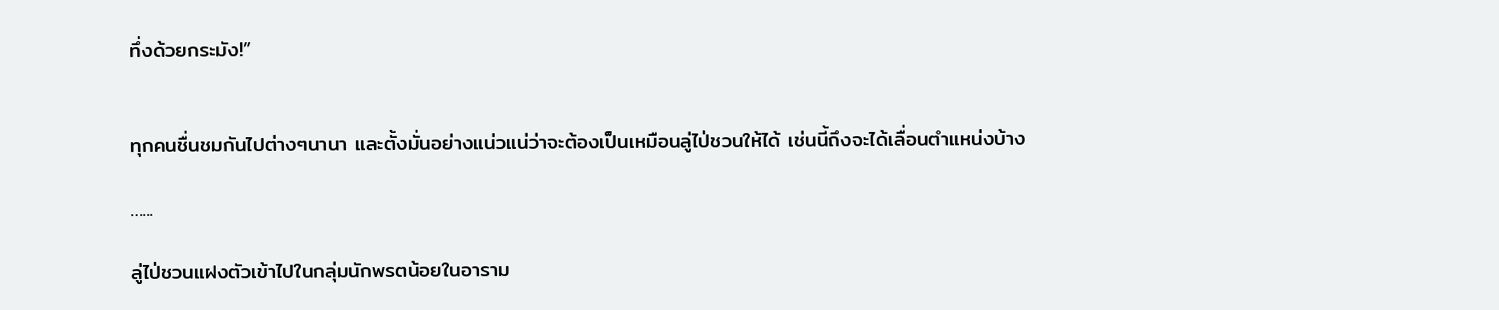ทึ่งด้วยกระมัง!”


ทุกคนชื่นชมกันไปต่างๆนานา และตั้งมั่นอย่างแน่วแน่ว่าจะต้องเป็นเหมือนลู่ไป่ชวนให้ได้ เช่นนี้ถึงจะได้เลื่อนตำแหน่งบ้าง

…...

ลู่ไป่ชวนแฝงตัวเข้าไปในกลุ่มนักพรตน้อยในอาราม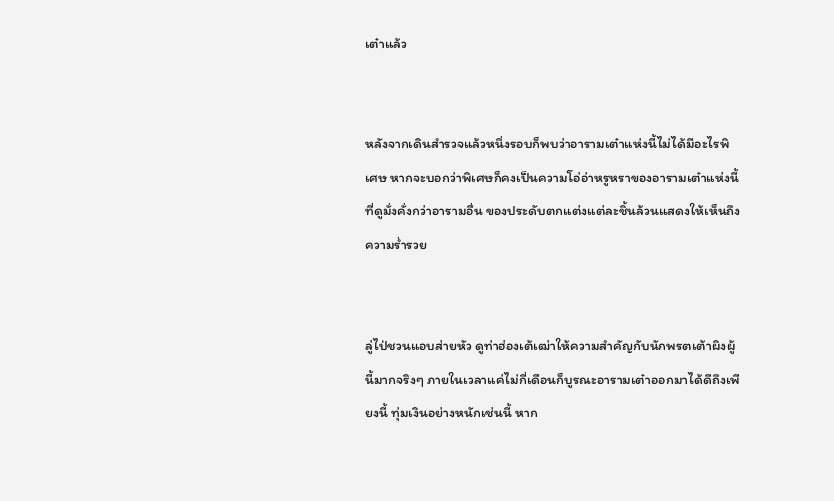เต๋าแล้ว


หลังจากเดินสำรวจแล้วหนึ่งรอบก็พบว่าอารามเต๋าแห่งนี้ไม่ได้มีอะไรพิเศษ หากจะบอกว่าพิเศษก็คงเป็นความโอ่อ่าหรูหราของอารามเต๋าแห่งนี้ที่ดูมั่งคั่งกว่าอารามอื่น ของประดับตกแต่งแต่ละชิ้นล้วนแสดงให้เห็นถึงความร่ำรวย


ลู่ไป่ชวนแอบส่ายหัว ดูท่าฮ่องเต้เฒ่าให้ความสำคัญกับนักพรตเต้าผิงผู้นี้มากจริงๆ ภายในเวลาแค่ไม่กี่เดือนก็บูรณะอารามเต๋าออกมาได้ดีถึงเพียงนี้ ทุ่มเงินอย่างหนักเช่นนี้ หาก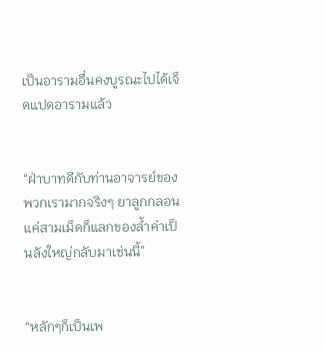เป็นอารามอื่นคงบูรณะไปได้เจ็ดแปดอารามแล้ว


“ฝ่าบาทดีกับท่านอาจารย์ของพวกเรามากจริงๆ ยาลูกกลอนแค่สามเม็ดก็แลกของล้ำค่าเป็นลังใหญ่กลับมาเช่นนี้”


“หลักๆก็เป็นเพ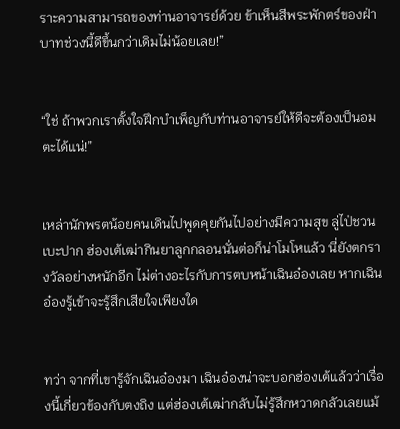ราะความสามารถของท่านอาจารย์ด้วย ข้าเห็นสีพระพักตร์ของฝ่าบาทช่วงนี้ดีขึ้นกว่าเดิมไม่น้อยเลย!”


“ใช่ ถ้าพวกเราตั้งใจฝึกบำเพ็ญกับท่านอาจารย์ให้ดีจะต้องเป็นอมตะได้แน่!”


เหล่านักพรตน้อยคนเดินไปพูดคุยกันไปอย่างมีความสุข ลู่ไป่ชวนเบะปาก ฮ่องเต้เฒ่ากินยาลูกกลอนนั่นต่อก็น่าโมโหแล้ว นี่ยังตกรางวัลอย่างหนักอีก ไม่ต่างอะไรกับการตบหน้าเฉินอ๋องเลย หากเฉินอ๋องรู้เข้าจะรู้สึกเสียใจเพียงใด


ทว่า จากที่เขารู้จักเฉินอ๋องมา เฉินอ๋องน่าจะบอกฮ่องเต้แล้วว่าเรื่องนี้เกี่ยวข้องกับตงถิง แต่ฮ่องเต้เฒ่ากลับไม่รู้สึกหวาดกลัวเลยแม้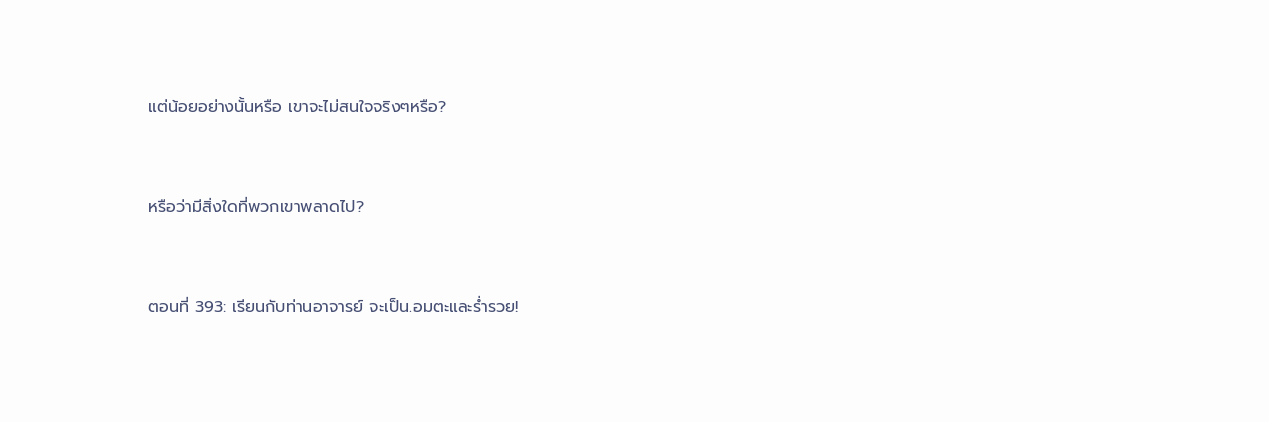แต่น้อยอย่างนั้นหรือ เขาจะไม่สนใจจริงๆหรือ?


หรือว่ามีสิ่งใดที่พวกเขาพลาดไป?


ตอนที่ 393: เรียนกับท่านอาจารย์ จะเป็น.อมตะและร่ำรวย!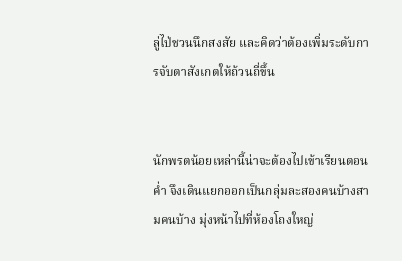ลู่ไป่ชวนนึกสงสัย และคิดว่าต้องเพิ่มระดับการจับตาสังเกตให้ถ้วนถี่ขึ้น


นักพรตน้อยเหล่านี้น่าจะต้องไปเข้าเรียนตอนค่ำ จึงเดินแยกออกเป็นกลุ่มละสองคนบ้างสามคนบ้าง มุ่งหน้าไปที่ห้องโถงใหญ่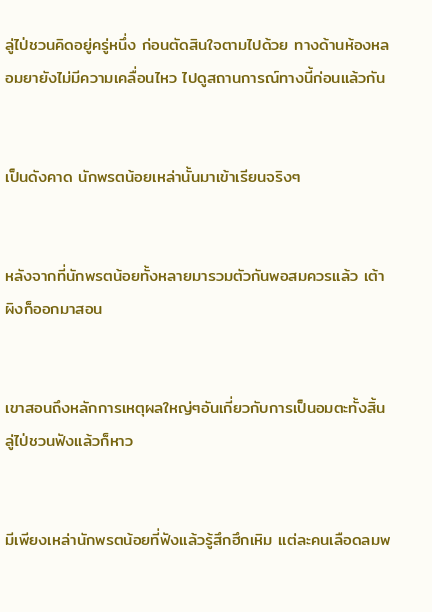ลู่ไป่ชวนคิดอยู่ครู่หนึ่ง ก่อนตัดสินใจตามไปด้วย ทางด้านห้องหลอมยายังไม่มีความเคลื่อนไหว ไปดูสถานการณ์ทางนี้ก่อนแล้วกัน


เป็นดังคาด นักพรตน้อยเหล่านั้นมาเข้าเรียนจริงๆ


หลังจากที่นักพรตน้อยทั้งหลายมารวมตัวกันพอสมควรแล้ว เต้าผิงก็ออกมาสอน


เขาสอนถึงหลักการเหตุผลใหญ่ๆอันเกี่ยวกับการเป็นอมตะทั้งสิ้น ลู่ไป่ชวนฟังแล้วก็หาว


มีเพียงเหล่านักพรตน้อยที่ฟังแล้วรู้สึกฮึกเหิม แต่ละคนเลือดลมพ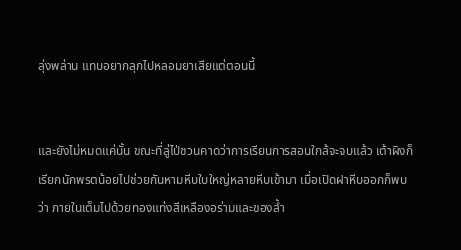ลุ่งพล่าน แทบอยากลุกไปหลอมยาเสียแต่ตอนนี้


และยังไม่หมดแค่นั้น ขณะที่ลู่ไป่ชวนคาดว่าการเรียนการสอนใกล้จะจบแล้ว เต้าผิงก็เรียกนักพรตน้อยไปช่วยกันหามหีบใบใหญ่หลายหีบเข้ามา เมื่อเปิดฝาหีบออกก็พบว่า ภายในเต็มไปด้วยทองแท่งสีเหลืองอร่ามและของล้ำ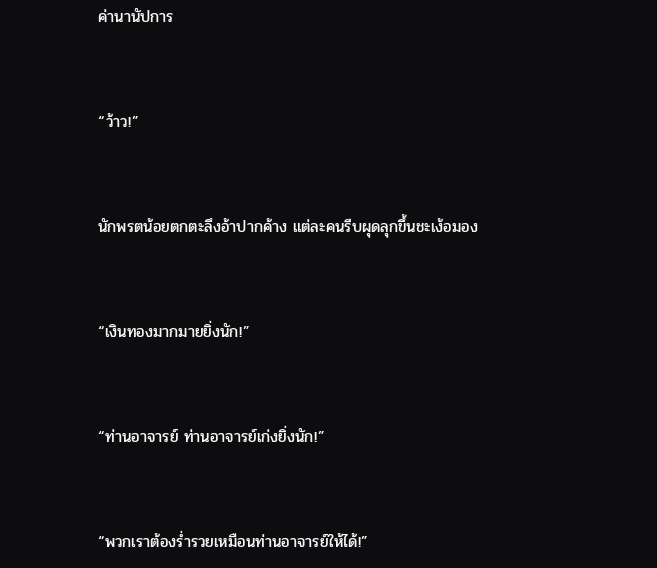ค่านานัปการ


“ว้าว!”


นักพรตน้อยตกตะลึงอ้าปากค้าง แต่ละคนรีบผุดลุกขึ้นชะเง้อมอง


“เงินทองมากมายยิ่งนัก!”


“ท่านอาจารย์ ท่านอาจารย์เก่งยิ่งนัก!”


“พวกเราต้องร่ำรวยเหมือนท่านอาจารย์ให้ได้!”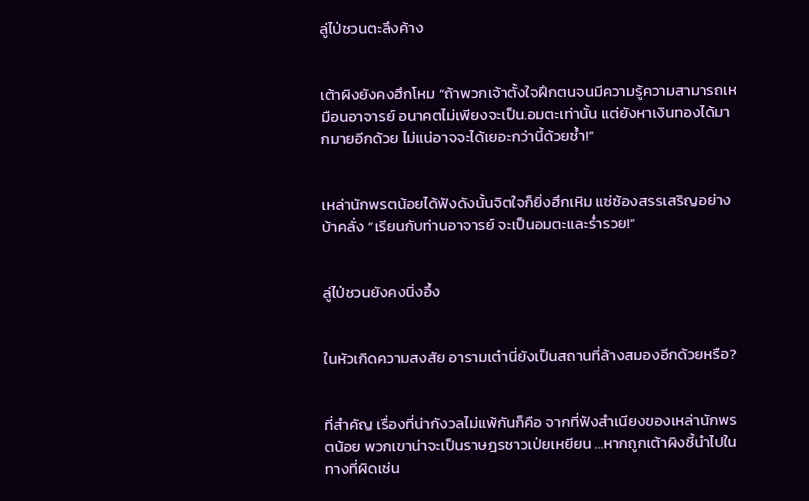ลู่ไป่ชวนตะลึงค้าง


เต้าผิงยังคงฮึกโหม “ถ้าพวกเจ้าตั้งใจฝึกตนจนมีความรู้ความสามารถเหมือนอาจารย์ อนาคตไม่เพียงจะเป็น.อมตะเท่านั้น แต่ยังหาเงินทองได้มากมายอีกด้วย ไม่แน่อาจจะได้เยอะกว่านี้ด้วยซ้ำ!”


เหล่านักพรตน้อยได้ฟังดังนั้นจิตใจก็ยิ่งฮึกเหิม แซ่ซ้องสรรเสริญอย่างบ้าคลั่ง “เรียนกับท่านอาจารย์ จะเป็นอมตะและร่ำรวย!”


ลู่ไป่ชวนยังคงนิ่งอึ้ง


ในหัวเกิดความสงสัย อารามเต๋านี่ยังเป็นสถานที่ล้างสมองอีกด้วยหรือ?


ที่สำคัญ เรื่องที่น่ากังวลไม่แพ้กันก็คือ จากที่ฟังสำเนียงของเหล่านักพรตน้อย พวกเขาน่าจะเป็นราษฎรชาวเป่ยเหยียน …หากถูกเต้าผิงชี้นำไปในทางที่ผิดเช่น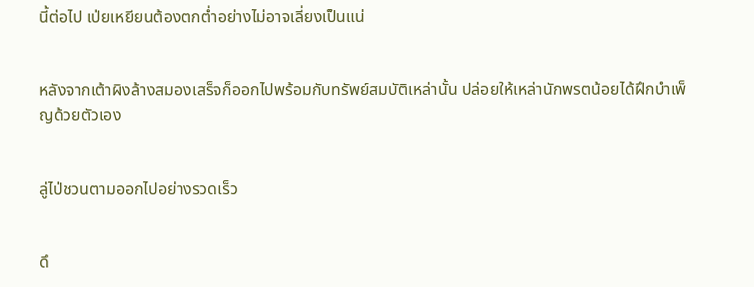นี้ต่อไป เป่ยเหยียนต้องตกต่ำอย่างไม่อาจเลี่ยงเป็นแน่


หลังจากเต้าผิงล้างสมองเสร็จก็ออกไปพร้อมกับทรัพย์สมบัติเหล่านั้น ปล่อยให้เหล่านักพรตน้อยได้ฝึกบำเพ็ญด้วยตัวเอง


ลู่ไป่ชวนตามออกไปอย่างรวดเร็ว


ดึ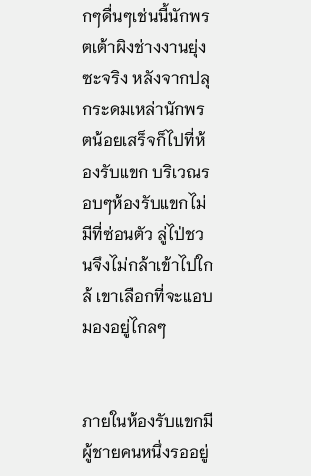กๆดื่นๆเช่นนี้นักพรตเต้าผิงช่างงานยุ่งซะจริง หลังจากปลุกระดมเหล่านักพรตน้อยเสร็จก็ไปที่ห้องรับแขก บริเวณรอบๆห้องรับแขกไม่มีที่ซ่อนตัว ลู่ไป่ชวนจึงไม่กล้าเข้าไปใกล้ เขาเลือกที่จะแอบมองอยู่ไกลๆ


ภายในห้องรับแขกมีผู้ชายคนหนึ่งรออยู่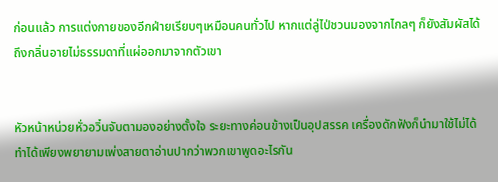ก่อนแล้ว การแต่งกายของอีกฝ่ายเรียบๆเหมือนคนทั่วไป หากแต่ลู่ไป่ชวนมองจากไกลๆ ก็ยังสัมผัสได้ถึงกลิ่นอายไม่ธรรมดาที่แผ่ออกมาจากตัวเขา


หัวหน้าหน่วยหั่วอวิ๋นจับตามองอย่างตั้งใจ ระยะทางค่อนข้างเป็นอุปสรรค เครื่องดักฟังก็นำมาใช้ไม่ได้ ทำได้เพียงพยายามเพ่งสายตาอ่านปากว่าพวกเขาพูดอะไรกัน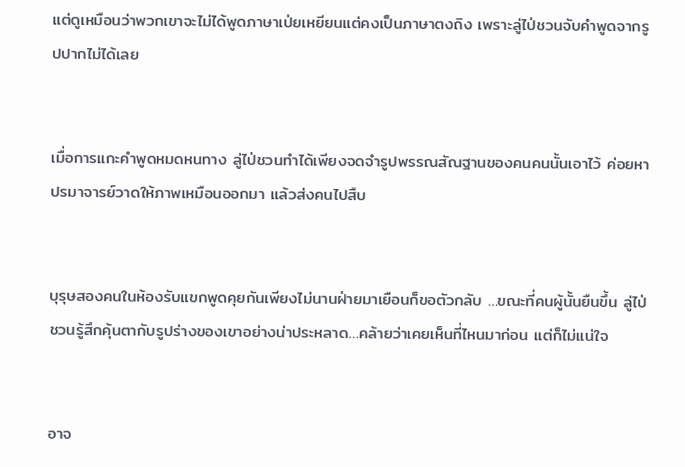แต่ดูเหมือนว่าพวกเขาจะไม่ได้พูดภาษาเป่ยเหยียนแต่คงเป็นภาษาตงถิง เพราะลู่ไป่ชวนจับคำพูดจากรูปปากไม่ได้เลย


เมื่อการแกะคำพูดหมดหนทาง ลู่ไป่ชวนทำได้เพียงจดจำรูปพรรณสัณฐานของคนคนนั้นเอาไว้ ค่อยหาปรมาจารย์วาดให้ภาพเหมือนออกมา แล้วส่งคนไปสืบ


บุรุษสองคนในห้องรับแขกพูดคุยกันเพียงไม่นานฝ่ายมาเยือนก็ขอตัวกลับ …ขณะที่คนผู้นั้นยืนขึ้น ลู่ไป่ชวนรู้สึกคุ้นตากับรูปร่างของเขาอย่างน่าประหลาด…คล้ายว่าเคยเห็นที่ไหนมาก่อน แต่ก็ไม่แน่ใจ


อาจ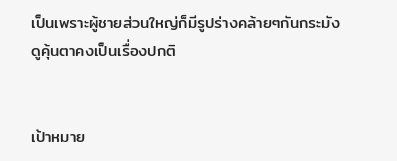เป็นเพราะผู้ชายส่วนใหญ่ก็มีรูปร่างคล้ายๆกันกระมัง ดูคุ้นตาคงเป็นเรื่องปกติ


เป้าหมาย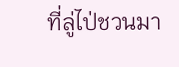ที่ลู่ไป่ชวนมา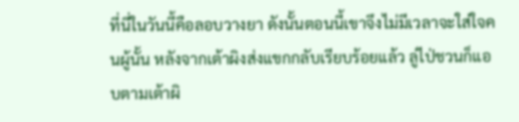ที่นี่ในวันนี้คือลอบวางยา ดังนั้นตอนนี้เขาจึงไม่มีเวลาจะใส่ใจคนผู้นั้น หลังจากเต้าผิงส่งแขกกลับเรียบร้อยแล้ว ลู่ไป่ชวนก็แอบตามเต้าผิ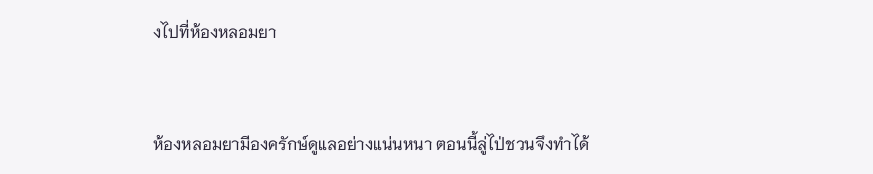งไปที่ห้องหลอมยา


ห้องหลอมยามีองครักษ์ดูแลอย่างแน่นหนา ตอนนี้ลู่ไป่ชวนจึงทำได้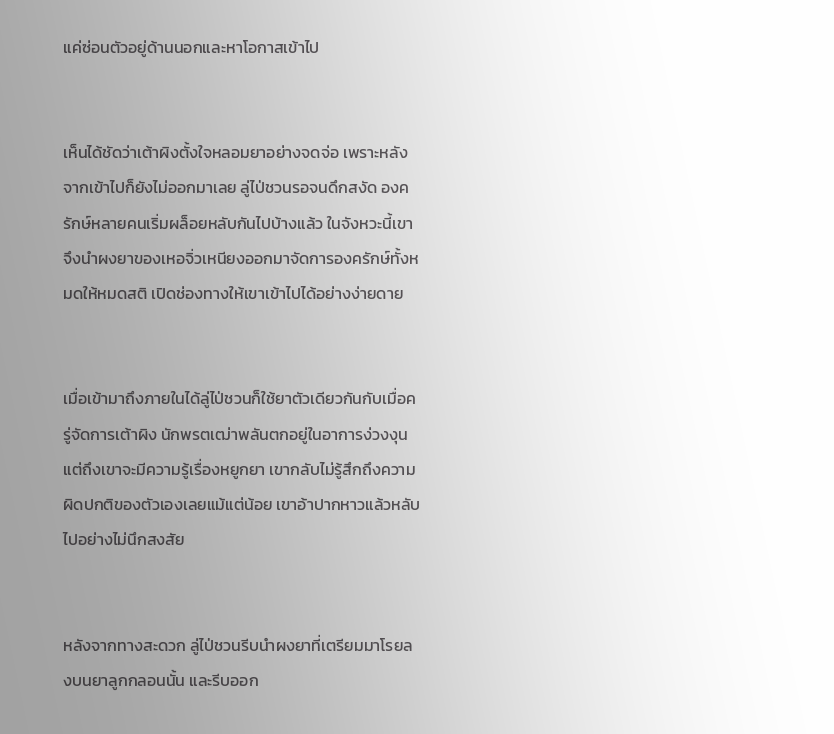แค่ซ่อนตัวอยู่ด้านนอกและหาโอกาสเข้าไป


เห็นได้ชัดว่าเต้าผิงตั้งใจหลอมยาอย่างจดจ่อ เพราะหลังจากเข้าไปก็ยังไม่ออกมาเลย ลู่ไป่ชวนรอจนดึกสงัด องครักษ์หลายคนเริ่มผล็อยหลับกันไปบ้างแล้ว ในจังหวะนี้เขาจึงนำผงยาของเหอจิ่วเหนียงออกมาจัดการองครักษ์ทั้งหมดให้หมดสติ เปิดช่องทางให้เขาเข้าไปได้อย่างง่ายดาย


เมื่อเข้ามาถึงภายในได้ลู่ไป่ชวนก็ใช้ยาตัวเดียวกันกับเมื่อครู่จัดการเต้าผิง นักพรตเฒ่าพลันตกอยู่ในอาการง่วงงุน แต่ถึงเขาจะมีความรู้เรื่องหยูกยา เขากลับไม่รู้สึกถึงความผิดปกติของตัวเองเลยแม้แต่น้อย เขาอ้าปากหาวแล้วหลับไปอย่างไม่นึกสงสัย


หลังจากทางสะดวก ลู่ไป่ชวนรีบนำผงยาที่เตรียมมาโรยลงบนยาลูกกลอนนั้น และรีบออก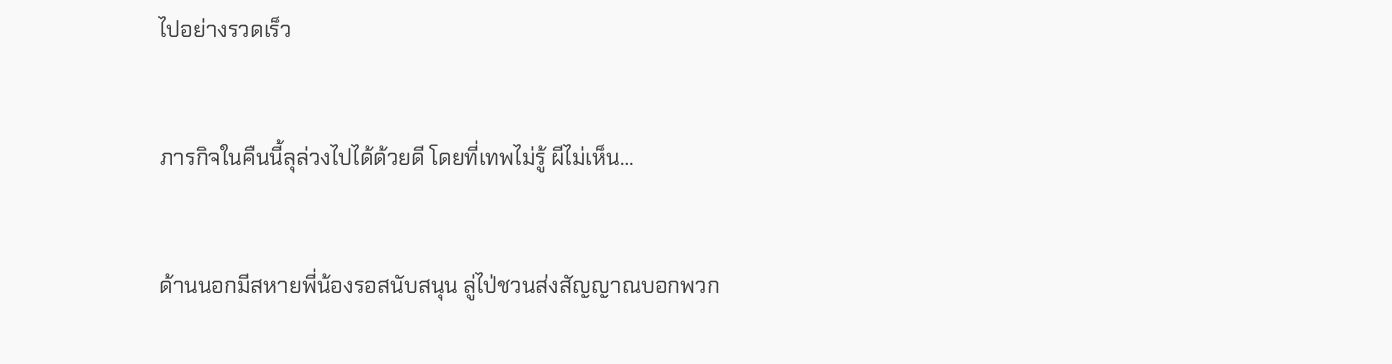ไปอย่างรวดเร็ว


ภารกิจในคืนนี้ลุล่วงไปได้ด้วยดี โดยที่เทพไม่รู้ ผีไม่เห็น…


ด้านนอกมีสหายพี่น้องรอสนับสนุน ลู่ไป่ชวนส่งสัญญาณบอกพวก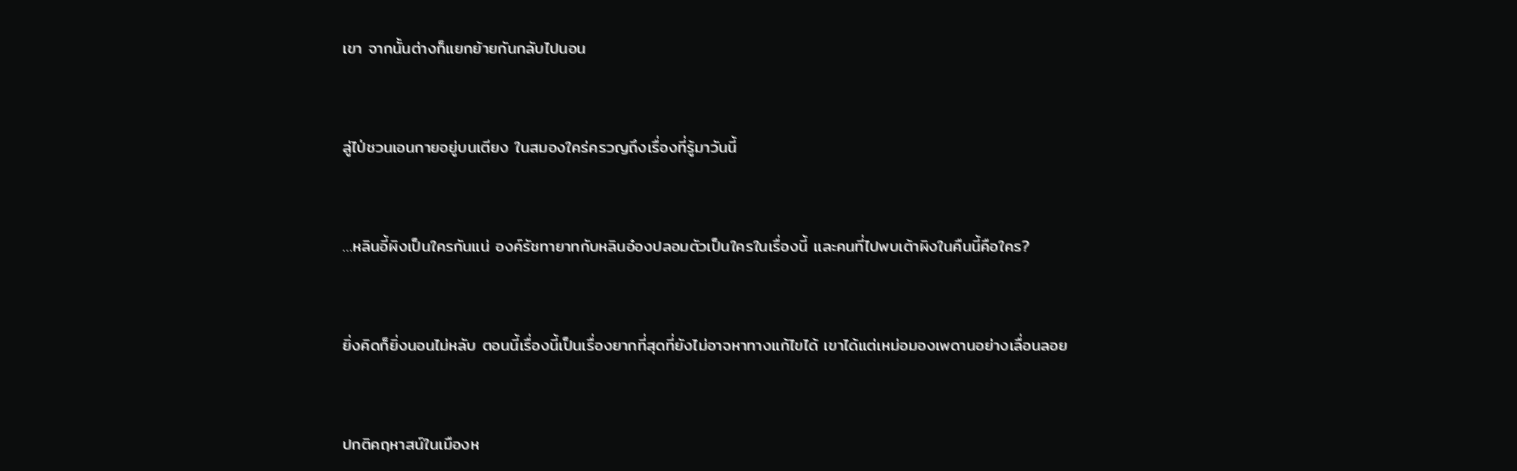เขา จากนั้นต่างก็แยกย้ายกันกลับไปนอน


ลู่ไป่ชวนเอนกายอยู่บนเตียง ในสมองใคร่ครวญถึงเรื่องที่รู้มาวันนี้


…หลินอี้ผิงเป็นใครกันแน่ องค์รัชทายาทกับหลินอ๋องปลอมตัวเป็นใครในเรื่องนี้ และคนที่ไปพบเต้าผิงในคืนนี้คือใคร?


ยิ่งคิดก็ยิ่งนอนไม่หลับ ตอนนี้เรื่องนี้เป็นเรื่องยากที่สุดที่ยังไม่อาจหาทางแก้ไขได้ เขาได้แต่เหม่อมองเพดานอย่างเลื่อนลอย


ปกติคฤหาสน์ในเมืองห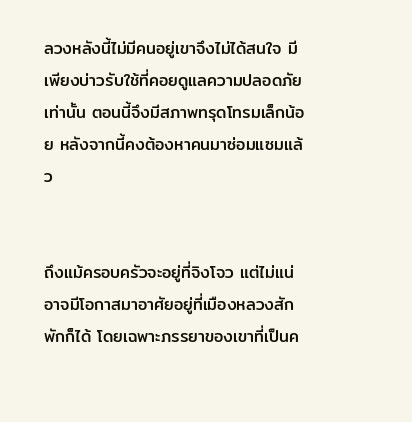ลวงหลังนี้ไม่มีคนอยู่เขาจึงไม่ได้สนใจ มีเพียงบ่าวรับใช้ที่คอยดูแลความปลอดภัยเท่านั้น ตอนนี้จึงมีสภาพทรุดโทรมเล็กน้อย หลังจากนี้คงต้องหาคนมาซ่อมแซมแล้ว


ถึงแม้ครอบครัวจะอยู่ที่จิงโจว แต่ไม่แน่อาจมีโอกาสมาอาศัยอยู่ที่เมืองหลวงสักพักก็ได้ โดยเฉพาะภรรยาของเขาที่เป็นค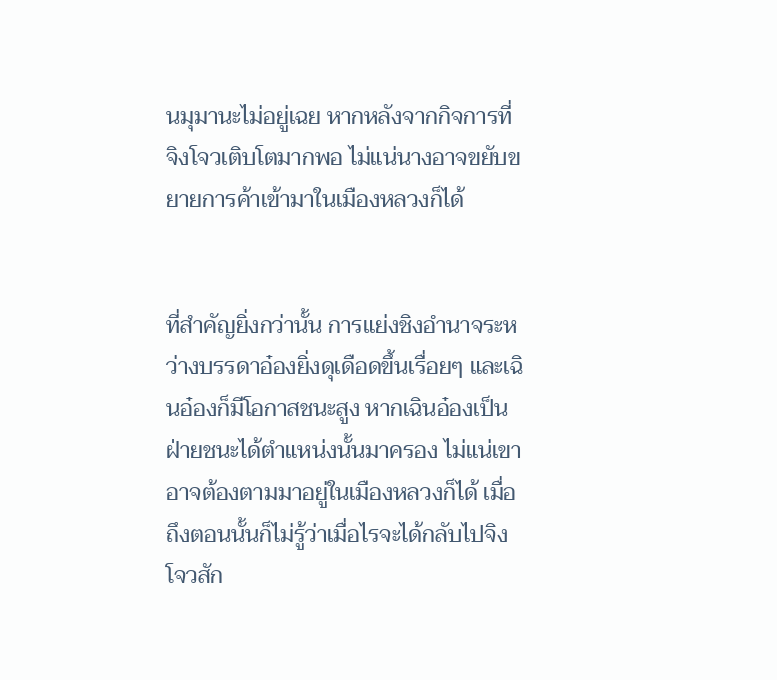นมุมานะไม่อยู่เฉย หากหลังจากกิจการที่จิงโจวเติบโตมากพอ ไม่แน่นางอาจขยับขยายการค้าเข้ามาในเมืองหลวงก็ได้


ที่สำคัญยิ่งกว่านั้น การแย่งชิงอำนาจระหว่างบรรดาอ๋องยิ่งดุเดือดขึ้นเรื่อยๆ และเฉินอ๋องก็มีโอกาสชนะสูง หากเฉินอ๋องเป็นฝ่ายชนะได้ตำแหน่งนั้นมาครอง ไม่แน่เขาอาจต้องตามมาอยู่ในเมืองหลวงก็ได้ เมื่อถึงตอนนั้นก็ไม่รู้ว่าเมื่อไรจะได้กลับไปจิงโจวสัก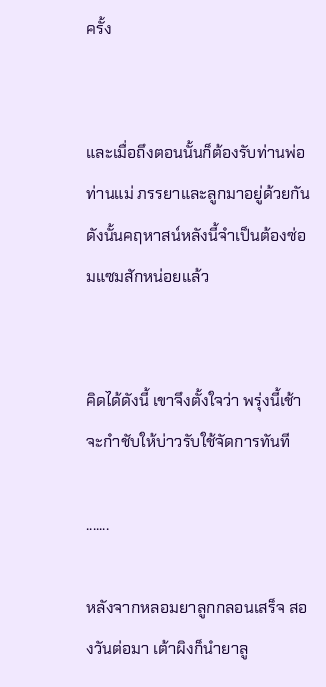ครั้ง


และเมื่อถึงตอนนั้นก็ต้องรับท่านพ่อท่านแม่ ภรรยาและลูกมาอยู่ด้วยกัน ดังนั้นคฤหาสน์หลังนี้จำเป็นต้องซ่อมแซมสักหน่อยแล้ว


คิดได้ดังนี้ เขาจึงตั้งใจว่า พรุ่งนี้เช้าจะกำชับให้บ่าวรับใช้จัดการทันที

.......

หลังจากหลอมยาลูกกลอนเสร็จ สองวันต่อมา เต้าผิงก็นำยาลู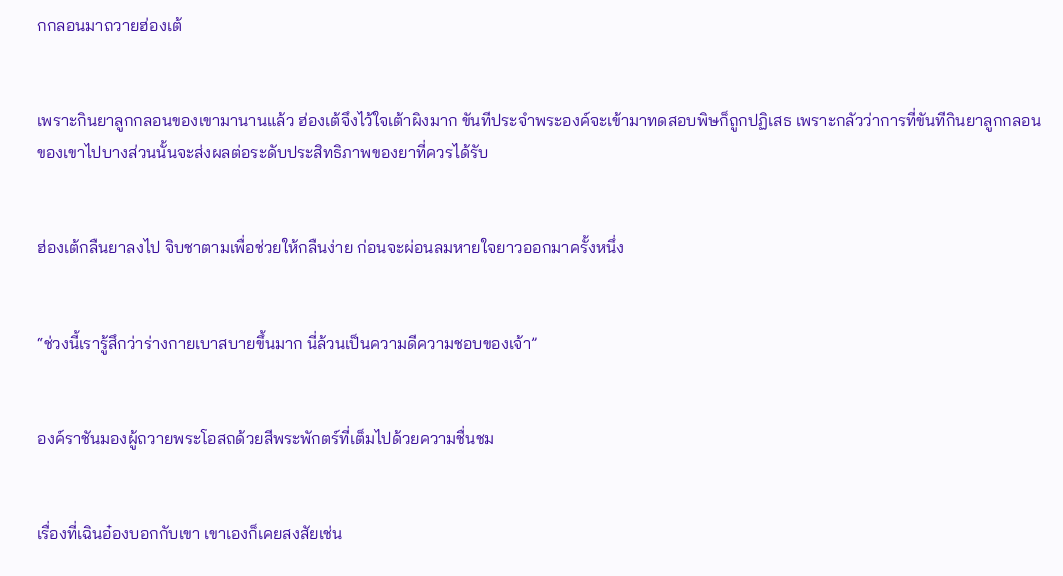กกลอนมาถวายฮ่องเต้


เพราะกินยาลูกกลอนของเขามานานแล้ว ฮ่องเต้จึงไว้ใจเต้าผิงมาก ขันทีประจำพระองค์จะเข้ามาทดสอบพิษก็ถูกปฏิเสธ เพราะกลัวว่าการที่ขันทีกินยาลูกกลอนของเขาไปบางส่วนนั้นจะส่งผลต่อระดับประสิทธิภาพของยาที่ควรได้รับ


ฮ่องเต้กลืนยาลงไป จิบชาตามเพื่อช่วยให้กลืนง่าย ก่อนจะผ่อนลมหายใจยาวออกมาครั้งหนึ่ง


“ช่วงนี้เรารู้สึกว่าร่างกายเบาสบายขึ้นมาก นี่ล้วนเป็นความดีความชอบของเจ้า”


องค์ราชันมองผู้ถวายพระโอสถด้วยสีพระพักตร์ที่เต็มไปด้วยความชื่นชม


เรื่องที่เฉินอ๋องบอกกับเขา เขาเองก็เคยสงสัยเช่น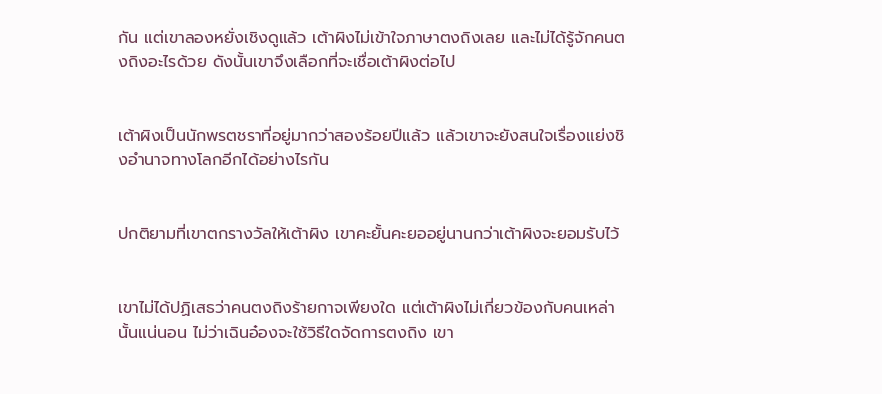กัน แต่เขาลองหยั่งเชิงดูแล้ว เต้าผิงไม่เข้าใจภาษาตงถิงเลย และไม่ได้รู้จักคนตงถิงอะไรด้วย ดังนั้นเขาจึงเลือกที่จะเชื่อเต้าผิงต่อไป


เต้าผิงเป็นนักพรตชราที่อยู่มากว่าสองร้อยปีแล้ว แล้วเขาจะยังสนใจเรื่องแย่งชิงอำนาจทางโลกอีกได้อย่างไรกัน


ปกติยามที่เขาตกรางวัลให้เต้าผิง เขาคะยั้นคะยออยู่นานกว่าเต้าผิงจะยอมรับไว้


เขาไม่ได้ปฏิเสธว่าคนตงถิงร้ายกาจเพียงใด แต่เต้าผิงไม่เกี่ยวข้องกับคนเหล่านั้นแน่นอน ไม่ว่าเฉินอ๋องจะใช้วิธีใดจัดการตงถิง เขา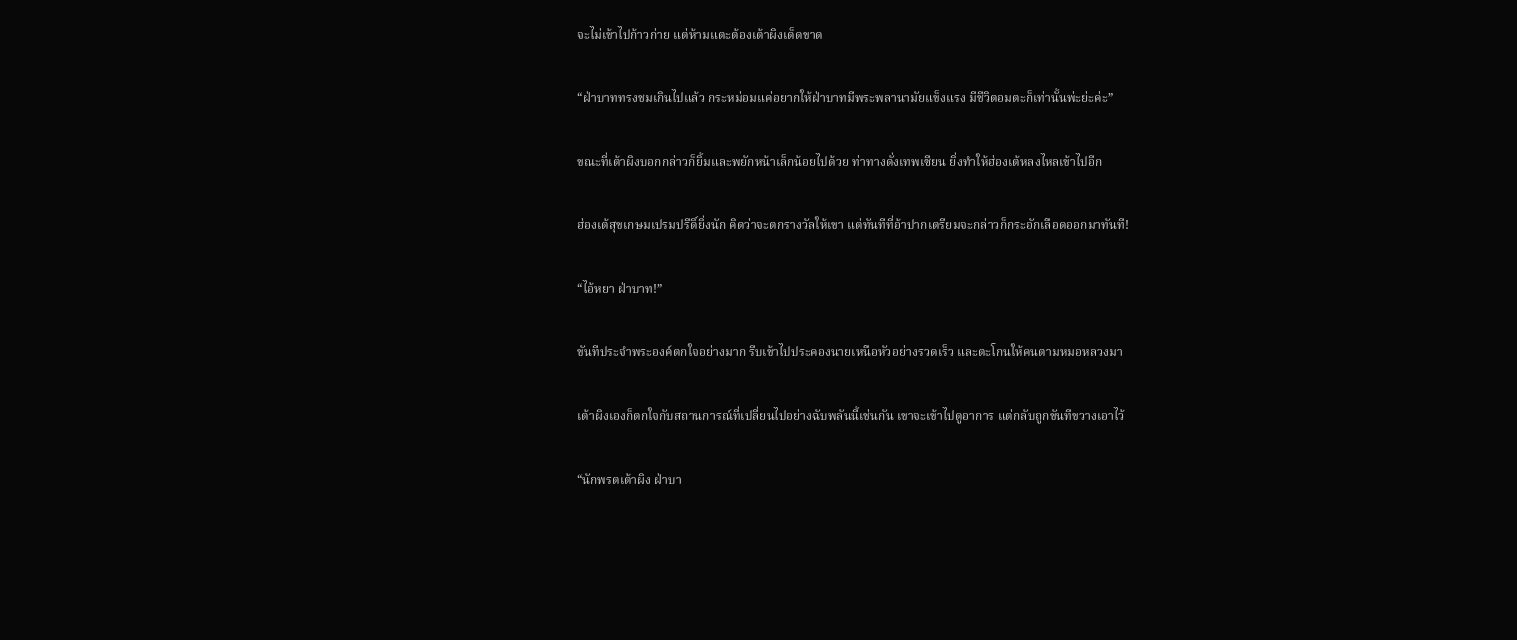จะไม่เข้าไปก้าวก่าย แต่ห้ามแตะต้องเต้าผิงเด็ดขาด


“ฝ่าบาททรงชมเกินไปแล้ว กระหม่อมแค่อยากให้ฝ่าบาทมีพระพลานามัยแข็งแรง มีชีวิตอมตะก็เท่านั้นพ่ะย่ะค่ะ”


ขณะที่เต้าผิงบอกกล่าวก็ยิ้มและพยักหน้าเล็กน้อยไปด้วย ท่าทางดั่งเทพเซียน ยิ่งทำให้ฮ่องเต้หลงไหลเข้าไปอีก


ฮ่องเต้สุขเกษมเปรมปรีดิ์ยิ่งนัก คิดว่าจะตกรางวัลให้เขา แต่ทันทีที่อ้าปากเตรียมจะกล่าวก็กระอักเลือดออกมาทันที!


“ไอ้หยา ฝ่าบาท!”


ขันทีประจำพระองค์ตกใจอย่างมาก รีบเข้าไปประคองนายเหนือหัวอย่างรวดเร็ว และตะโกนให้คนตามหมอหลวงมา


เต้าผิงเองก็ตกใจกับสถานการณ์ที่เปลี่ยนไปอย่างฉับพลันนี้เช่นกัน เขาจะเข้าไปดูอาการ แต่กลับถูกขันทีขวางเอาไว้


“นักพรตเต้าผิง ฝ่าบา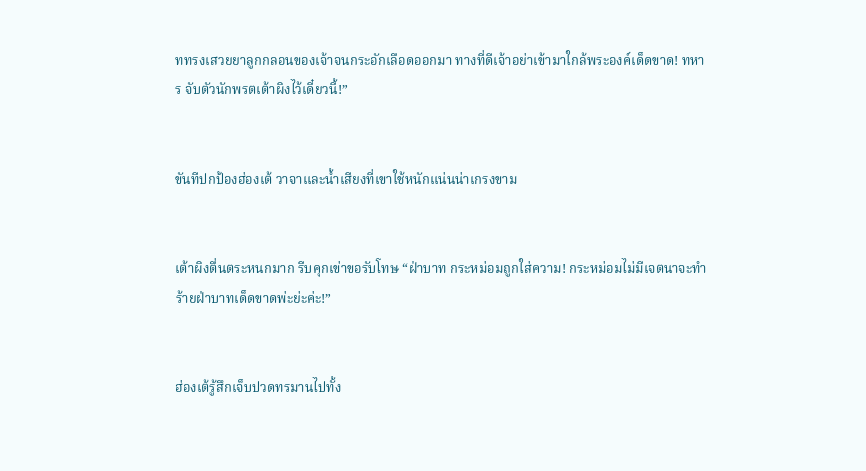ททรงเสวยยาลูกกลอนของเจ้าจนกระอักเลือดออกมา ทางที่ดีเจ้าอย่าเข้ามาใกล้พระองค์เด็ดขาด! ทหาร จับตัวนักพรตเต้าผิงไว้เดี๋ยวนี้!”


ขันทีปกป้องฮ่องเต้ วาจาและน้ำเสียงที่เขาใช้หนักแน่นน่าเกรงขาม


เต้าผิงตื่นตระหนกมาก รีบคุกเข่าขอรับโทษ “ฝ่าบาท กระหม่อมถูกใส่ความ! กระหม่อมไม่มีเจตนาจะทำร้ายฝ่าบาทเด็ดขาดพ่ะย่ะค่ะ!”


ฮ่องเต้รู้สึกเจ็บปวดทรมานไปทั้ง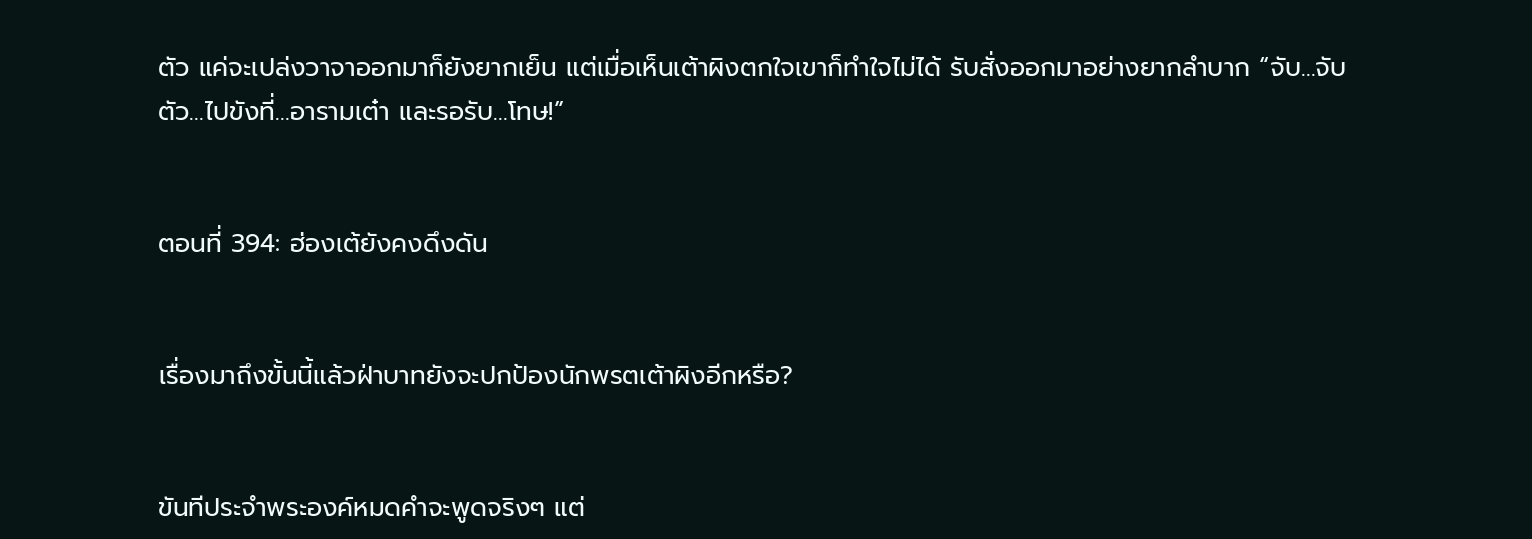ตัว แค่จะเปล่งวาจาออกมาก็ยังยากเย็น แต่เมื่อเห็นเต้าผิงตกใจเขาก็ทำใจไม่ได้ รับสั่งออกมาอย่างยากลำบาก “จับ…จับตัว…ไปขังที่…อารามเต๋า และรอรับ…โทษ!”


ตอนที่ 394: ฮ่องเต้ยังคงดึงดัน


เรื่องมาถึงขั้นนี้แล้วฝ่าบาทยังจะปกป้องนักพรตเต้าผิงอีกหรือ?


ขันทีประจำพระองค์หมดคำจะพูดจริงๆ แต่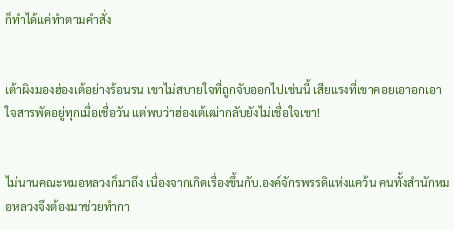ก็ทำได้แค่ทำตามคำสั่ง


เต้าผิงมองฮ่องเต้อย่างร้อนรน เขาไม่สบายใจที่ถูกจับออกไปเช่นนี้ เสียแรงที่เขาคอยเอาอกเอาใจสารพัดอยู่ทุกเมื่อเชื่อวัน แต่พบว่าฮ่องเต้เฒ่ากลับยังไม่เชื่อใจเขา!


ไม่นานคณะหมอหลวงก็มาถึง เนื่องจากเกิดเรื่องขึ้นกับ.องค์จักรพรรดิแห่งแคว้น คนทั้งสำนักหมอหลวงจึงต้องมาช่วยทำกา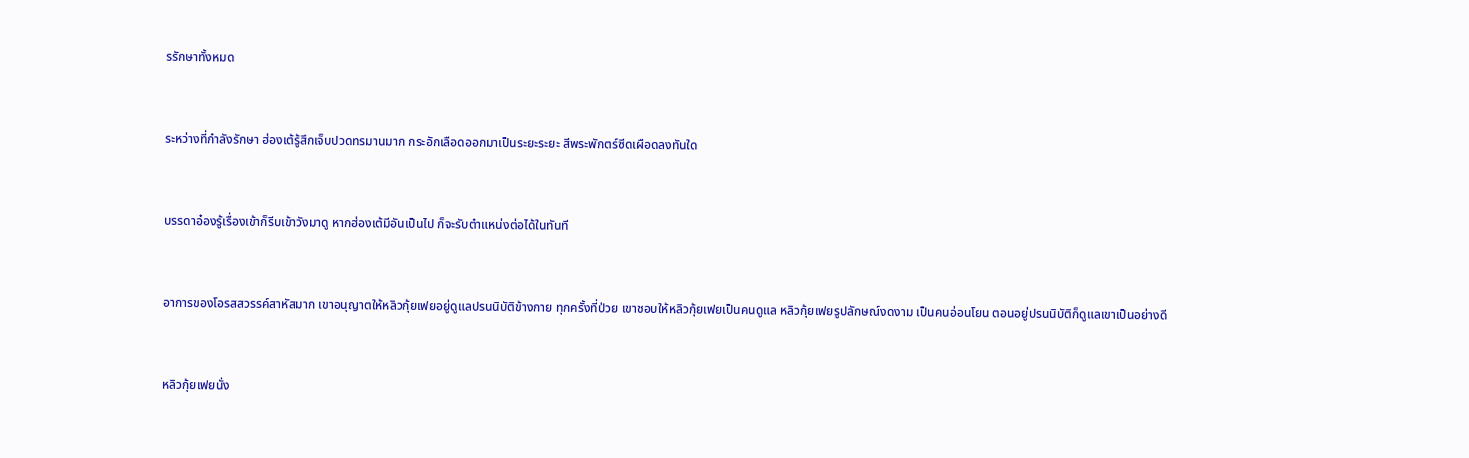รรักษาทั้งหมด


ระหว่างที่กำลังรักษา ฮ่องเต้รู้สึกเจ็บปวดทรมานมาก กระอักเลือดออกมาเป็นระยะระยะ สีพระพักตร์ซีดเผือดลงทันใด


บรรดาอ๋องรู้เรื่องเข้าก็รีบเข้าวังมาดู หากฮ่องเต้มีอันเป็นไป ก็จะรับตำแหน่งต่อได้ในทันที


อาการของโอรสสวรรค์สาหัสมาก เขาอนุญาตให้หลิวกุ้ยเฟยอยู่ดูแลปรนนิบัติข้างกาย ทุกครั้งที่ป่วย เขาชอบให้หลิวกุ้ยเฟยเป็นคนดูแล หลิวกุ้ยเฟยรูปลักษณ์งดงาม เป็นคนอ่อนโยน ตอนอยู่ปรนนิบัติก็ดูแลเขาเป็นอย่างดี


หลิวกุ้ยเฟยนั่ง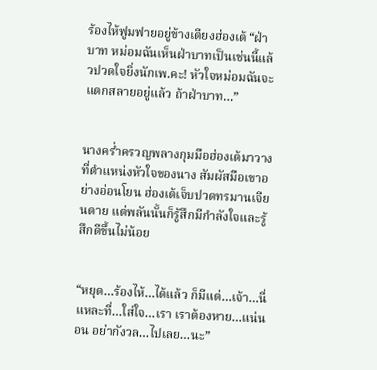ร้องไห้ฟูมฟายอยู่ข้างเตียงฮ่องเต้ “ฝ่าบาท หม่อมฉันเห็นฝ่าบาทเป็นเช่นนี้แล้วปวดใจยิ่งนักเพ.คะ! หัวใจหม่อมฉันจะแตกสลายอยู่แล้ว ถ้าฝ่าบาท…”


นางคร่ำครวญพลางกุมมือฮ่องเต้มาวางที่ตำแหน่งหัวใจของนาง สัมผัสมือเขาอย่างอ่อนโยน ฮ่องเต้เจ็บปวดทรมานเจียนตาย แต่พลันนั้นก็รู้สึกมีกำลังใจและรู้สึกดีขึ้นไม่น้อย


“หยุด…ร้องไห้…ได้แล้ว ก็มีแต่…เจ้า…นี่แหละที่…ใส่ใจ…เรา เราต้องหาย…แน่นอน อย่ากังวล…ไปเลย…นะ”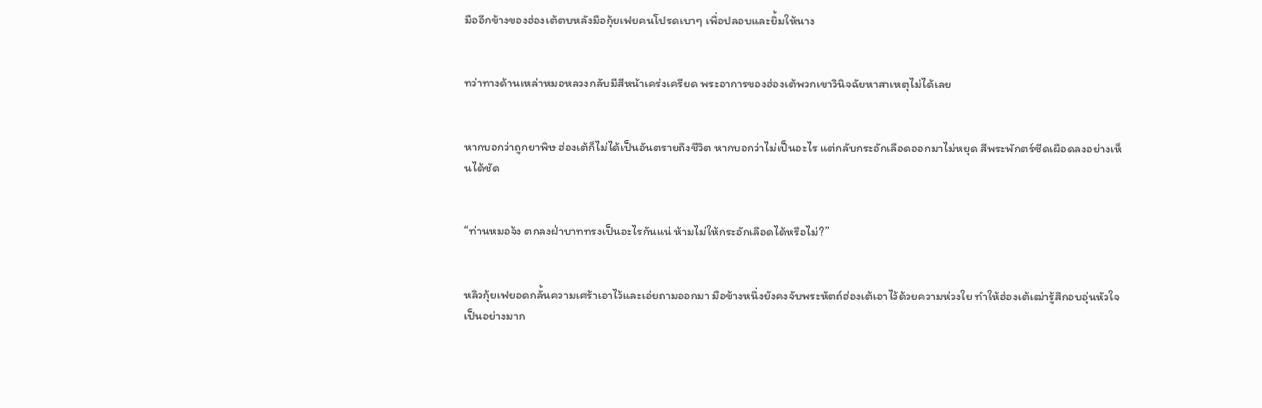มืออีกข้างของฮ่องเต้ตบหลังมือกุ้ยเฟยคนโปรดเบาๆ เพื่อปลอบและยิ้มให้นาง


ทว่าทางด้านเหล่าหมอหลวงกลับมีสีหน้าเคร่งเครียด พระอาการของฮ่องเต้พวกเขาวินิจฉัยหาสาเหตุไม่ได้เลย


หากบอกว่าถูกยาพิษ ฮ่องเต้ก็ไม่ได้เป็นอันตรายถึงชีวิต หากบอกว่าไม่เป็นอะไร แต่กลับกระอักเลือดออกมาไม่หยุด สีพระพักตร์ซีดเผือดลงอย่างเห็นได้ชัด


“ท่านหมอจ้ง ตกลงฝ่าบาททรงเป็นอะไรกันแน่ ห้ามไม่ให้กระอักเลือดได้หรือไม่?”


หลิวกุ้ยเฟยอดกลั้นความเศร้าเอาไว้และเอ่ยถามออกมา มือข้างหนึ่งยังคงจับพระหัตถ์ฮ่องเต้เอาไว้ด้วยความห่วงใย ทำให้ฮ่องเต้เฒ่ารู้สึกอบอุ่นหัวใจเป็นอย่างมาก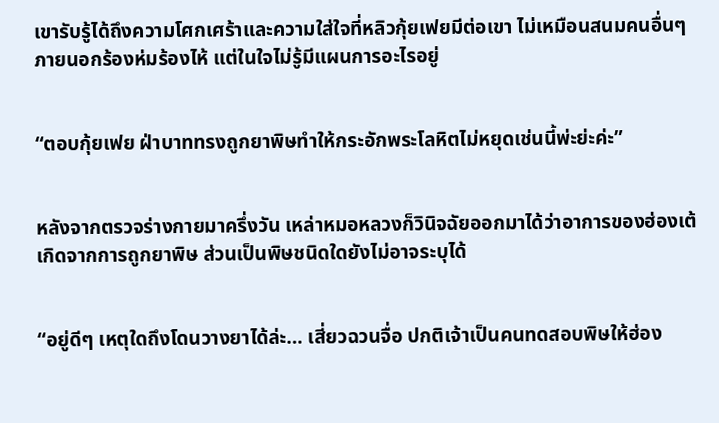เขารับรู้ได้ถึงความโศกเศร้าและความใส่ใจที่หลิวกุ้ยเฟยมีต่อเขา ไม่เหมือนสนมคนอื่นๆ ภายนอกร้องห่มร้องไห้ แต่ในใจไม่รู้มีแผนการอะไรอยู่


“ตอบกุ้ยเฟย ฝ่าบาททรงถูกยาพิษทำให้กระอักพระโลหิตไม่หยุดเช่นนี้พ่ะย่ะค่ะ”


หลังจากตรวจร่างกายมาครึ่งวัน เหล่าหมอหลวงก็วินิจฉัยออกมาได้ว่าอาการของฮ่องเต้เกิดจากการถูกยาพิษ ส่วนเป็นพิษชนิดใดยังไม่อาจระบุได้


“อยู่ดีๆ เหตุใดถึงโดนวางยาได้ล่ะ… เสี่ยวฉวนจื่อ ปกติเจ้าเป็นคนทดสอบพิษให้ฮ่อง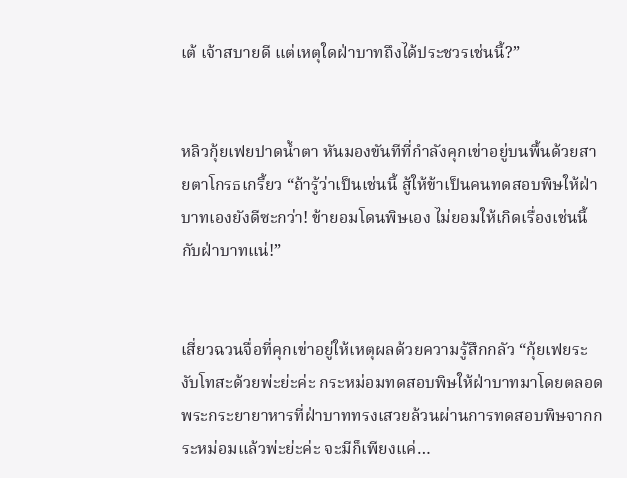เต้ เจ้าสบายดี แต่เหตุใดฝ่าบาทถึงได้ประชวรเช่นนี้?”


หลิวกุ้ยเฟยปาดน้ำตา หันมองขันทีที่กำลังคุกเข่าอยู่บนพื้นด้วยสายตาโกรธเกรี้ยว “ถ้ารู้ว่าเป็นเช่นนี้ สู้ให้ข้าเป็นคนทดสอบพิษให้ฝ่าบาทเองยังดีซะกว่า! ข้ายอมโดนพิษเอง ไม่ยอมให้เกิดเรื่องเช่นนี้กับฝ่าบาทแน่!”


เสี่ยวฉวนจื่อที่คุกเข่าอยู่ให้เหตุผลด้วยความรู้สึกกลัว “กุ้ยเฟยระงับโทสะด้วยพ่ะย่ะค่ะ กระหม่อมทดสอบพิษให้ฝ่าบาทมาโดยตลอด พระกระยายาหารที่ฝ่าบาททรงเสวยล้วนผ่านการทดสอบพิษจากกระหม่อมแล้วพ่ะย่ะค่ะ จะมีก็เพียงแค่…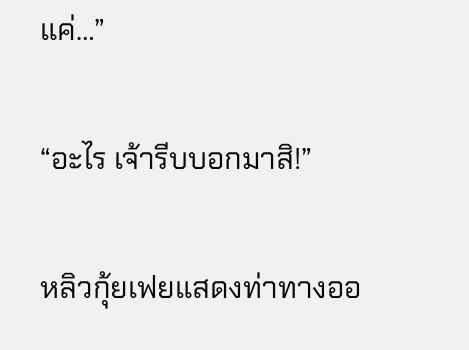แค่…”


“อะไร เจ้ารีบบอกมาสิ!”


หลิวกุ้ยเฟยแสดงท่าทางออ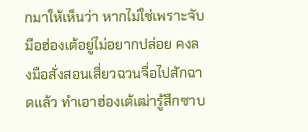กมาให้เห็นว่า หากไม่ใช่เพราะจับมือฮ่องเต้อยู่ไม่อยากปล่อย คงลงมือสั่งสอนเสี่ยวฉวนจื่อไปสักฉาดแล้ว ทำเอาฮ่องเต้เฒ่ารู้สึกซาบ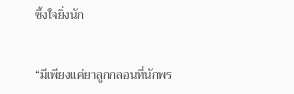ซึ้งใจยิ่งนัก


“มีเพียงแค่ยาลูกกลอนที่นักพร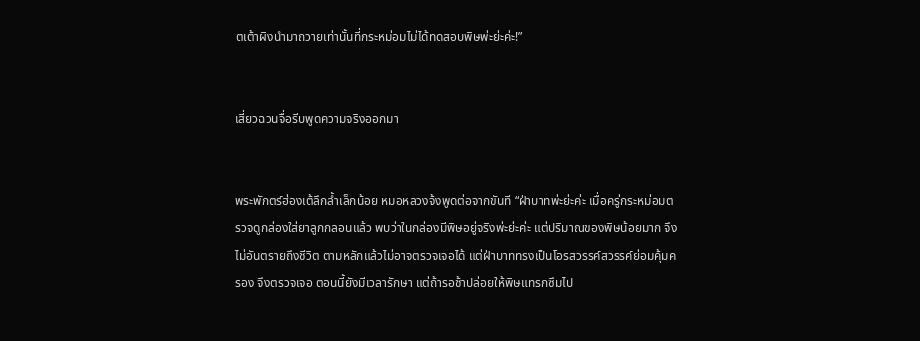ตเต้าผิงนำมาถวายเท่านั้นที่กระหม่อมไม่ได้ทดสอบพิษพ่ะย่ะค่ะ!”


เสี่ยวฉวนจื่อรีบพูดความจริงออกมา


พระพักตร์ฮ่องเต้ลึกล้ำเล็กน้อย หมอหลวงจ้งพูดต่อจากขันที “ฝ่าบาทพ่ะย่ะค่ะ เมื่อครู่กระหม่อมตรวจดูกล่องใส่ยาลูกกลอนแล้ว พบว่าในกล่องมีพิษอยู่จริงพ่ะย่ะค่ะ แต่ปริมาณของพิษน้อยมาก จึงไม่อันตรายถึงชีวิต ตามหลักแล้วไม่อาจตรวจเจอได้ แต่ฝ่าบาททรงเป็นโอรสวรรค์สวรรค์ย่อมคุ้มครอง จึงตรวจเจอ ตอนนี้ยังมีเวลารักษา แต่ถ้ารอช้าปล่อยให้พิษแทรกซึมไป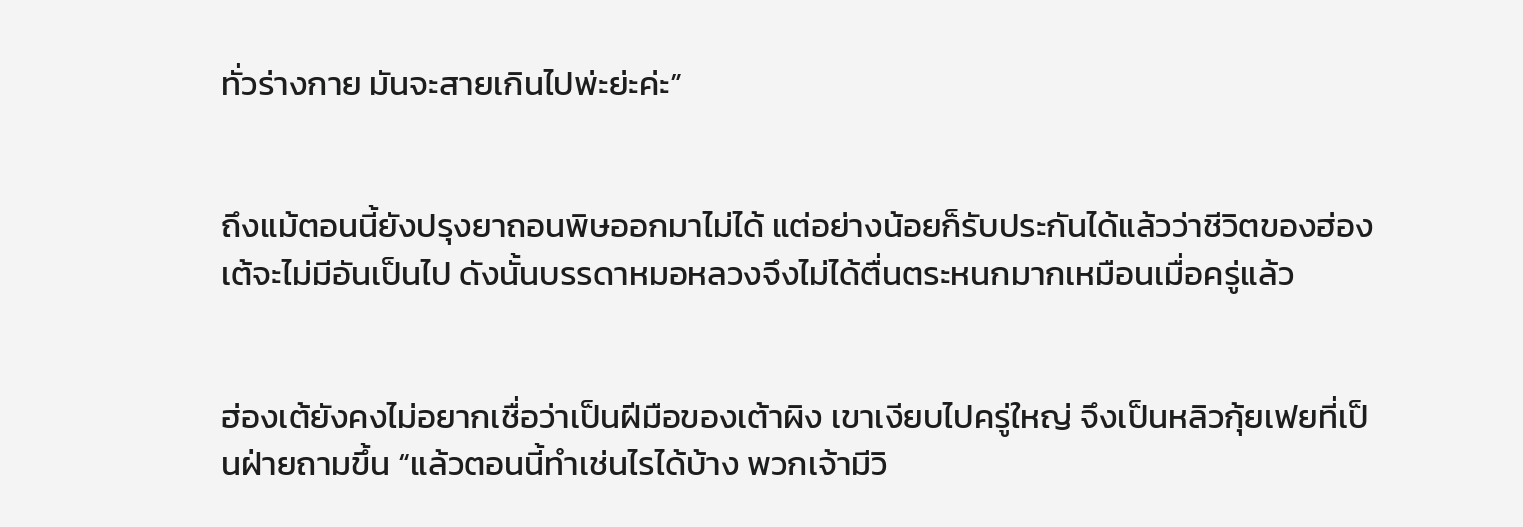ทั่วร่างกาย มันจะสายเกินไปพ่ะย่ะค่ะ”


ถึงแม้ตอนนี้ยังปรุงยาถอนพิษออกมาไม่ได้ แต่อย่างน้อยก็รับประกันได้แล้วว่าชีวิตของฮ่องเต้จะไม่มีอันเป็นไป ดังนั้นบรรดาหมอหลวงจึงไม่ได้ตื่นตระหนกมากเหมือนเมื่อครู่แล้ว


ฮ่องเต้ยังคงไม่อยากเชื่อว่าเป็นฝีมือของเต้าผิง เขาเงียบไปครู่ใหญ่ จึงเป็นหลิวกุ้ยเฟยที่เป็นฝ่ายถามขึ้น “แล้วตอนนี้ทำเช่นไรได้บ้าง พวกเจ้ามีวิ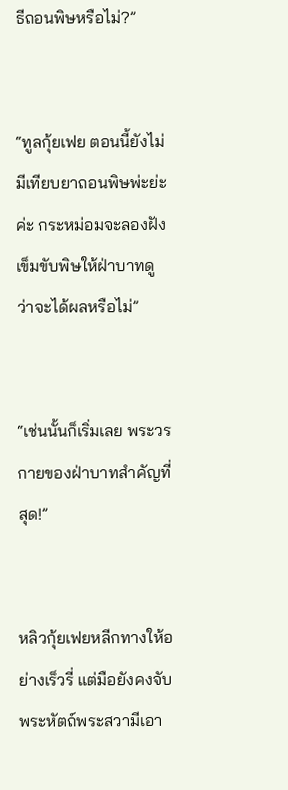ธีถอนพิษหรือไม่?”


“ทูลกุ้ยเฟย ตอนนี้ยังไม่มีเทียบยาถอนพิษพ่ะย่ะค่ะ กระหม่อมจะลองฝังเข็มขับพิษให้ฝ่าบาทดูว่าจะได้ผลหรือไม่”


“เช่นนั้นก็เริ่มเลย พระวรกายของฝ่าบาทสำคัญที่สุด!”


หลิวกุ้ยเฟยหลีกทางให้อย่างเร็วรี่ แต่มือยังคงจับพระหัตถ์พระสวามีเอา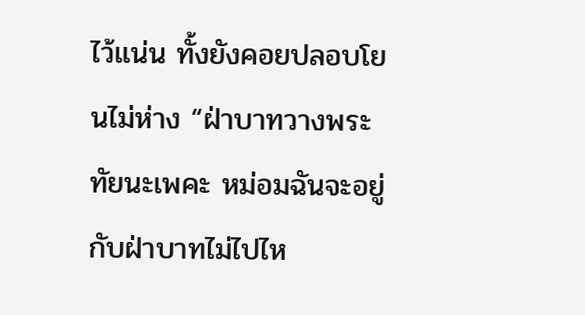ไว้แน่น ทั้งยังคอยปลอบโยนไม่ห่าง “ฝ่าบาทวางพระทัยนะเพคะ หม่อมฉันจะอยู่กับฝ่าบาทไม่ไปไห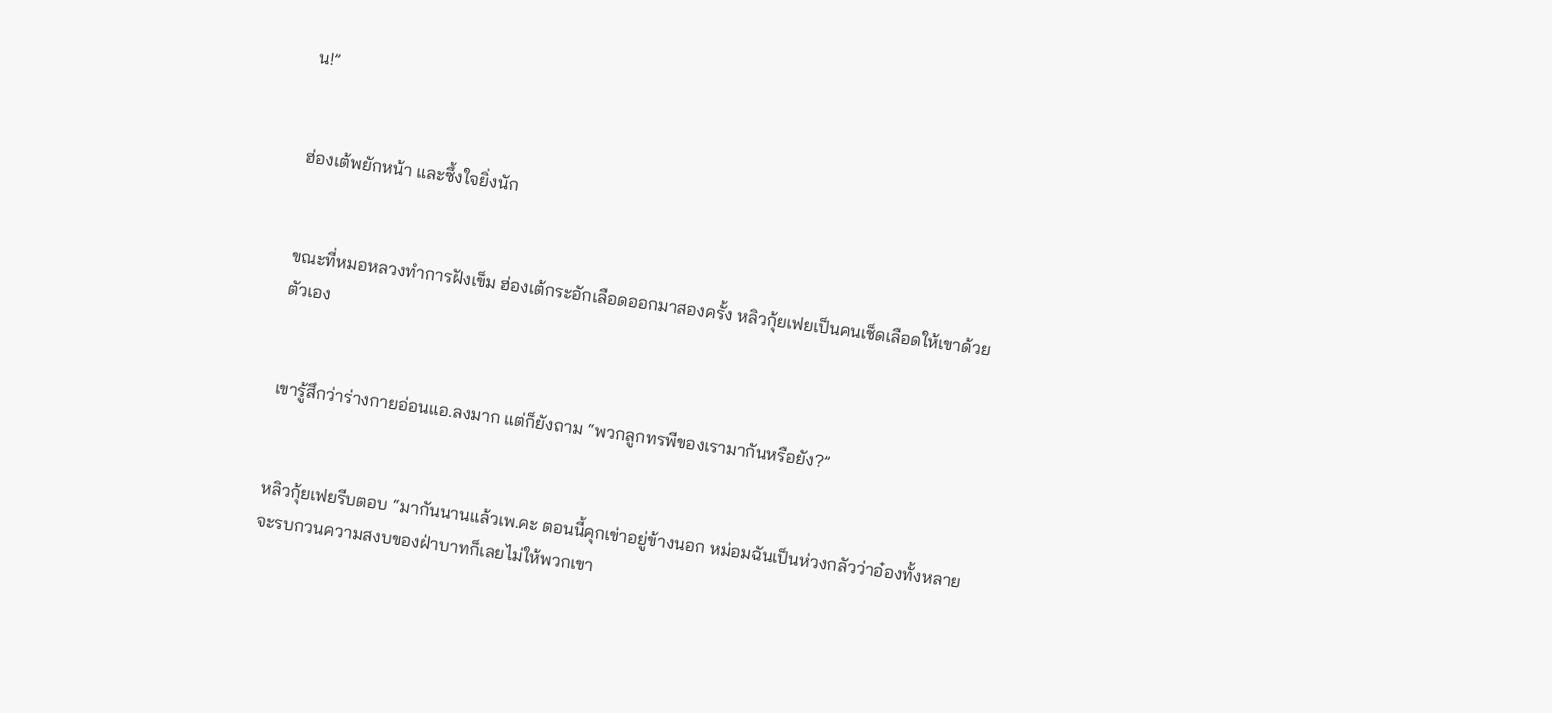น!”


ฮ่องเต้พยักหน้า และซึ้งใจยิ่งนัก


ขณะที่หมอหลวงทำการฝังเข็ม ฮ่องเต้กระอักเลือดออกมาสองครั้ง หลิวกุ้ยเฟยเป็นคนเช็ดเลือดให้เขาด้วยตัวเอง


เขารู้สึกว่าร่างกายอ่อนแอ.ลงมาก แต่ก็ยังถาม “พวกลูกทรพีของเรามากันหรือยัง?”


หลิวกุ้ยเฟยรีบตอบ “มากันนานแล้วเพ.คะ ตอนนี้คุกเข่าอยู่ข้างนอก หม่อมฉันเป็นห่วงกลัวว่าอ๋องทั้งหลายจะรบกวนความสงบของฝ่าบาทก็เลยไม่ให้พวกเขา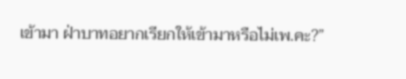เข้ามา ฝ่าบาทอยากเรียกให้เข้ามาหรือไม่เพ.คะ?”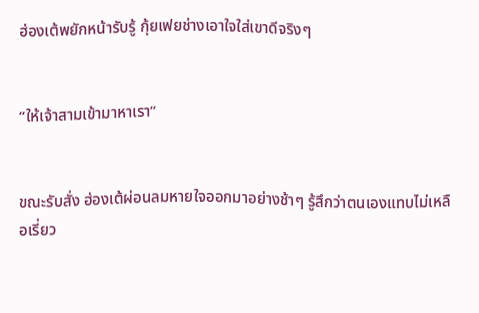ฮ่องเต้พยักหน้ารับรู้ กุ้ยเฟยช่างเอาใจใส่เขาดีจริงๆ


“ให้เจ้าสามเข้ามาหาเรา”


ขณะรับสั่ง ฮ่องเต้ผ่อนลมหายใจออกมาอย่างช้าๆ รู้สึกว่าตนเองแทบไม่เหลือเรี่ยว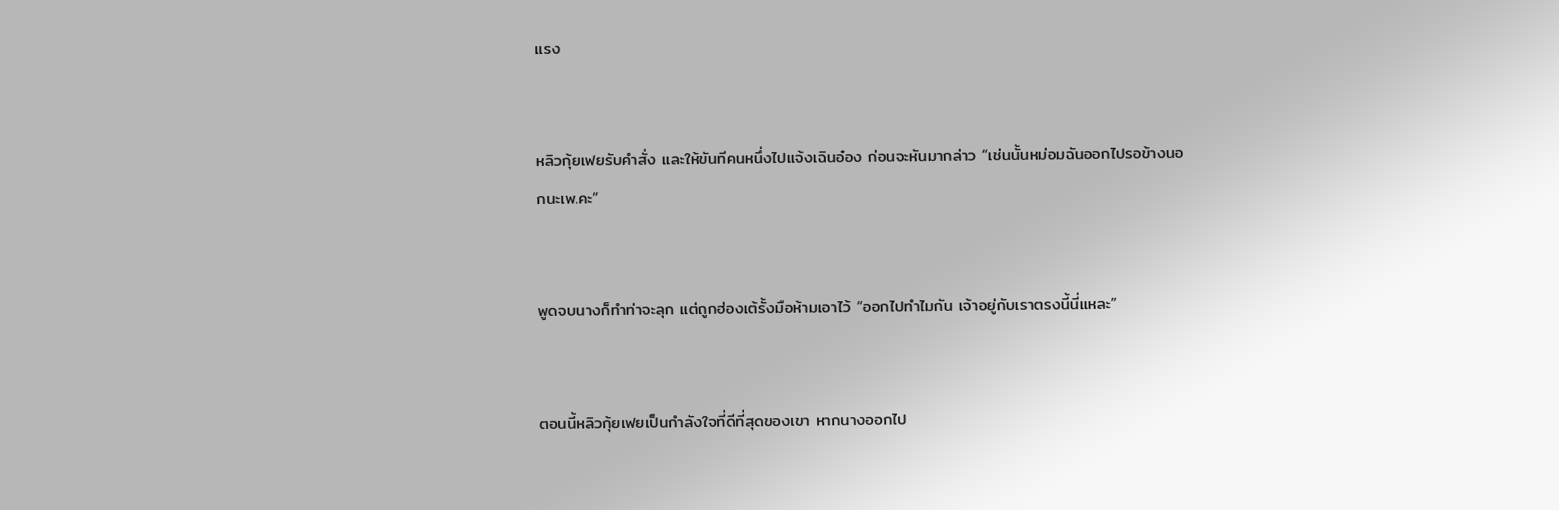แรง


หลิวกุ้ยเฟยรับคำสั่ง และให้ขันทีคนหนึ่งไปแจ้งเฉินอ๋อง ก่อนจะหันมากล่าว “เช่นนั้นหม่อมฉันออกไปรอข้างนอกนะเพ.คะ”


พูดจบนางก็ทำท่าจะลุก แต่ถูกฮ่องเต้รั้งมือห้ามเอาไว้ “ออกไปทำไมกัน เจ้าอยู่กับเราตรงนี้นี่แหละ”


ตอนนี้หลิวกุ้ยเฟยเป็นกำลังใจที่ดีที่สุดของเขา หากนางออกไป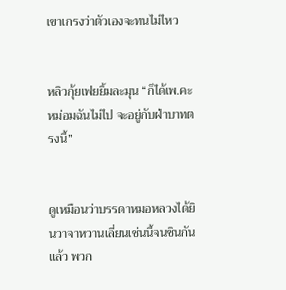เขาเกรงว่าตัวเองจะทนไม่ไหว


หลิวกุ้ยเฟยยิ้มละมุน “ก็ได้เพ.คะ หม่อมฉันไม่ไป จะอยู่กับฝ่าบาทตรงนี้”


ดูเหมือนว่าบรรดาหมอหลวงได้ยินวาจาหวานเลี่ยนเช่นนี้จนชินกันแล้ว พวก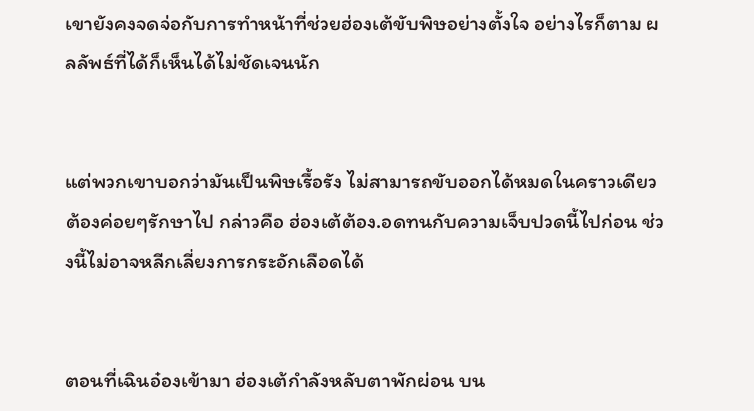เขายังคงจดจ่อกับการทำหน้าที่ช่วยฮ่องเต้ขับพิษอย่างตั้งใจ อย่างไรก็ตาม ผลลัพธ์ที่ได้ก็เห็นได้ไม่ชัดเจนนัก


แต่พวกเขาบอกว่ามันเป็นพิษเรื้อรัง ไม่สามารถขับออกได้หมดในคราวเดียว ต้องค่อยๆรักษาไป กล่าวคือ ฮ่องเต้ต้อง.อดทนกับความเจ็บปวดนี้ไปก่อน ช่วงนี้ไม่อาจหลีกเลี่ยงการกระอักเลือดได้


ตอนที่เฉินอ๋องเข้ามา ฮ่องเต้กำลังหลับตาพักผ่อน บน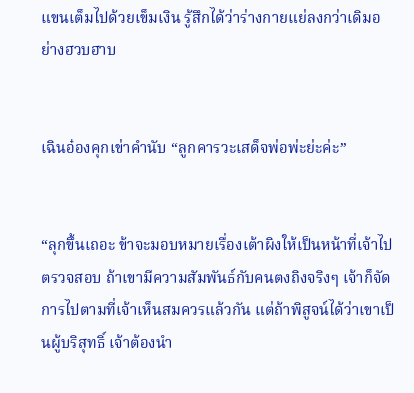แขนเต็มไปด้วยเข็มเงิน รู้สึกได้ว่าร่างกายแย่ลงกว่าเดิมอย่างฮวบฮาบ


เฉินอ๋องคุกเข่าคำนับ “ลูกคารวะเสด็จพ่อพ่ะย่ะค่ะ”


“ลุกขึ้นเถอะ ข้าจะมอบหมายเรื่องเต้าผิงให้เป็นหน้าที่เจ้าไปตรวจสอบ ถ้าเขามีความสัมพันธ์กับคนตงถิงจริงๆ เจ้าก็จัดการไปตามที่เจ้าเห็นสมควรแล้วกัน แต่ถ้าพิสูจน์ได้ว่าเขาเป็นผู้บริสุทธิ์ เจ้าต้องนำ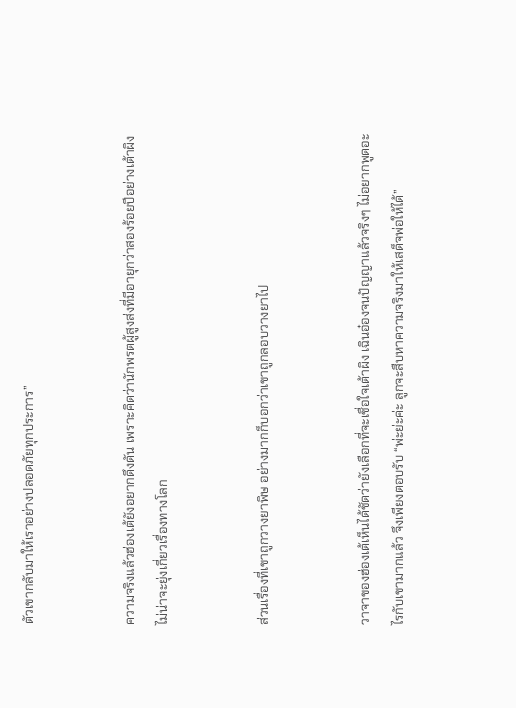ตัวเขากลับมาให้เราอย่างปลอดภัยทุกประการ”


ความจริงแล้วฮ่องเต้ยังอยากดึงดัน เพราะคิดว่านักพรตผู้สูงส่งที่มีอายุกว่าสองร้อยปีอย่างเต้าผิงไม่น่าจะยุ่งเกี่ยวเรื่องทางโลก


ส่วนเรื่องที่เขาถูกวางยาพิษ อย่างมากก็บอกว่าเขาถูกลอบวางยาไป


วาจาของฮ่องเต้เห็นได้ชัดว่ายังเลือกที่จะเชื่อใจเต้าผิง เฉินอ๋องจนปัญญาแล้วจริงๆ ไม่อยากพูดอะไรกับเขามากแล้ว จึงเพียงตอบรับ “พ่ะย่ะค่ะ ลูกจะสืบหาความจริงมาให้เสด็จพ่อให้ได้”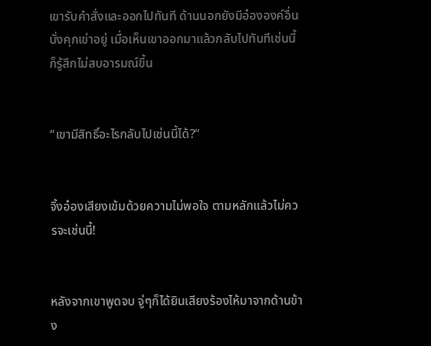เขารับคำสั่งและออกไปทันที ด้านนอกยังมีอ๋ององค์อื่นนั่งคุกเข่าอยู่ เมื่อเห็นเขาออกมาแล้วกลับไปทันทีเช่นนี้ก็รู้สึกไม่สบอารมณ์ขึ้น


“เขามีสิทธิ์อะไรกลับไปเช่นนี้ได้?”


จิ้งอ๋องเสียงเข้มด้วยความไม่พอใจ ตามหลักแล้วไม่ควรจะเช่นนี้!


หลังจากเขาพูดจบ จู่ๆก็ได้ยินเสียงร้องไห้มาจากด้านข้าง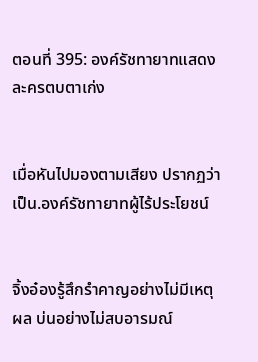ตอนที่ 395: องค์รัชทายาทแสดงละครตบตาเก่ง


เมื่อหันไปมองตามเสียง ปรากฏว่าเป็น.องค์รัชทายาทผู้ไร้ประโยชน์


จิ้งอ๋องรู้สึกรำคาญอย่างไม่มีเหตุผล บ่นอย่างไม่สบอารมณ์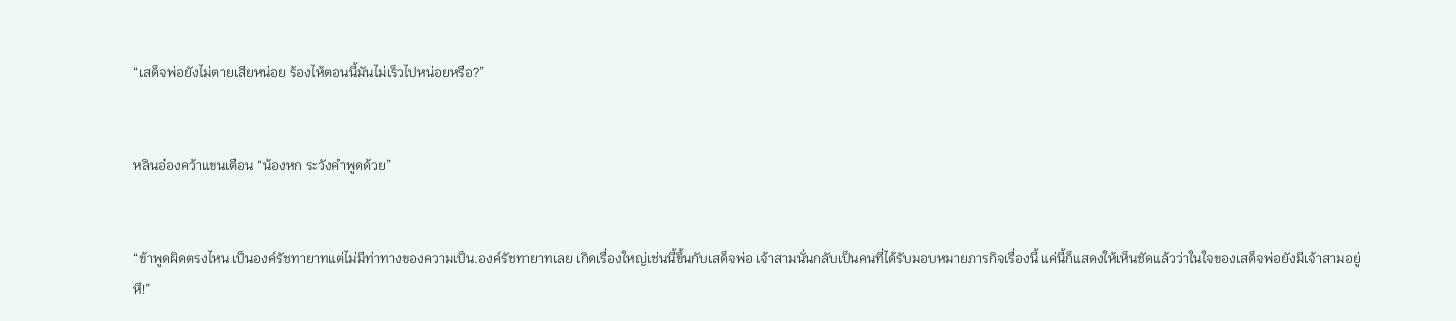“เสด็จพ่อยังไม่ตายเสียหน่อย ร้องไห้ตอนนี้มันไม่เร็วไปหน่อยหรือ?”


หลินอ๋องคว้าแขนเตือน “น้องหก ระวังคำพูดด้วย”


“ข้าพูดผิดตรงไหน เป็นองค์รัชทายาทแต่ไม่มีท่าทางของความเป็น.องค์รัชทายาทเลย เกิดเรื่องใหญ่เช่นนี้ขึ้นกับเสด็จพ่อ เจ้าสามนั่นกลับเป็นคนที่ได้รับมอบหมายภารกิจเรื่องนี้ แค่นี้ก็แสดงให้เห็นชัดแล้วว่าในใจของเสด็จพ่อยังมีเจ้าสามอยู่ หึ!”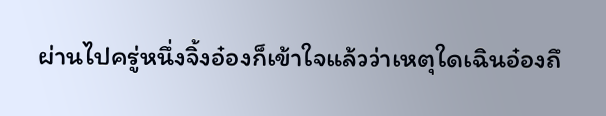ผ่านไปครู่หนึ่งจิ้งอ๋องก็เข้าใจแล้วว่าเหตุใดเฉินอ๋องถึ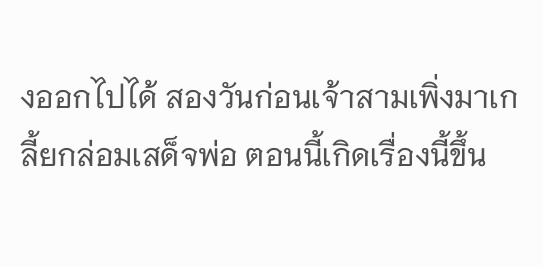งออกไปได้ สองวันก่อนเจ้าสามเพิ่งมาเกลี้ยกล่อมเสด็จพ่อ ตอนนี้เกิดเรื่องนี้ขึ้น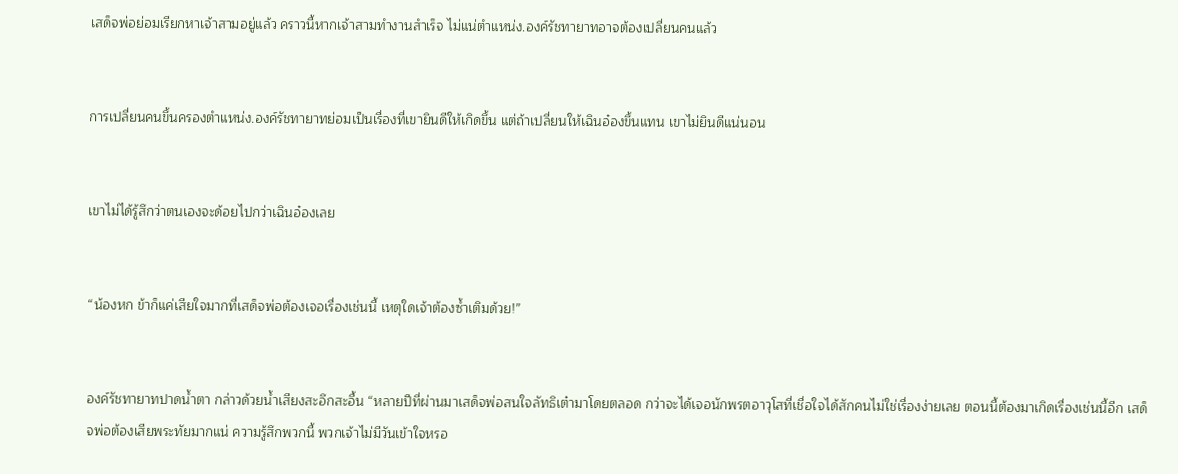เสด็จพ่อย่อมเรียกหาเจ้าสามอยู่แล้ว คราวนี้หากเจ้าสามทำงานสำเร็จ ไม่แน่ตำแหน่ง.องค์รัชทายาทอาจต้องเปลี่ยนคนแล้ว


การเปลี่ยนคนขึ้นครองตำแหน่ง.องค์รัชทายาทย่อมเป็นเรื่องที่เขายินดีให้เกิดขึ้น แต่ถ้าเปลี่ยนให้เฉินอ๋องขึ้นแทน เขาไม่ยินดีแน่นอน


เขาไม่ได้รู้สึกว่าตนเองจะด้อยไปกว่าเฉินอ๋องเลย


“น้องหก ข้าก็แค่เสียใจมากที่เสด็จพ่อต้องเจอเรื่องเช่นนี้ เหตุใดเจ้าต้องซ้ำเติมด้วย!”


องค์รัชทายาทปาดน้ำตา กล่าวด้วยน้ำเสียงสะอึกสะอื้น “หลายปีที่ผ่านมาเสด็จพ่อสนใจลัทธิเต๋ามาโดยตลอด กว่าจะได้เจอนักพรตอาวุโสที่เชื่อใจได้สักคนไม่ใช่เรื่องง่ายเลย ตอนนี้ต้องมาเกิดเรื่องเช่นนี้อีก เสด็จพ่อต้องเสียพระทัยมากแน่ ความรู้สึกพวกนี้ พวกเจ้าไม่มีวันเข้าใจหรอ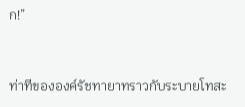ก!”


ท่าทีขององค์รัชทายาทราวกับระบายโทสะ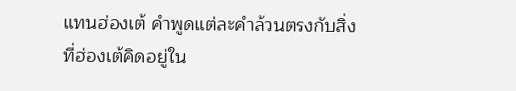แทนฮ่องเต้ คำพูดแต่ละคำล้วนตรงกับสิ่งที่ฮ่องเต้คิดอยู่ใน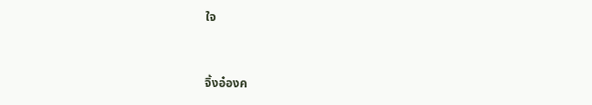ใจ


จิ้งอ๋องค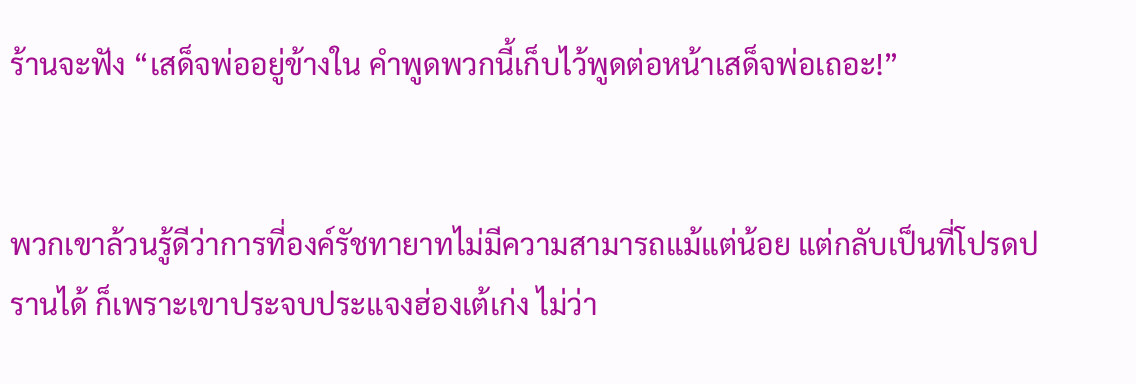ร้านจะฟัง “เสด็จพ่ออยู่ข้างใน คำพูดพวกนี้เก็บไว้พูดต่อหน้าเสด็จพ่อเถอะ!”


พวกเขาล้วนรู้ดีว่าการที่องค์รัชทายาทไม่มีความสามารถแม้แต่น้อย แต่กลับเป็นที่โปรดปรานได้ ก็เพราะเขาประจบประแจงฮ่องเต้เก่ง ไม่ว่า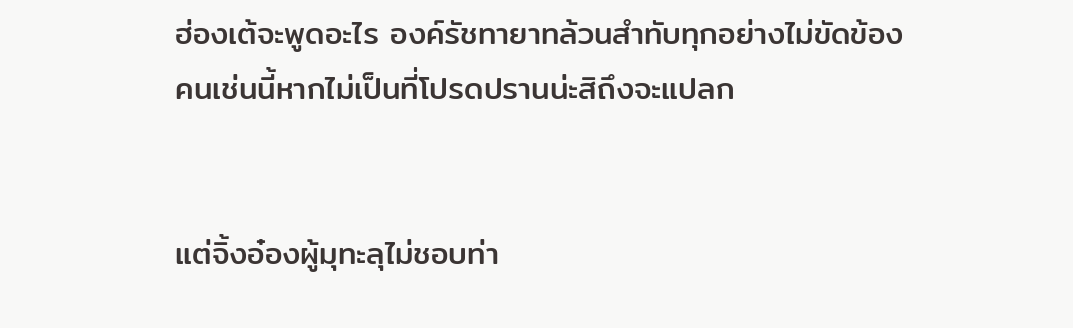ฮ่องเต้จะพูดอะไร องค์รัชทายาทล้วนสำทับทุกอย่างไม่ขัดข้อง คนเช่นนี้หากไม่เป็นที่โปรดปรานน่ะสิถึงจะแปลก


แต่จิ้งอ๋องผู้มุทะลุไม่ชอบท่า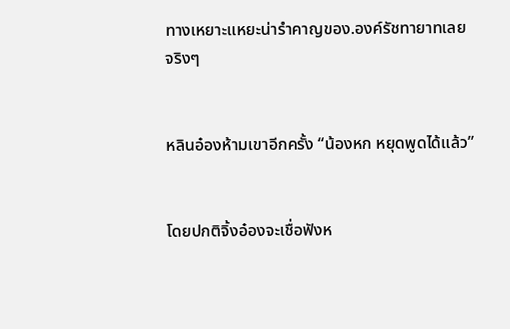ทางเหยาะแหยะน่ารำคาญของ.องค์รัชทายาทเลยจริงๆ


หลินอ๋องห้ามเขาอีกครั้ง “น้องหก หยุดพูดได้แล้ว”


โดยปกติจิ้งอ๋องจะเชื่อฟังห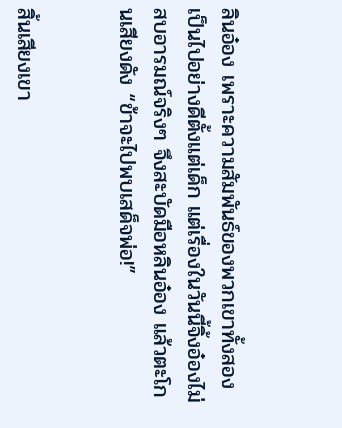ลินอ๋อง เพราะความสัมพันธ์ของพวกเขาทั้งสองเป็นไปอย่างดีตั้งแต่เด็ก แต่เรื่องในวันนี้จิ้งอ๋องไม่สบอารมณ์จริงๆ จึงสะบัดมือหลินอ๋อง แล้วตะโกนเสียงดัง “ข้าจะไปพบเสด็จพ่อ!”


สิ้นเสียงเขา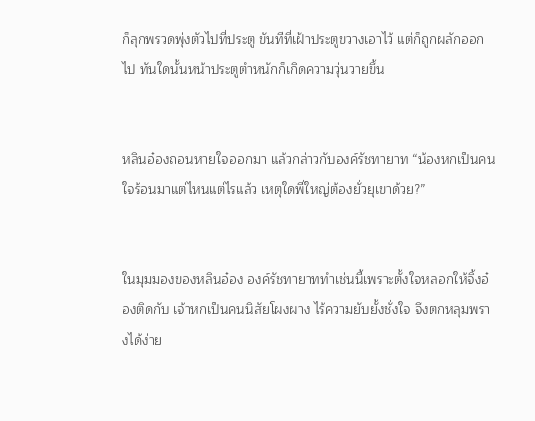ก็ลุกพรวดพุ่งตัวไปที่ประตู ขันทีที่เฝ้าประตูขวางเอาไว้ แต่ก็ถูกผลักออกไป ทันใดนั้นหน้าประตูตำหนักก็เกิดความวุ่นวายขึ้น


หลินอ๋องถอนหายใจออกมา แล้วกล่าวกับองค์รัชทายาท “น้องหกเป็นคนใจร้อนมาแต่ไหนแต่ไรแล้ว เหตุใดพี่ใหญ่ต้องยั่วยุเขาด้วย?”


ในมุมมองของหลินอ๋อง องค์รัชทายาททำเช่นนี้เพราะตั้งใจหลอกให้จิ้งอ๋องติดกับ เจ้าหกเป็นคนนิสัยโผงผาง ไร้ความยับยั้งชั่งใจ จึงตกหลุมพรางได้ง่าย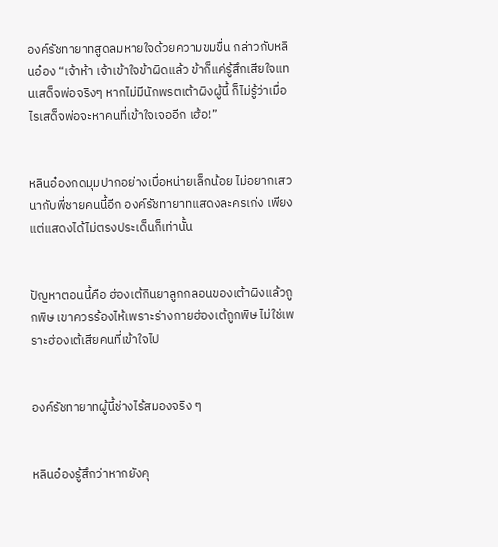องค์รัชทายาทสูดลมหายใจด้วยความขมขื่น กล่าวกับหลินอ๋อง “เจ้าห้า เจ้าเข้าใจข้าผิดแล้ว ข้าก็แค่รู้สึกเสียใจแทนเสด็จพ่อจริงๆ หากไม่มีนักพรตเต้าผิงผู้นี้ ก็ไม่รู้ว่าเมื่อไรเสด็จพ่อจะหาคนที่เข้าใจเจออีก เฮ้อ!”


หลินอ๋องกดมุมปากอย่างเบื่อหน่ายเล็กน้อย ไม่อยากเสวนากับพี่ชายคนนี้อีก องค์รัชทายาทแสดงละครเก่ง เพียงแต่แสดงได้ไม่ตรงประเด็นก็เท่านั้น


ปัญหาตอนนี้คือ ฮ่องเต้กินยาลูกกลอนของเต้าผิงแล้วถูกพิษ เขาควรร้องไห้เพราะร่างกายฮ่องเต้ถูกพิษ ไม่ใช่เพราะฮ่องเต้เสียคนที่เข้าใจไป


องค์รัชทายาทผู้นี้ช่างไร้สมองจริง ๆ


หลินอ๋องรู้สึกว่าหากยังคุ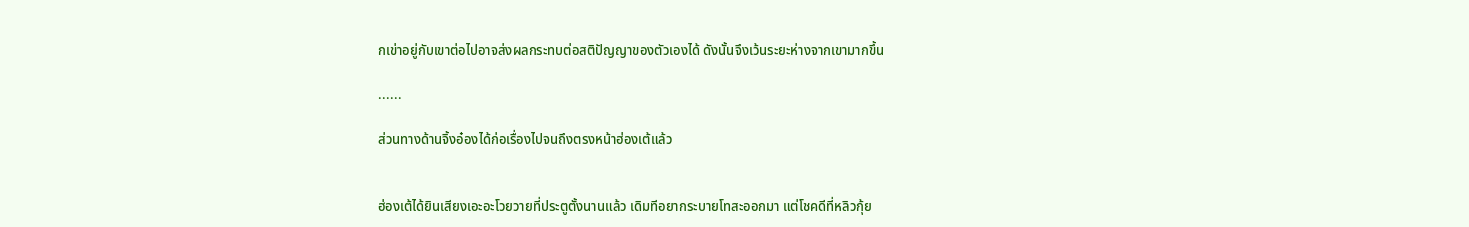กเข่าอยู่กับเขาต่อไปอาจส่งผลกระทบต่อสติปัญญาของตัวเองได้ ดังนั้นจึงเว้นระยะห่างจากเขามากขึ้น

......

ส่วนทางด้านจิ้งอ๋องได้ก่อเรื่องไปจนถึงตรงหน้าฮ่องเต้แล้ว


ฮ่องเต้ได้ยินเสียงเอะอะโวยวายที่ประตูตั้งนานแล้ว เดิมทีอยากระบายโทสะออกมา แต่โชคดีที่หลิวกุ้ย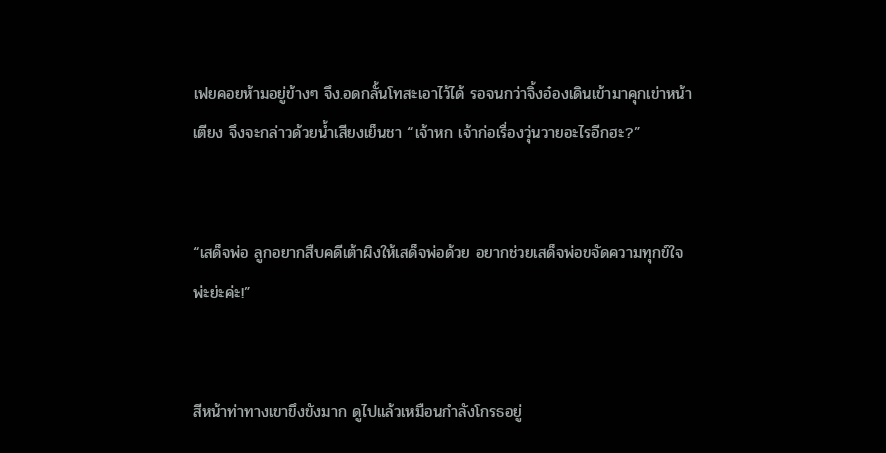เฟยคอยห้ามอยู่ข้างๆ จึง.อดกลั้นโทสะเอาไว้ได้ รอจนกว่าจิ้งอ๋องเดินเข้ามาคุกเข่าหน้าเตียง จึงจะกล่าวด้วยน้ำเสียงเย็นชา “เจ้าหก เจ้าก่อเรื่องวุ่นวายอะไรอีกฮะ?”


“เสด็จพ่อ ลูกอยากสืบคดีเต้าผิงให้เสด็จพ่อด้วย อยากช่วยเสด็จพ่อขจัดความทุกข์ใจพ่ะย่ะค่ะ!”


สีหน้าท่าทางเขาขึงขังมาก ดูไปแล้วเหมือนกำลังโกรธอยู่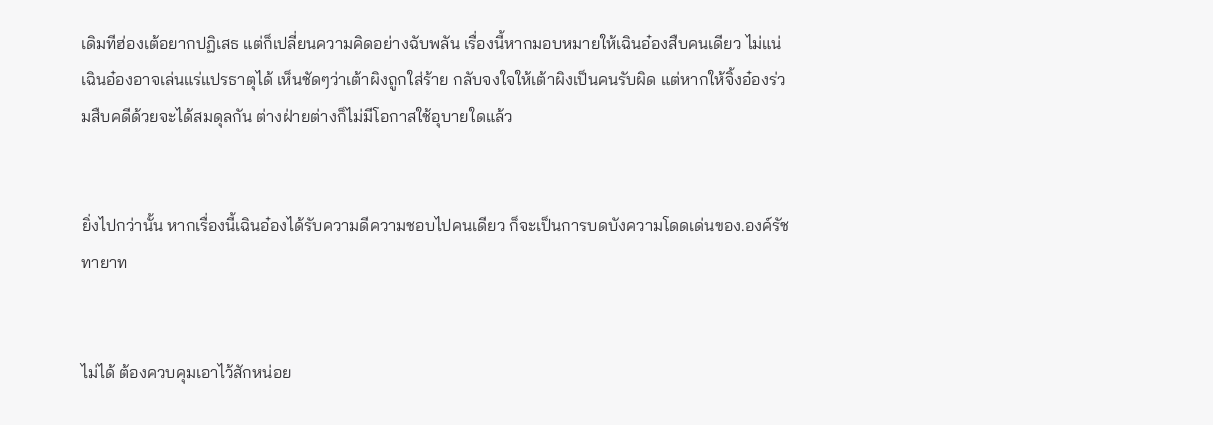เดิมทีฮ่องเต้อยากปฏิเสธ แต่ก็เปลี่ยนความคิดอย่างฉับพลัน เรื่องนี้หากมอบหมายให้เฉินอ๋องสืบคนเดียว ไม่แน่เฉินอ๋องอาจเล่นแร่แปรธาตุได้ เห็นชัดๆว่าเต้าผิงถูกใส่ร้าย กลับจงใจให้เต้าผิงเป็นคนรับผิด แต่หากให้จิ้งอ๋องร่วมสืบคดีด้วยจะได้สมดุลกัน ต่างฝ่ายต่างก็ไม่มีโอกาสใช้อุบายใดแล้ว


ยิ่งไปกว่านั้น หากเรื่องนี้เฉินอ๋องได้รับความดีความชอบไปคนเดียว ก็จะเป็นการบดบังความโดดเด่นของ.องค์รัชทายาท


ไม่ได้ ต้องควบคุมเอาไว้สักหน่อย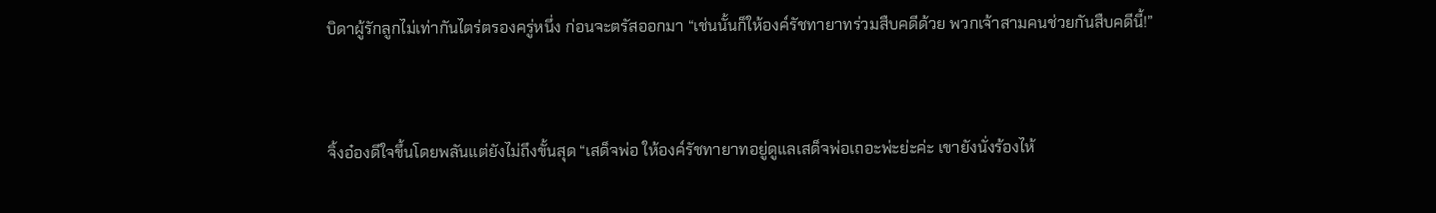บิดาผู้รักลูกไม่เท่ากันไตร่ตรองครู่หนึ่ง ก่อนจะตรัสออกมา “เช่นนั้นก็ให้องค์รัชทายาทร่วมสืบคดีด้วย พวกเจ้าสามคนช่วยกันสืบคดีนี้!”


จิ้งอ๋องดีใจขึ้นโดยพลันแต่ยังไม่ถึงขั้นสุด “เสด็จพ่อ ให้องค์รัชทายาทอยู่ดูแลเสด็จพ่อเถอะพ่ะย่ะค่ะ เขายังนั่งร้องไห้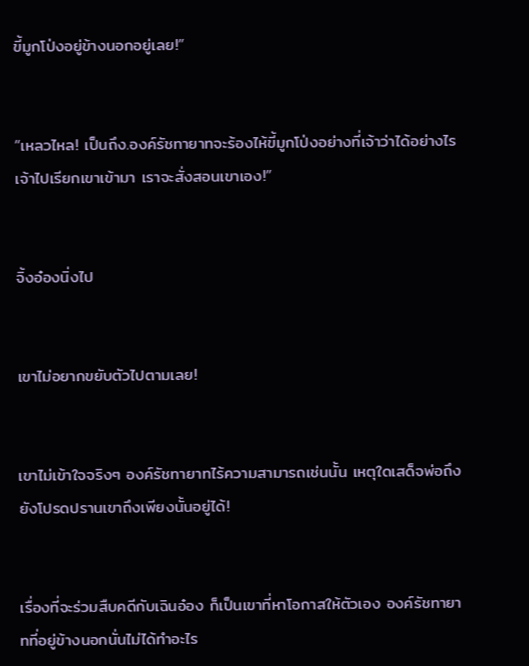ขี้มูกโป่งอยู่ข้างนอกอยู่เลย!”


“เหลวไหล! เป็นถึง.องค์รัชทายาทจะร้องไห้ขี้มูกโป่งอย่างที่เจ้าว่าได้อย่างไร เจ้าไปเรียกเขาเข้ามา เราจะสั่งสอนเขาเอง!”


จิ้งอ๋องนิ่งไป


เขาไม่อยากขยับตัวไปตามเลย!


เขาไม่เข้าใจจริงๆ องค์รัชทายาทไร้ความสามารถเช่นนั้น เหตุใดเสด็จพ่อถึงยังโปรดปรานเขาถึงเพียงนั้นอยู่ได้!


เรื่องที่จะร่วมสืบคดีกับเฉินอ๋อง ก็เป็นเขาที่หาโอกาสให้ตัวเอง องค์รัชทายาทที่อยู่ข้างนอกนั่นไม่ได้ทำอะไร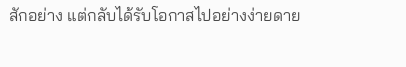สักอย่าง แต่กลับได้รับโอกาสไปอย่างง่ายดาย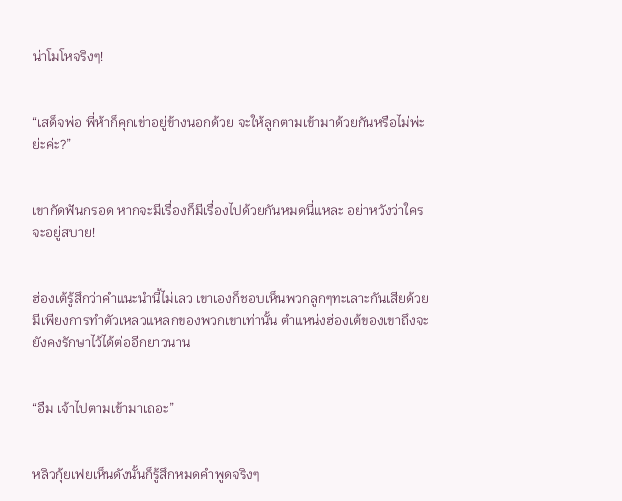น่าโมโหจริงๆ!


“เสด็จพ่อ พี่ห้าก็คุกเข่าอยู่ข้างนอกด้วย จะให้ลูกตามเข้ามาด้วยกันหรือไม่พ่ะย่ะค่ะ?”


เขากัดฟันกรอด หากจะมีเรื่องก็มีเรื่องไปด้วยกันหมดนี่แหละ อย่าหวังว่าใครจะอยู่สบาย!


ฮ่องเต้รู้สึกว่าคำแนะนำนี้ไม่เลว เขาเองก็ชอบเห็นพวกลูกๆทะเลาะกันเสียด้วย มีเพียงการทำตัวเหลวแหลกของพวกเขาเท่านั้น ตำแหน่งฮ่องเต้ของเขาถึงจะยังคงรักษาไว้ได้ต่ออีกยาวนาน


“อืม เจ้าไปตามเข้ามาเถอะ”


หลิวกุ้ยเฟยเห็นดังนั้นก็รู้สึกหมดคำพูดจริงๆ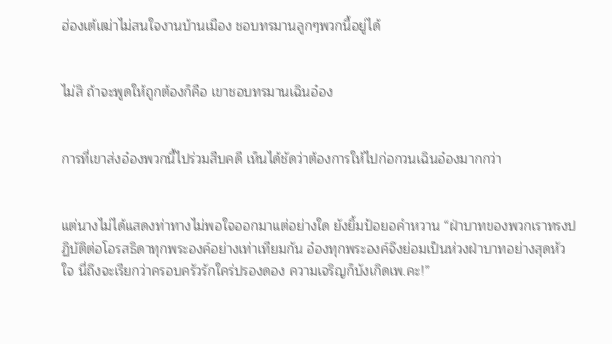ฮ่องเต้เฒ่าไม่สนใจงานบ้านเมือง ชอบทรมานลูกๆพวกนี้อยู่ได้


ไม่สิ ถ้าจะพูดให้ถูกต้องก็คือ เขาชอบทรมานเฉินอ๋อง


การที่เขาส่งอ๋องพวกนี้ไปร่วมสืบคดี เห็นได้ชัดว่าต้องการให้ไปก่อกวนเฉินอ๋องมากกว่า


แต่นางไม่ได้แสดงท่าทางไม่พอใจออกมาแต่อย่างใด ยังยิ้มป้อยอคำหวาน “ฝ่าบาทของพวกเราทรงปฏิบัติต่อโอรสธิดาทุกพระองค์อย่างเท่าเทียมกัน อ๋องทุกพระองค์จึงย่อมเป็นห่วงฝ่าบาทอย่างสุดหัวใจ นี่ถึงจะเรียกว่าครอบครัวรักใคร่ปรองดอง ความเจริญก็บังเกิดเพ.คะ!”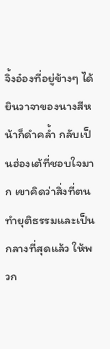จิ้งอ๋องที่อยู่ข้างๆ ได้ยินวาจาของนางสีหน้าก็ดำคล้ำ กลับเป็นฮ่องเต้ที่ชอบใจมาก เขาคิดว่าสิ่งที่ตนทำยุติธรรมและเป็นกลางที่สุดแล้ว ให้พวก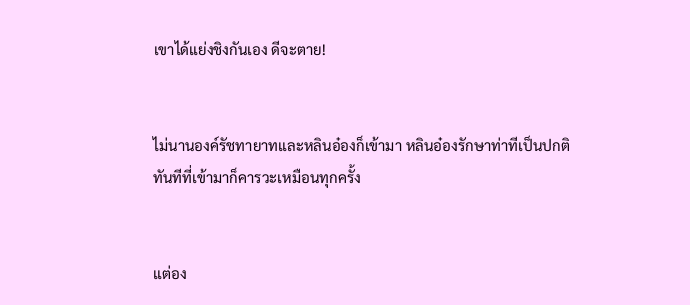เขาได้แย่งชิงกันเอง ดีจะตาย!


ไม่นานองค์รัชทายาทและหลินอ๋องก็เข้ามา หลินอ๋องรักษาท่าทีเป็นปกติ ทันทีที่เข้ามาก็คารวะเหมือนทุกครั้ง


แต่อง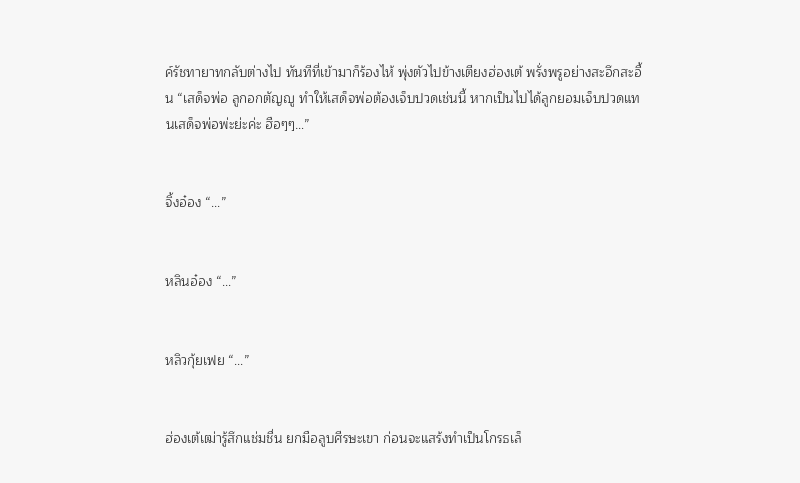ค์รัชทายาทกลับต่างไป ทันทีที่เข้ามาก็ร้องไห้ พุ่งตัวไปข้างเตียงฮ่องเต้ พรั่งพรูอย่างสะอึกสะอื้น “เสด็จพ่อ ลูกอกตัญญู ทำให้เสด็จพ่อต้องเจ็บปวดเช่นนี้ หากเป็นไปได้ลูกยอมเจ็บปวดแทนเสด็จพ่อพ่ะย่ะค่ะ ฮือๆๆ…”


จิ้งอ๋อง “...”


หลินอ๋อง “...”


หลิวกุ้ยเฟย “...”


ฮ่องเต้เฒ่ารู้สึกแช่มชื่น ยกมือลูบศีรษะเขา ก่อนจะแสร้งทำเป็นโกรธเล็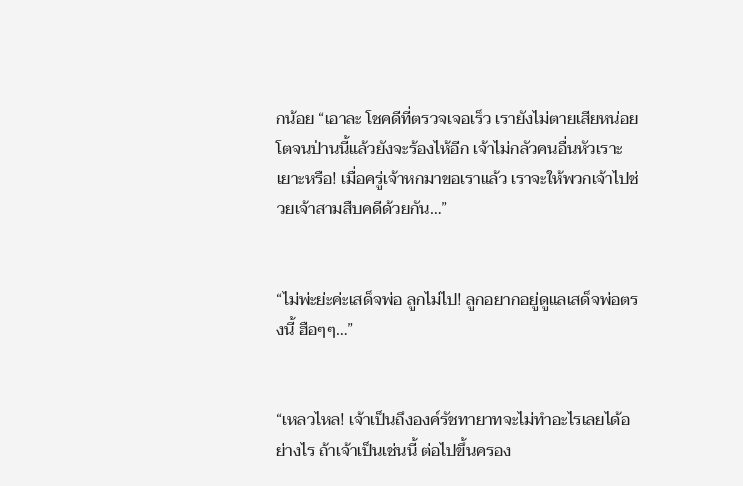กน้อย “เอาละ โชคดีที่ตรวจเจอเร็ว เรายังไม่ตายเสียหน่อย โตจนป่านนี้แล้วยังจะร้องไห้อีก เจ้าไม่กลัวคนอื่นหัวเราะเยาะหรือ! เมื่อครู่เจ้าหกมาขอเราแล้ว เราจะให้พวกเจ้าไปช่วยเจ้าสามสืบคดีด้วยกัน…”


“ไม่พ่ะย่ะค่ะเสด็จพ่อ ลูกไม่ไป! ลูกอยากอยู่ดูแลเสด็จพ่อตรงนี้ ฮือๆๆ…”


“เหลวไหล! เจ้าเป็นถึงองค์รัชทายาทจะไม่ทำอะไรเลยได้อย่างไร ถ้าเจ้าเป็นเช่นนี้ ต่อไปขึ้นครอง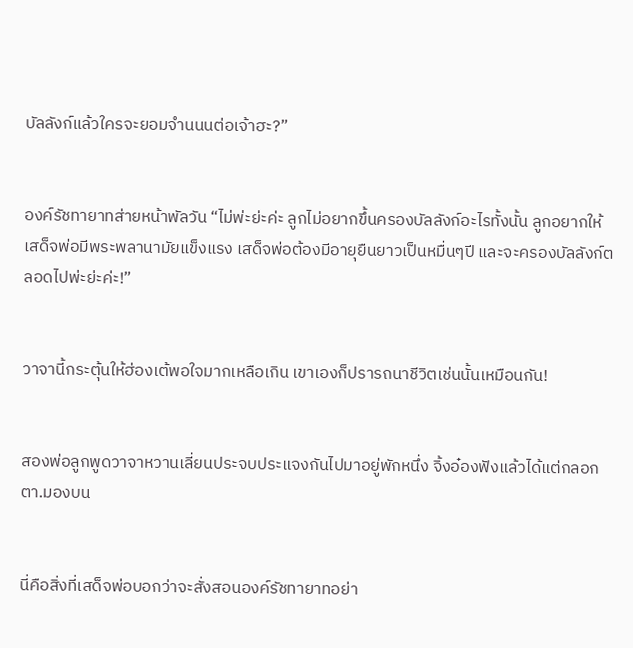บัลลังก์แล้วใครจะยอมจำนนนต่อเจ้าฮะ?”


องค์รัชทายาทส่ายหน้าพัลวัน “ไม่พ่ะย่ะค่ะ ลูกไม่อยากขึ้นครองบัลลังก์อะไรทั้งนั้น ลูกอยากให้เสด็จพ่อมีพระพลานามัยแข็งแรง เสด็จพ่อต้องมีอายุยืนยาวเป็นหมื่นๆปี และจะครองบัลลังก์ตลอดไปพ่ะย่ะค่ะ!”


วาจานี้กระตุ้นให้ฮ่องเต้พอใจมากเหลือเกิน เขาเองก็ปรารถนาชีวิตเช่นนั้นเหมือนกัน!


สองพ่อลูกพูดวาจาหวานเลี่ยนประจบประแจงกันไปมาอยู่พักหนึ่ง จิ้งอ๋องฟังแล้วได้แต่กลอกตา.มองบน


นี่คือสิ่งที่เสด็จพ่อบอกว่าจะสั่งสอนองค์รัชทายาทอย่า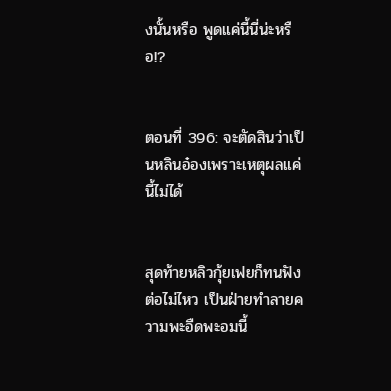งนั้นหรือ พูดแค่นี้นี่น่ะหรือ!?


ตอนที่ 396: จะตัดสินว่าเป็นหลินอ๋องเพราะเหตุผลแค่นี้ไม่ได้


สุดท้ายหลิวกุ้ยเฟยก็ทนฟังต่อไม่ไหว เป็นฝ่ายทำลายความพะอืดพะอมนี้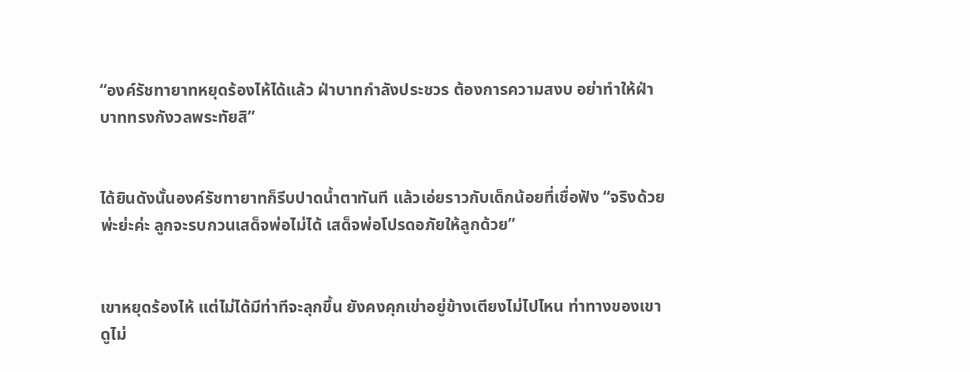“องค์รัชทายาทหยุดร้องไห้ได้แล้ว ฝ่าบาทกำลังประชวร ต้องการความสงบ อย่าทำให้ฝ่าบาททรงกังวลพระทัยสิ”


ได้ยินดังนั้นองค์รัชทายาทก็รีบปาดน้ำตาทันที แล้วเอ่ยราวกับเด็กน้อยที่เชื่อฟัง “จริงด้วยพ่ะย่ะค่ะ ลูกจะรบกวนเสด็จพ่อไม่ได้ เสด็จพ่อโปรดอภัยให้ลูกด้วย”


เขาหยุดร้องไห้ แต่ไม่ได้มีท่าทีจะลุกขึ้น ยังคงคุกเข่าอยู่ข้างเตียงไม่ไปไหน ท่าทางของเขาดูไม่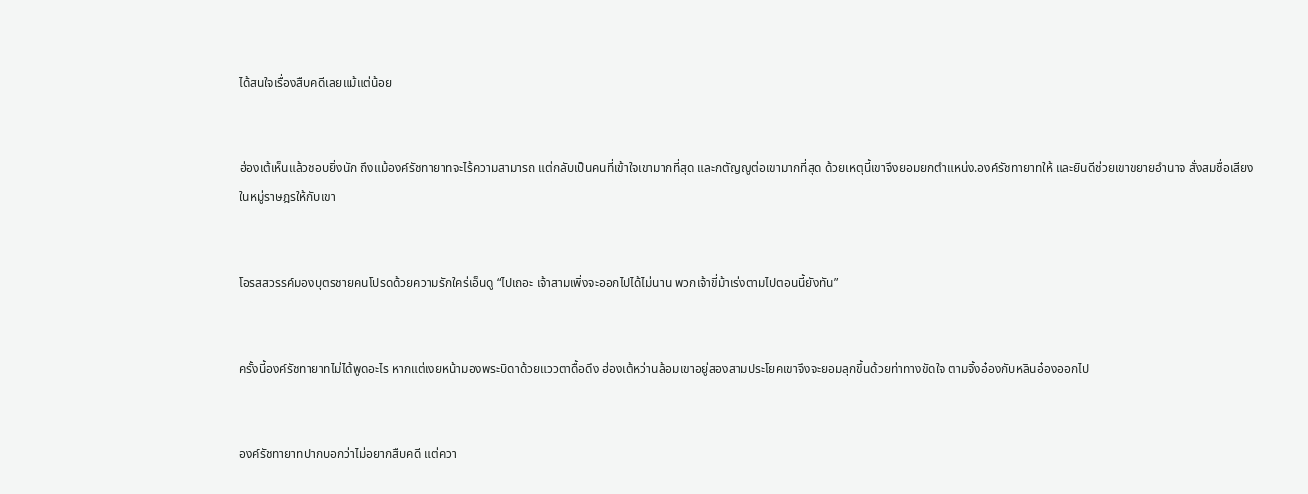ได้สนใจเรื่องสืบคดีเลยแม้แต่น้อย


ฮ่องเต้เห็นแล้วชอบยิ่งนัก ถึงแม้องค์รัชทายาทจะไร้ความสามารถ แต่กลับเป็นคนที่เข้าใจเขามากที่สุด และกตัญญูต่อเขามากที่สุด ด้วยเหตุนี้เขาจึงยอมยกตำแหน่ง.องค์รัชทายาทให้ และยินดีช่วยเขาขยายอำนาจ สั่งสมชื่อเสียงในหมู่ราษฎรให้กับเขา


โอรสสวรรค์มองบุตรชายคนโปรดด้วยความรักใคร่เอ็นดู “ไปเถอะ เจ้าสามเพิ่งจะออกไปได้ไม่นาน พวกเจ้าขี่ม้าเร่งตามไปตอนนี้ยังทัน”


ครั้งนี้องค์รัชทายาทไม่ได้พูดอะไร หากแต่เงยหน้ามองพระบิดาด้วยแววตาดื้อดึง ฮ่องเต้หว่านล้อมเขาอยู่สองสามประโยคเขาจึงจะยอมลุกขึ้นด้วยท่าทางขัดใจ ตามจิ้งอ๋องกับหลินอ๋องออกไป


องค์รัชทายาทปากบอกว่าไม่อยากสืบคดี แต่ควา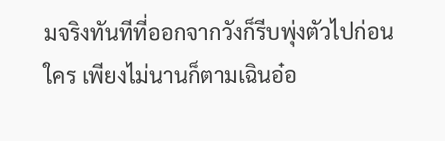มจริงทันทีที่ออกจากวังก็รีบพุ่งตัวไปก่อนใคร เพียงไม่นานก็ตามเฉินอ๋อ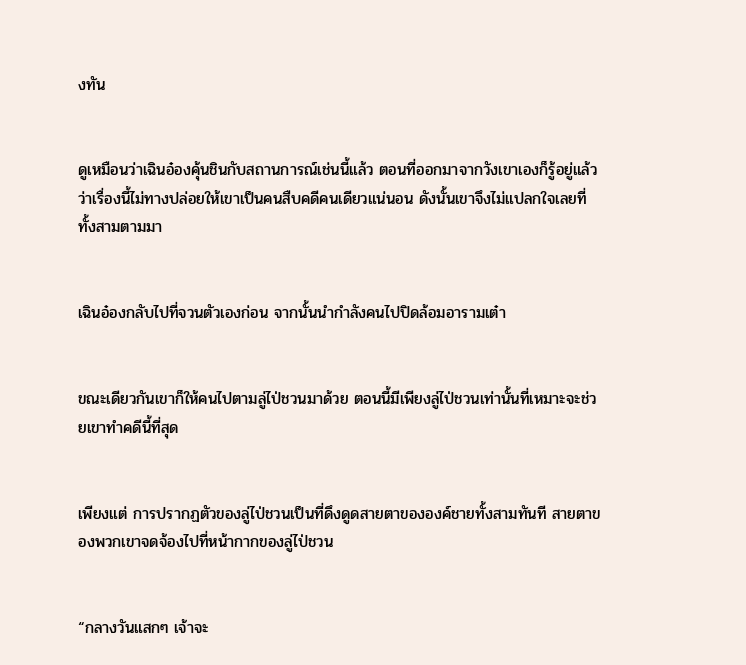งทัน


ดูเหมือนว่าเฉินอ๋องคุ้นชินกับสถานการณ์เช่นนี้แล้ว ตอนที่ออกมาจากวังเขาเองก็รู้อยู่แล้วว่าเรื่องนี้ไม่ทางปล่อยให้เขาเป็นคนสืบคดีคนเดียวแน่นอน ดังนั้นเขาจึงไม่แปลกใจเลยที่ทั้งสามตามมา


เฉินอ๋องกลับไปที่จวนตัวเองก่อน จากนั้นนำกำลังคนไปปิดล้อมอารามเต๋า


ขณะเดียวกันเขาก็ให้คนไปตามลู่ไป่ชวนมาด้วย ตอนนี้มีเพียงลู่ไป่ชวนเท่านั้นที่เหมาะจะช่วยเขาทำคดีนี้ที่สุด


เพียงแต่ การปรากฏตัวของลู่ไป่ชวนเป็นที่ดึงดูดสายตาขององค์ชายทั้งสามทันที สายตาของพวกเขาจดจ้องไปที่หน้ากากของลู่ไป่ชวน


“กลางวันแสกๆ เจ้าจะ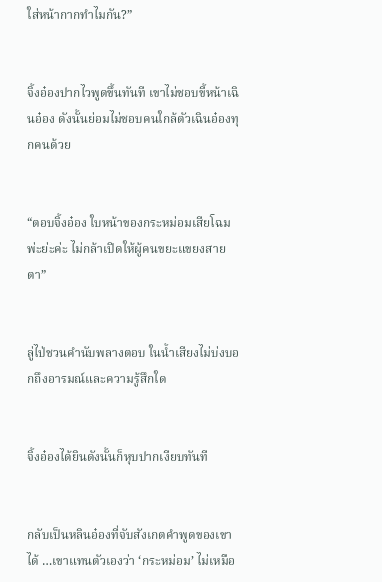ใส่หน้ากากทำไมกัน?”


จิ้งอ๋องปากไวพูดขึ้นทันที เขาไม่ชอบขี้หน้าเฉินอ๋อง ดังนั้นย่อมไม่ชอบคนใกล้ตัวเฉินอ๋องทุกคนด้วย


“ตอบจิ้งอ๋อง ใบหน้าของกระหม่อมเสียโฉมพ่ะย่ะค่ะ ไม่กล้าเปิดให้ผู้คนขยะแขยงสายตา”


ลู่ไป่ชวนคำนับพลางตอบ ในน้ำเสียงไม่บ่งบอกถึงอารมณ์และความรู้สึกใด


จิ้งอ๋องได้ยินดังนั้นก็หุบปากเงียบทันที


กลับเป็นหลินอ๋องที่จับสังเกตคำพูดของเขาได้ …เขาแทนตัวเองว่า ‘กระหม่อม’ ไม่เหมือ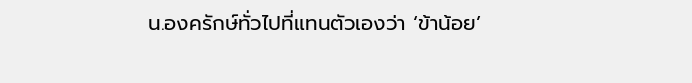น.องครักษ์ทั่วไปที่แทนตัวเองว่า ‘ข้าน้อย’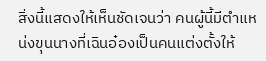สิ่งนี้แสดงให้เห็นชัดเจนว่า คนผู้นี้มีตำแหน่งขุนนางที่เฉินอ๋องเป็นคนแต่งตั้งให้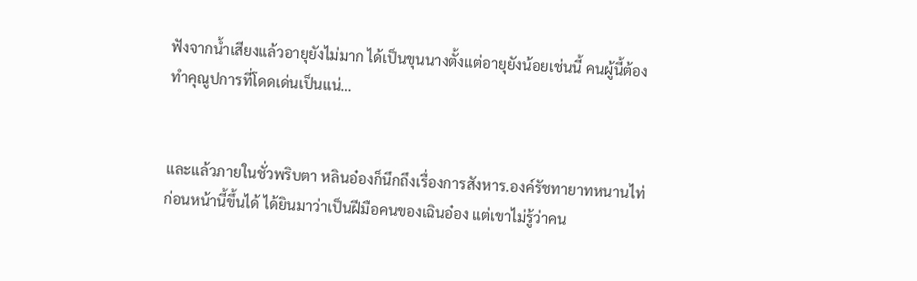ฟังจากน้ำเสียงแล้วอายุยังไม่มาก ได้เป็นขุนนางตั้งแต่อายุยังน้อยเช่นนี้ คนผู้นี้ต้องทำคุณูปการที่โดดเด่นเป็นแน่…


และแล้วภายในชั่วพริบตา หลินอ๋องก็นึกถึงเรื่องการสังหาร.องค์รัชทายาทหนานไท่ก่อนหน้านี้ขึ้นได้ ได้ยินมาว่าเป็นฝีมือคนของเฉินอ๋อง แต่เขาไม่รู้ว่าคน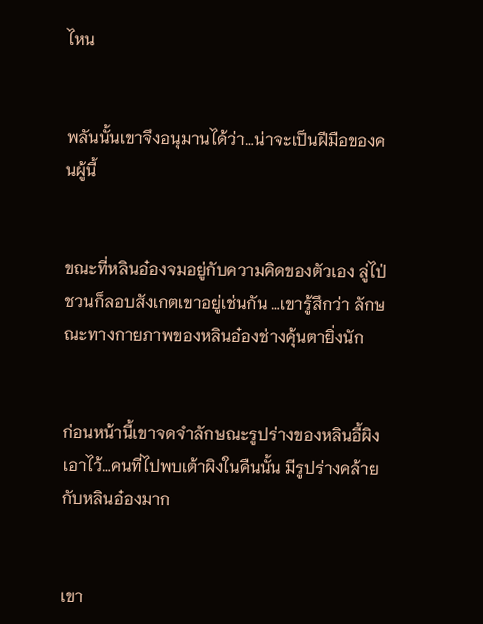ไหน


พลันนั้นเขาจึงอนุมานได้ว่า…น่าจะเป็นฝีมือของคนผู้นี้


ขณะที่หลินอ๋องจมอยู่กับความคิดของตัวเอง ลู่ไป่ชวนก็ลอบสังเกตเขาอยู่เช่นกัน …เขารู้สึกว่า ลักษณะทางกายภาพของหลินอ๋องช่างคุ้นตายิ่งนัก


ก่อนหน้านี้เขาจดจำลักษณะรูปร่างของหลินอี้ผิงเอาไว้…คนที่ไปพบเต้าผิงในคืนนั้น มีรูปร่างคล้ายกับหลินอ๋องมาก


เขา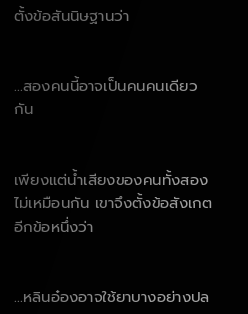ตั้งข้อสันนิษฐานว่า


…สองคนนี้อาจเป็นคนคนเดียวกัน


เพียงแต่น้ำเสียงของคนทั้งสองไม่เหมือนกัน เขาจึงตั้งข้อสังเกตอีกข้อหนึ่งว่า


…หลินอ๋องอาจใช้ยาบางอย่างปล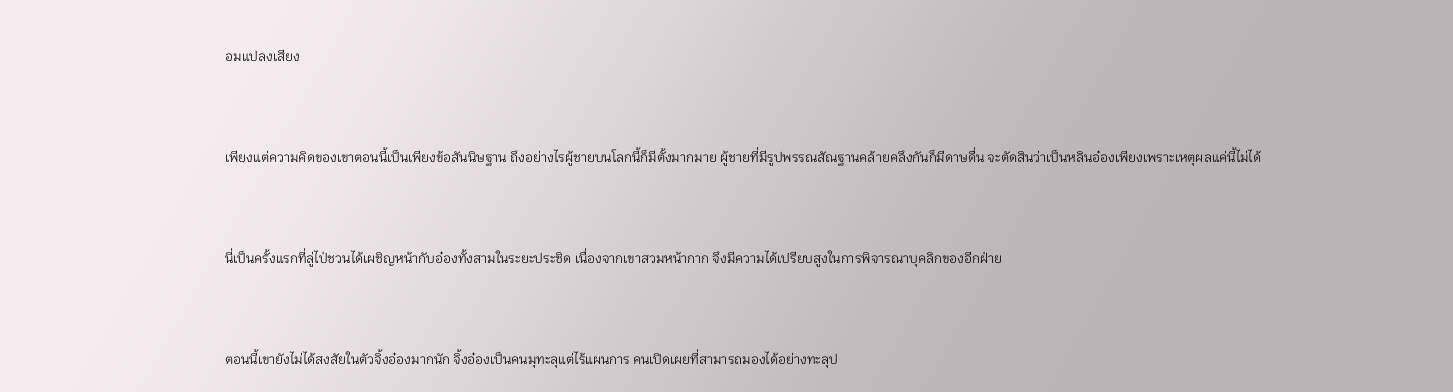อมแปลงเสียง


เพียงแต่ความคิดของเขาตอนนี้เป็นเพียงข้อสันนิษฐาน ถึงอย่างไรผู้ชายบนโลกนี้ก็มีตั้งมากมาย ผู้ชายที่มีรูปพรรณสัณฐานคล้ายคลึงกันก็มีดาษดื่น จะตัดสินว่าเป็นหลินอ๋องเพียงเพราะเหตุผลแค่นี้ไม่ได้


นี่เป็นครั้งแรกที่ลู่ไป่ชวนได้เผชิญหน้ากับอ๋องทั้งสามในระยะประชิด เนื่องจากเขาสวมหน้ากาก จึงมีความได้เปรียบสูงในการพิจารณาบุคลิกของอีกฝ่าย


ตอนนี้เขายังไม่ได้สงสัยในตัวจิ้งอ๋องมากนัก จิ้งอ๋องเป็นคนมุทะลุแต่ไร้แผนการ คนเปิดเผยที่สามารถมองได้อย่างทะลุป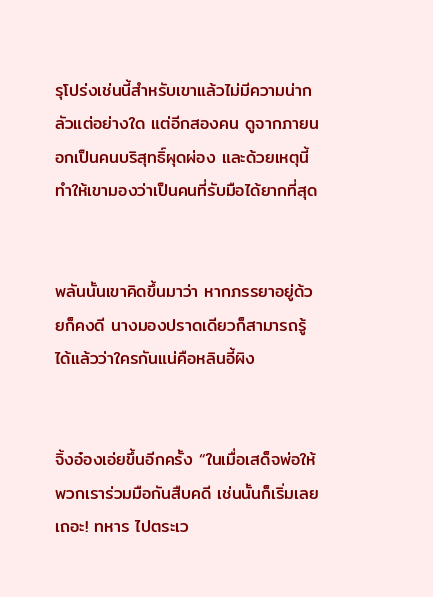รุโปร่งเช่นนี้สำหรับเขาแล้วไม่มีความน่ากลัวแต่อย่างใด แต่อีกสองคน ดูจากภายนอกเป็นคนบริสุทธิ์ผุดผ่อง และด้วยเหตุนี้ทำให้เขามองว่าเป็นคนที่รับมือได้ยากที่สุด


พลันนั้นเขาคิดขึ้นมาว่า หากภรรยาอยู่ด้วยก็คงดี นางมองปราดเดียวก็สามารถรู้ได้แล้วว่าใครกันแน่คือหลินอี้ผิง


จิ้งอ๋องเอ่ยขึ้นอีกครั้ง “ในเมื่อเสด็จพ่อให้พวกเราร่วมมือกันสืบคดี เช่นนั้นก็เริ่มเลยเถอะ! ทหาร ไปตระเว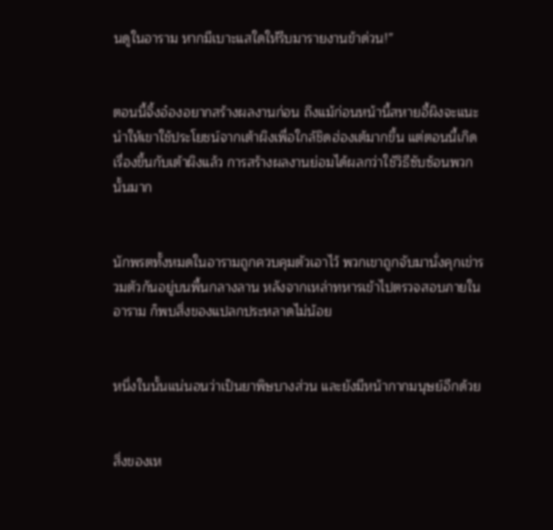นดูในอาราม หากมีเบาะแสใดให้รีบมารายงานข้าด่วน!”


ตอนนี้จิ้งอ๋องอยากสร้างผลงานก่อน ถึงแม้ก่อนหน้านี้สหายอี้ผิงจะแนะนำให้เขาใช้ประโยชน์จากเต้าผิงเพื่อใกล้ชิดฮ่องเต้มากขึ้น แต่ตอนนี้เกิดเรื่องขึ้นกับเต้าผิงแล้ว การสร้างผลงานย่อมได้ผลกว่าใช้วิธีซับซ้อนพวกนั้นมาก


นักพรตทั้งหมดในอารามถูกควบคุมตัวเอาไว้ พวกเขาถูกจับมานั่งคุกเข่ารวมตัวกันอยู่บนพื้นกลางลาน หลังจากเหล่าทหารเข้าไปตรวจสอบภายในอาราม ก็พบสิ่งของแปลกประหลาดไม่น้อย


หนึ่งในนั้นแน่นอนว่าเป็นยาพิษบางส่วน และยังมีหน้ากากมนุษย์อีกด้วย


สิ่งของเห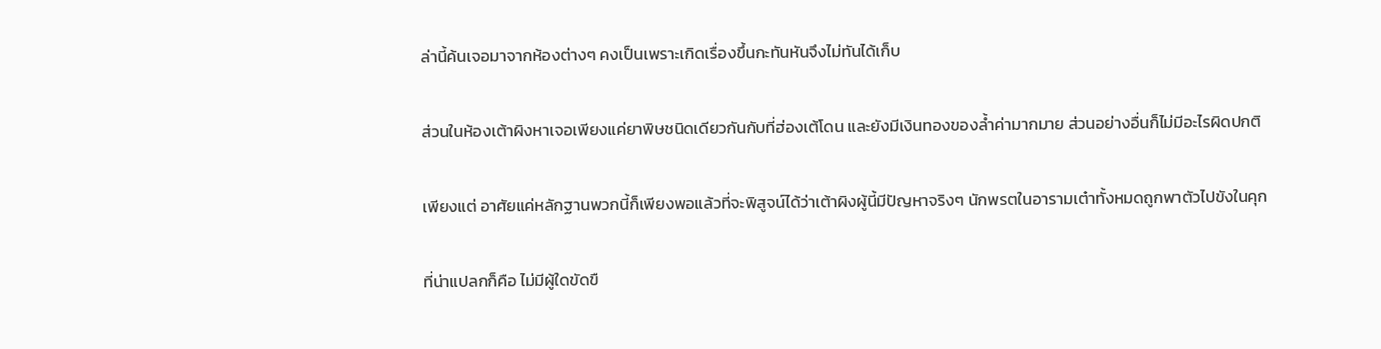ล่านี้ค้นเจอมาจากห้องต่างๆ คงเป็นเพราะเกิดเรื่องขึ้นกะทันหันจึงไม่ทันได้เก็บ


ส่วนในห้องเต้าผิงหาเจอเพียงแค่ยาพิษชนิดเดียวกันกับที่ฮ่องเต้โดน และยังมีเงินทองของล้ำค่ามากมาย ส่วนอย่างอื่นก็ไม่มีอะไรผิดปกติ


เพียงแต่ อาศัยแค่หลักฐานพวกนี้ก็เพียงพอแล้วที่จะพิสูจน์ได้ว่าเต้าผิงผู้นี้มีปัญหาจริงๆ นักพรตในอารามเต๋าทั้งหมดถูกพาตัวไปขังในคุก


ที่น่าแปลกก็คือ ไม่มีผู้ใดขัดขื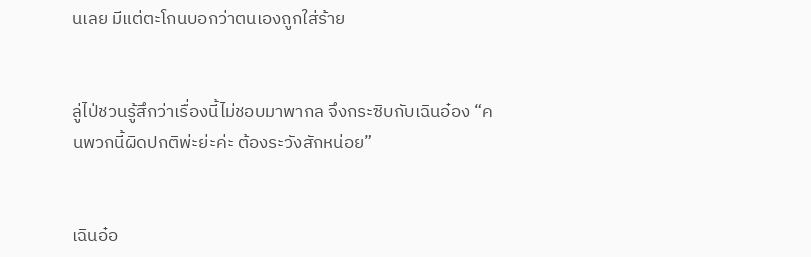นเลย มีแต่ตะโกนบอกว่าตนเองถูกใส่ร้าย


ลู่ไป่ชวนรู้สึกว่าเรื่องนี้ไม่ชอบมาพากล จึงกระซิบกับเฉินอ๋อง “คนพวกนี้ผิดปกติพ่ะย่ะค่ะ ต้องระวังสักหน่อย”


เฉินอ๋อ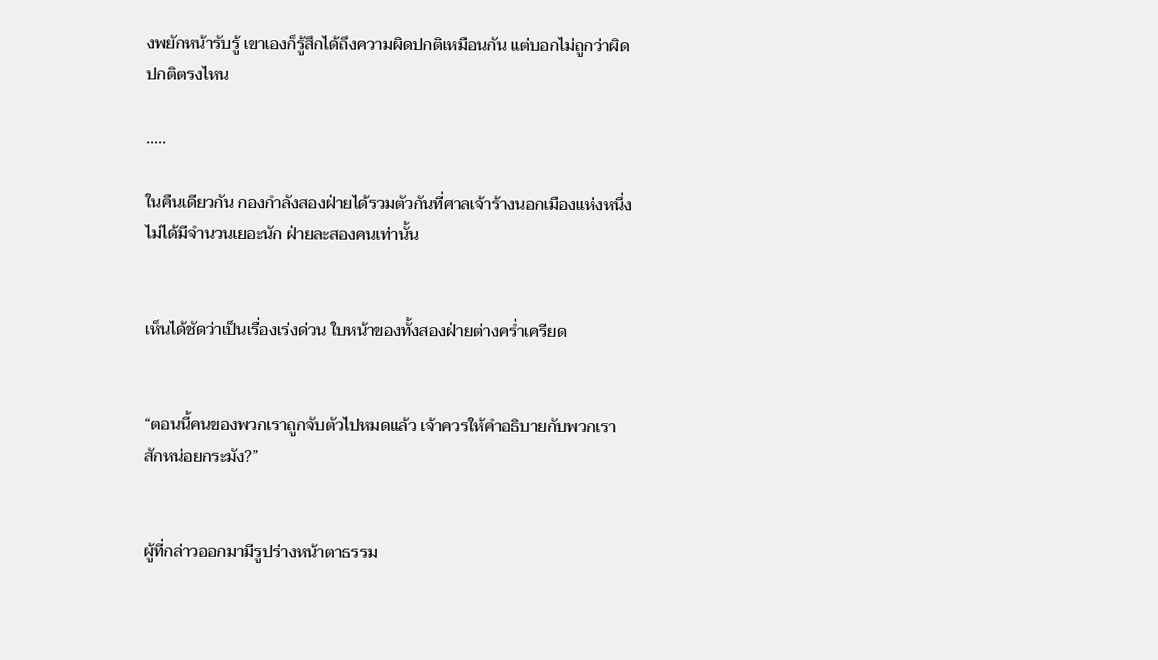งพยักหน้ารับรู้ เขาเองก็รู้สึกได้ถึงความผิดปกติเหมือนกัน แต่บอกไม่ถูกว่าผิดปกติตรงไหน

.....

ในคืนเดียวกัน กองกำลังสองฝ่ายได้รวมตัวกันที่ศาลเจ้าร้างนอกเมืองแห่งหนึ่ง ไม่ได้มีจำนวนเยอะนัก ฝ่ายละสองคนเท่านั้น


เห็นได้ชัดว่าเป็นเรื่องเร่งด่วน ใบหน้าของทั้งสองฝ่ายต่างคร่ำเครียด


“ตอนนี้คนของพวกเราถูกจับตัวไปหมดแล้ว เจ้าควรให้คำอธิบายกับพวกเราสักหน่อยกระมัง?”


ผู้ที่กล่าวออกมามีรูปร่างหน้าตาธรรม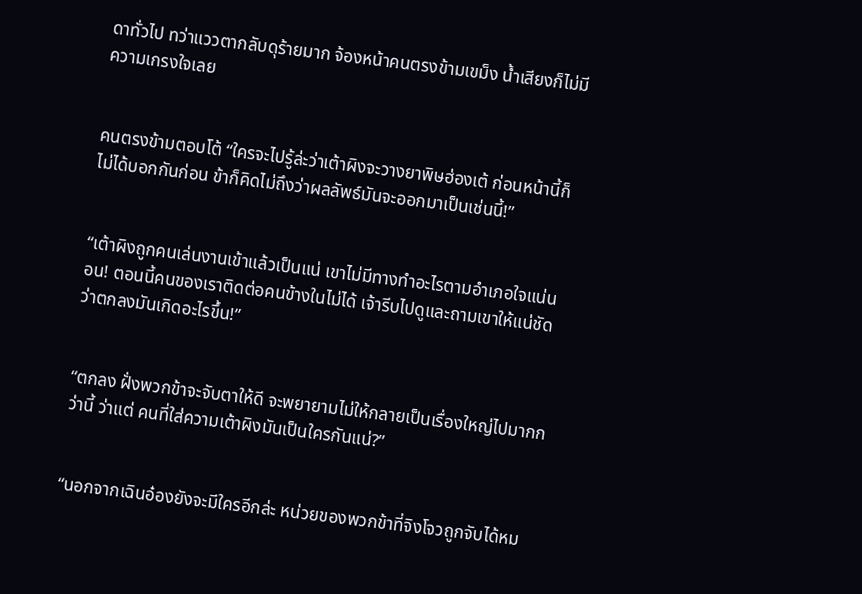ดาทั่วไป ทว่าแววตากลับดุร้ายมาก จ้องหน้าคนตรงข้ามเขม็ง น้ำเสียงก็ไม่มีความเกรงใจเลย


คนตรงข้ามตอบโต้ “ใครจะไปรู้ล่ะว่าเต้าผิงจะวางยาพิษฮ่องเต้ ก่อนหน้านี้ก็ไม่ได้บอกกันก่อน ข้าก็คิดไม่ถึงว่าผลลัพธ์มันจะออกมาเป็นเช่นนี้!”


“เต้าผิงถูกคนเล่นงานเข้าแล้วเป็นแน่ เขาไม่มีทางทำอะไรตามอำเภอใจแน่นอน! ตอนนี้คนของเราติดต่อคนข้างในไม่ได้ เจ้ารีบไปดูและถามเขาให้แน่ชัดว่าตกลงมันเกิดอะไรขึ้น!”


“ตกลง ฝั่งพวกข้าจะจับตาให้ดี จะพยายามไม่ให้กลายเป็นเรื่องใหญ่ไปมากกว่านี้ ว่าแต่ คนที่ใส่ความเต้าผิงมันเป็นใครกันแน่?”


“นอกจากเฉินอ๋องยังจะมีใครอีกล่ะ หน่วยของพวกข้าที่จิงโจวถูกจับได้หม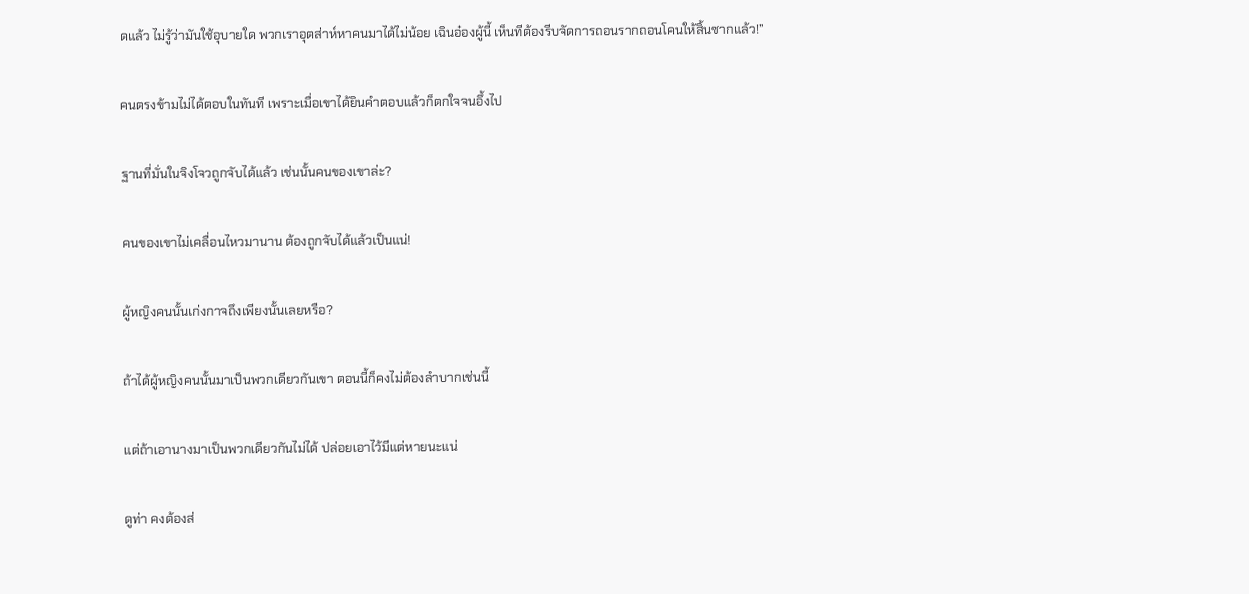ดแล้ว ไม่รู้ว่ามันใช้อุบายใด พวกเราอุตส่าห์หาคนมาได้ไม่น้อย เฉินอ๋องผู้นี้ เห็นทีต้องรีบจัดการถอนรากถอนโคนให้สิ้นซากแล้ว!”


คนตรงข้ามไม่ได้ตอบในทันที เพราะเมื่อเขาได้ยินคำตอบแล้วก็ตกใจจนอึ้งไป


ฐานที่มั่นในจิงโจวถูกจับได้แล้ว เช่นนั้นคนของเขาล่ะ?


คนของเขาไม่เคลื่อนไหวมานาน ต้องถูกจับได้แล้วเป็นแน่!


ผู้หญิงคนนั้นเก่งกาจถึงเพียงนั้นเลยหรือ?


ถ้าได้ผู้หญิงคนนั้นมาเป็นพวกเดียวกันเขา ตอนนี้ก็คงไม่ต้องลำบากเช่นนี้


แต่ถ้าเอานางมาเป็นพวกเดียวกันไม่ได้ ปล่อยเอาไว้มีแต่หายนะแน่


ดูท่า คงต้องส่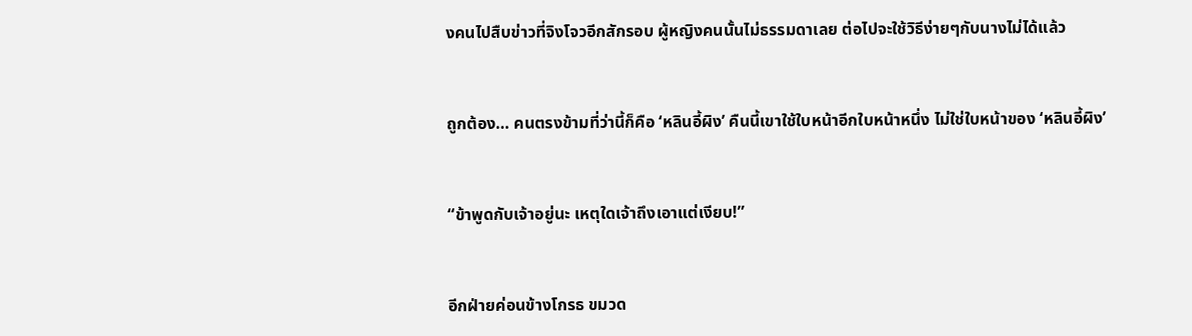งคนไปสืบข่าวที่จิงโจวอีกสักรอบ ผู้หญิงคนนั้นไม่ธรรมดาเลย ต่อไปจะใช้วิธีง่ายๆกับนางไม่ได้แล้ว


ถูกต้อง… คนตรงข้ามที่ว่านี้ก็คือ ‘หลินอี้ผิง’ คืนนี้เขาใช้ใบหน้าอีกใบหน้าหนึ่ง ไม่ใช่ใบหน้าของ ‘หลินอี้ผิง’


“ข้าพูดกับเจ้าอยู่นะ เหตุใดเจ้าถึงเอาแต่เงียบ!”


อีกฝ่ายค่อนข้างโกรธ ขมวด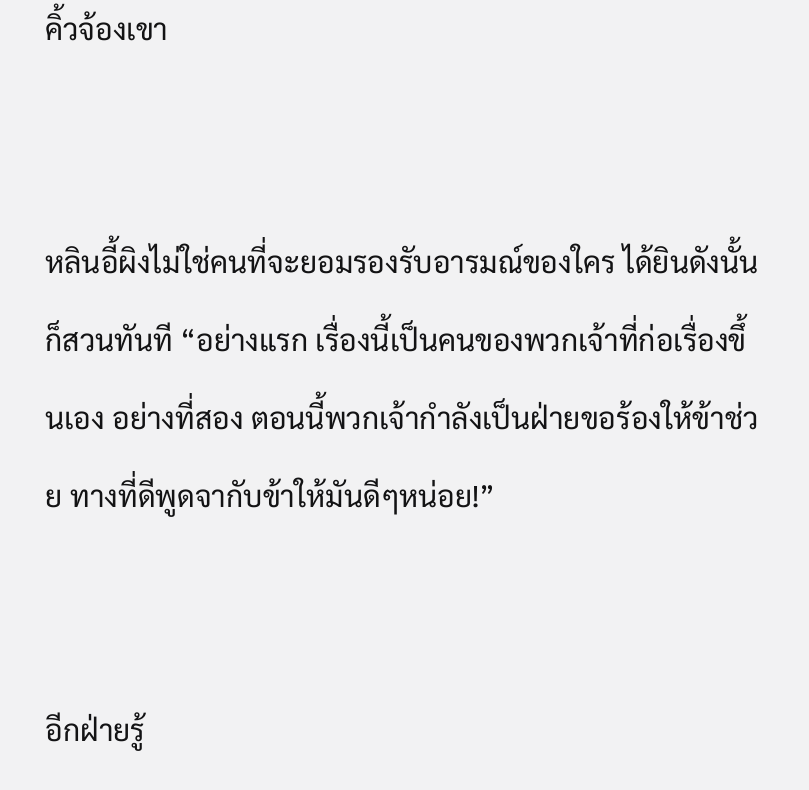คิ้วจ้องเขา


หลินอี้ผิงไม่ใช่คนที่จะยอมรองรับอารมณ์ของใคร ได้ยินดังนั้นก็สวนทันที “อย่างแรก เรื่องนี้เป็นคนของพวกเจ้าที่ก่อเรื่องขึ้นเอง อย่างที่สอง ตอนนี้พวกเจ้ากำลังเป็นฝ่ายขอร้องให้ข้าช่วย ทางที่ดีพูดจากับข้าให้มันดีๆหน่อย!”


อีกฝ่ายรู้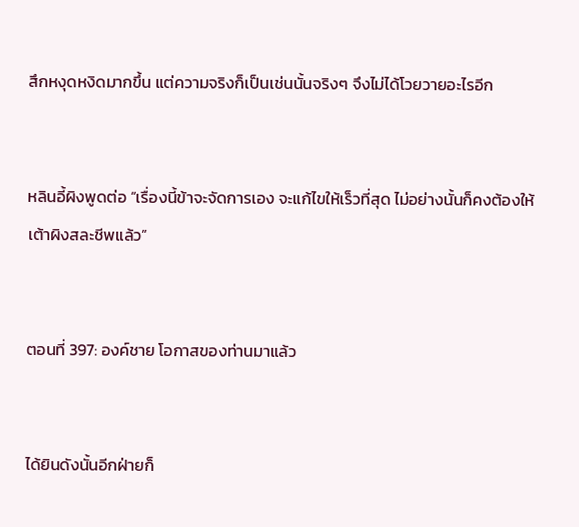สึกหงุดหงิดมากขึ้น แต่ความจริงก็เป็นเช่นนั้นจริงๆ จึงไม่ได้โวยวายอะไรอีก


หลินอี้ผิงพูดต่อ “เรื่องนี้ข้าจะจัดการเอง จะแก้ไขให้เร็วที่สุด ไม่อย่างนั้นก็คงต้องให้เต้าผิงสละชีพแล้ว”


ตอนที่ 397: องค์ชาย โอกาสของท่านมาแล้ว


ได้ยินดังนั้นอีกฝ่ายก็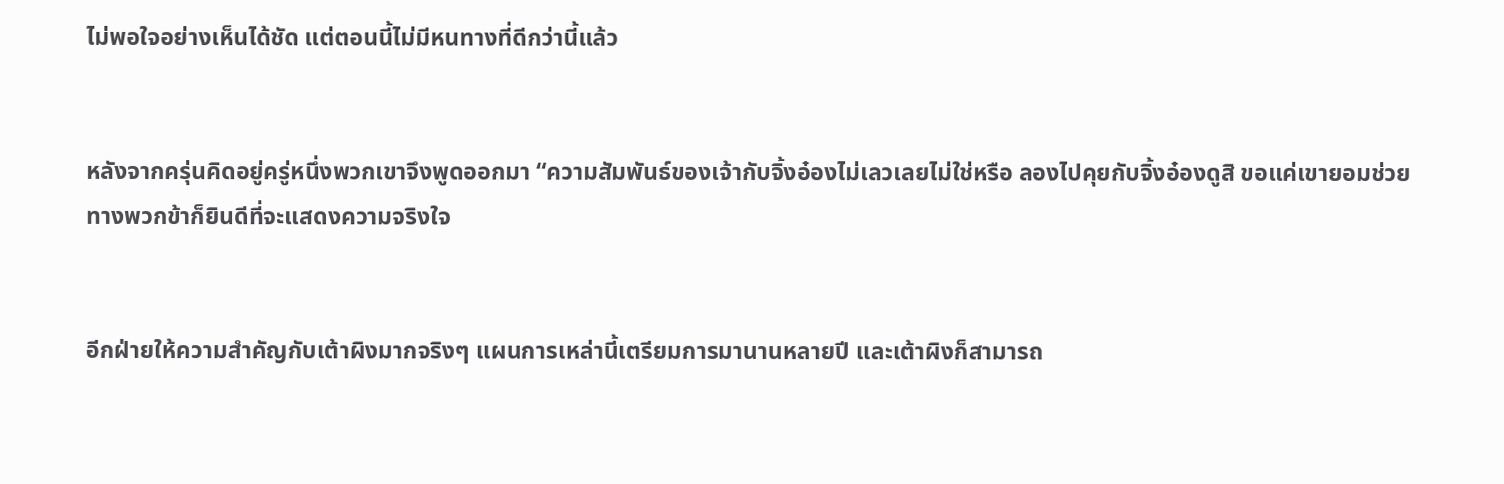ไม่พอใจอย่างเห็นได้ชัด แต่ตอนนี้ไม่มีหนทางที่ดีกว่านี้แล้ว


หลังจากครุ่นคิดอยู่ครู่หนึ่งพวกเขาจึงพูดออกมา “ความสัมพันธ์ของเจ้ากับจิ้งอ๋องไม่เลวเลยไม่ใช่หรือ ลองไปคุยกับจิ้งอ๋องดูสิ ขอแค่เขายอมช่วย ทางพวกข้าก็ยินดีที่จะแสดงความจริงใจ


อีกฝ่ายให้ความสำคัญกับเต้าผิงมากจริงๆ แผนการเหล่านี้เตรียมการมานานหลายปี และเต้าผิงก็สามารถ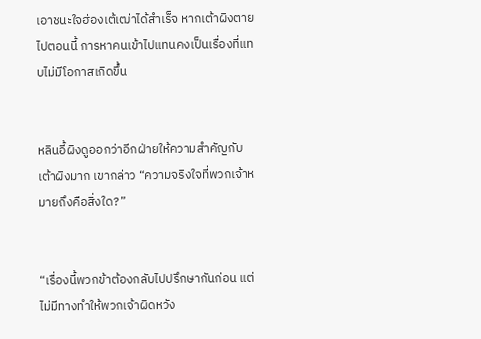เอาชนะใจฮ่องเต้เฒ่าได้สำเร็จ หากเต้าผิงตายไปตอนนี้ การหาคนเข้าไปแทนคงเป็นเรื่องที่แทบไม่มีโอกาสเกิดขึ้น


หลินอี้ผิงดูออกว่าอีกฝ่ายให้ความสำคัญกับเต้าผิงมาก เขากล่าว “ความจริงใจที่พวกเจ้าหมายถึงคือสิ่งใด?”


“เรื่องนี้พวกข้าต้องกลับไปปรึกษากันก่อน แต่ไม่มีทางทำให้พวกเจ้าผิดหวัง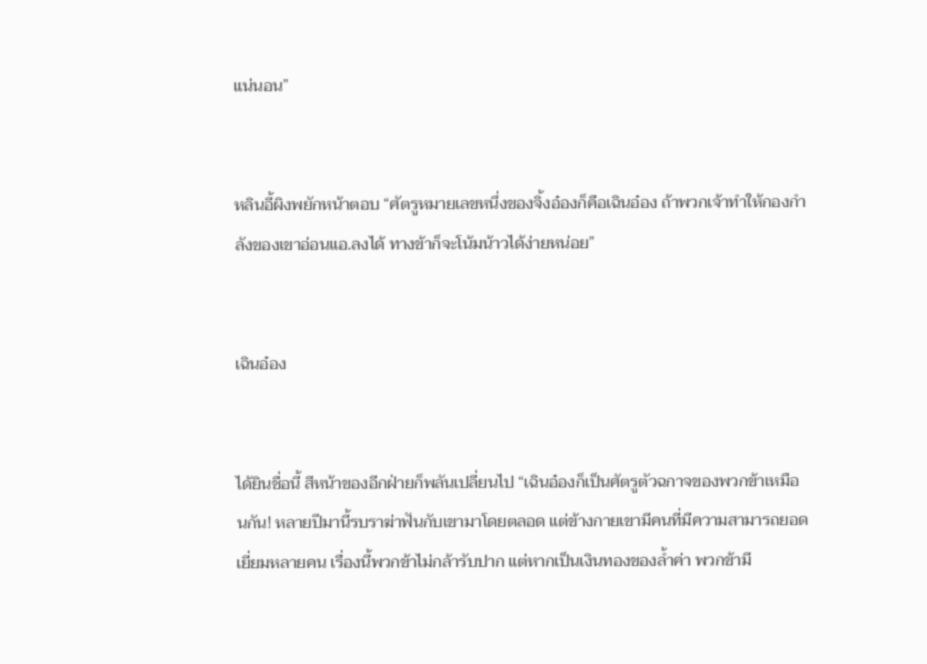แน่นอน”


หลินอี้ผิงพยักหน้าตอบ “ศัตรูหมายเลขหนึ่งของจิ้งอ๋องก็คือเฉินอ๋อง ถ้าพวกเจ้าทำให้กองกำลังของเขาอ่อนแอ.ลงได้ ทางข้าก็จะโน้มน้าวได้ง่ายหน่อย”


เฉินอ๋อง


ได้ยินชื่อนี้ สีหน้าของอีกฝ่ายก็พลันเปลี่ยนไป “เฉินอ๋องก็เป็นศัตรูตัวฉกาจของพวกข้าเหมือนกัน! หลายปีมานี้รบราฆ่าฟันกับเขามาโดยตลอด แต่ข้างกายเขามีคนที่มีความสามารถยอดเยี่ยมหลายคน เรื่องนี้พวกข้าไม่กล้ารับปาก แต่หากเป็นเงินทองของล้ำค่า พวกข้ามี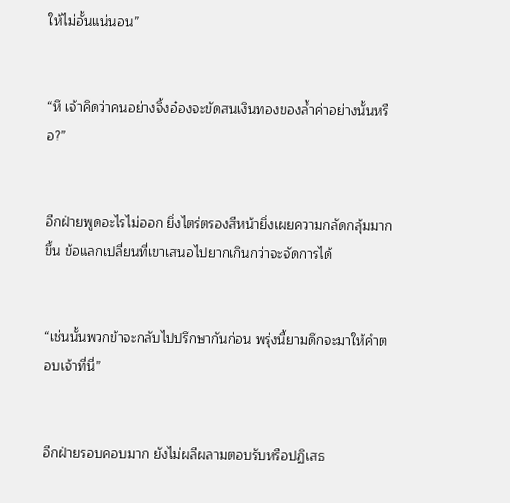ให้ไม่อั้นแน่นอน”


“หึ เจ้าคิดว่าคนอย่างจิ้งอ๋องจะขัดสนเงินทองของล้ำค่าอย่างนั้นหรือ?”


อีกฝ่ายพูดอะไรไม่ออก ยิ่งไตร่ตรองสีหน้ายิ่งเผยความกลัดกลุ้มมากขึ้น ข้อแลกเปลี่ยนที่เขาเสนอไปยากเกินกว่าจะจัดการได้


“เช่นนั้นพวกข้าจะกลับไปปรึกษากันก่อน พรุ่งนี้ยามดึกจะมาให้คำตอบเจ้าที่นี่”


อีกฝ่ายรอบคอบมาก ยังไม่ผลีผลามตอบรับหรือปฏิเสธ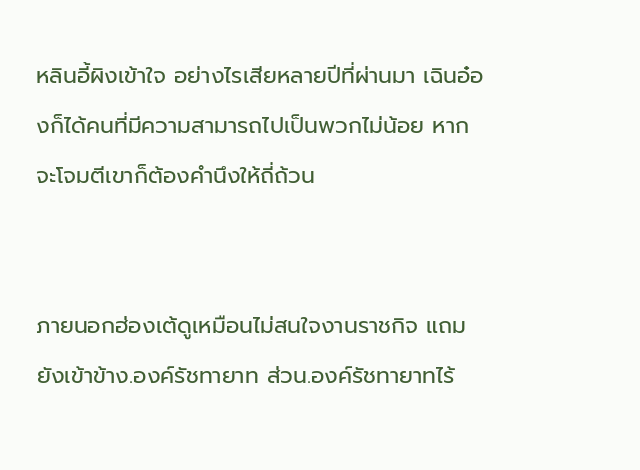หลินอี้ผิงเข้าใจ อย่างไรเสียหลายปีที่ผ่านมา เฉินอ๋องก็ได้คนที่มีความสามารถไปเป็นพวกไม่น้อย หากจะโจมตีเขาก็ต้องคำนึงให้ถี่ถ้วน


ภายนอกฮ่องเต้ดูเหมือนไม่สนใจงานราชกิจ แถมยังเข้าข้าง.องค์รัชทายาท ส่วน.องค์รัชทายาทไร้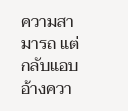ความสามารถ แต่กลับแอบอ้างควา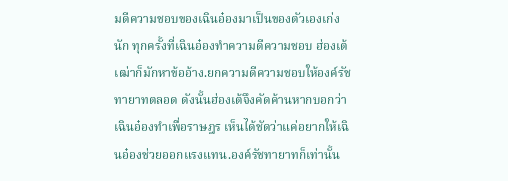มดีความชอบของเฉินอ๋องมาเป็นของตัวเองเก่งนัก ทุกครั้งที่เฉินอ๋องทำความดีความชอบ ฮ่องเต้เฒ่าก็มักหาข้ออ้าง.ยกความดีความชอบให้องค์รัชทายาทตลอด ดังนั้นฮ่องเต้จึงคัดค้านหากบอกว่าเฉินอ๋องทำเพื่อราษฎร เห็นได้ชัดว่าแค่อยากให้เฉินอ๋องช่วยออกแรงแทน.องค์รัชทายาทก็เท่านั้น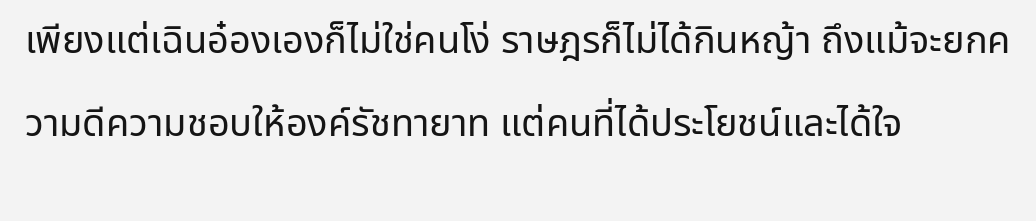เพียงแต่เฉินอ๋องเองก็ไม่ใช่คนโง่ ราษฎรก็ไม่ได้กินหญ้า ถึงแม้จะยกความดีความชอบให้องค์รัชทายาท แต่คนที่ได้ประโยชน์และได้ใจ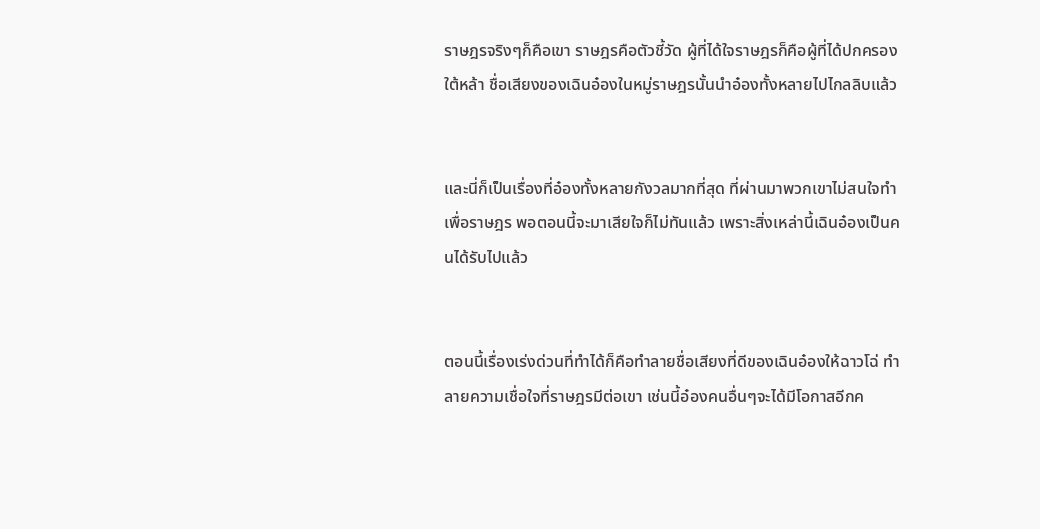ราษฎรจริงๆก็คือเขา ราษฎรคือตัวชี้วัด ผู้ที่ได้ใจราษฎรก็คือผู้ที่ได้ปกครองใต้หล้า ชื่อเสียงของเฉินอ๋องในหมู่ราษฎรนั้นนำอ๋องทั้งหลายไปไกลลิบแล้ว


และนี่ก็เป็นเรื่องที่อ๋องทั้งหลายกังวลมากที่สุด ที่ผ่านมาพวกเขาไม่สนใจทำเพื่อราษฎร พอตอนนี้จะมาเสียใจก็ไม่ทันแล้ว เพราะสิ่งเหล่านี้เฉินอ๋องเป็นคนได้รับไปแล้ว


ตอนนี้เรื่องเร่งด่วนที่ทำได้ก็คือทำลายชื่อเสียงที่ดีของเฉินอ๋องให้ฉาวโฉ่ ทำลายความเชื่อใจที่ราษฎรมีต่อเขา เช่นนี้อ๋องคนอื่นๆจะได้มีโอกาสอีกค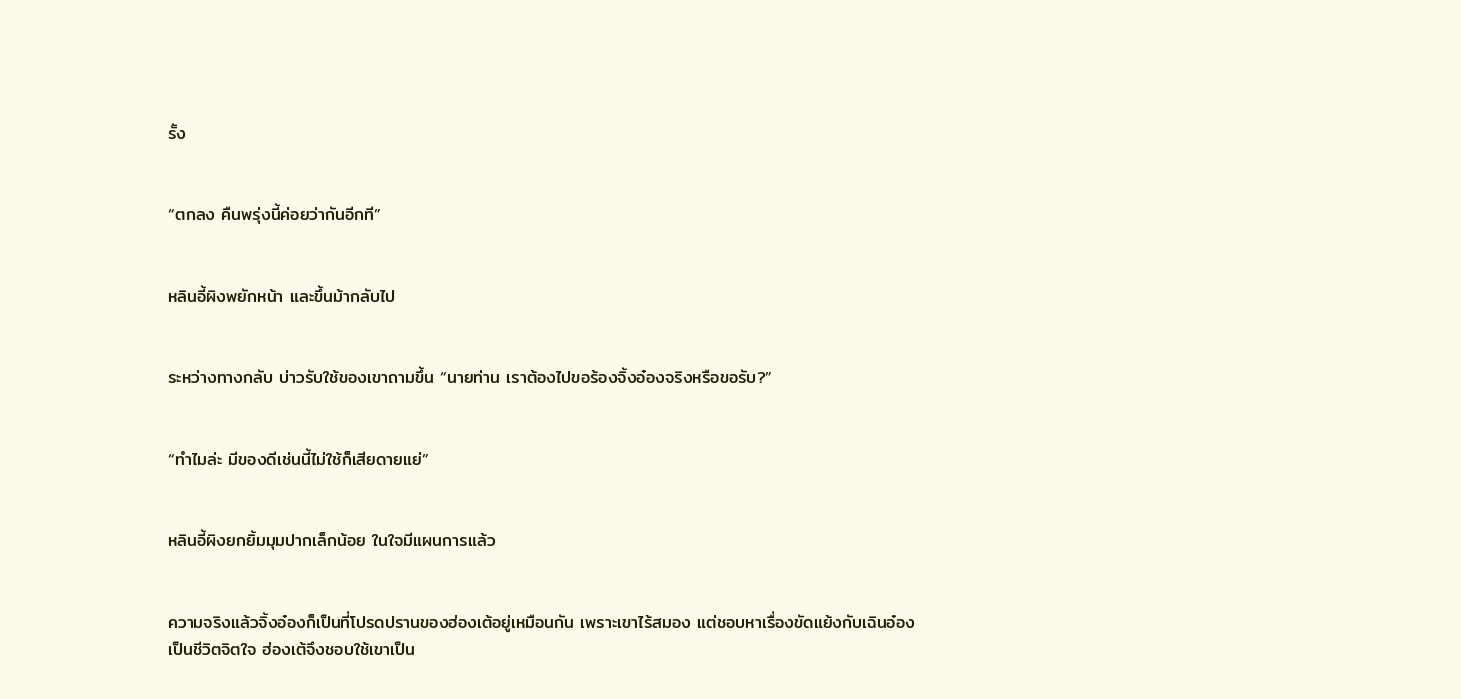รั้ง


“ตกลง คืนพรุ่งนี้ค่อยว่ากันอีกที”


หลินอี้ผิงพยักหน้า และขึ้นม้ากลับไป


ระหว่างทางกลับ บ่าวรับใช้ของเขาถามขึ้น “นายท่าน เราต้องไปขอร้องจิ้งอ๋องจริงหรือขอรับ?”


“ทำไมล่ะ มีของดีเช่นนี้ไม่ใช้ก็เสียดายแย่”


หลินอี้ผิงยกยิ้มมุมปากเล็กน้อย ในใจมีแผนการแล้ว


ความจริงแล้วจิ้งอ๋องก็เป็นที่โปรดปรานของฮ่องเต้อยู่เหมือนกัน เพราะเขาไร้สมอง แต่ชอบหาเรื่องขัดแย้งกับเฉินอ๋องเป็นชีวิตจิตใจ ฮ่องเต้จึงชอบใช้เขาเป็น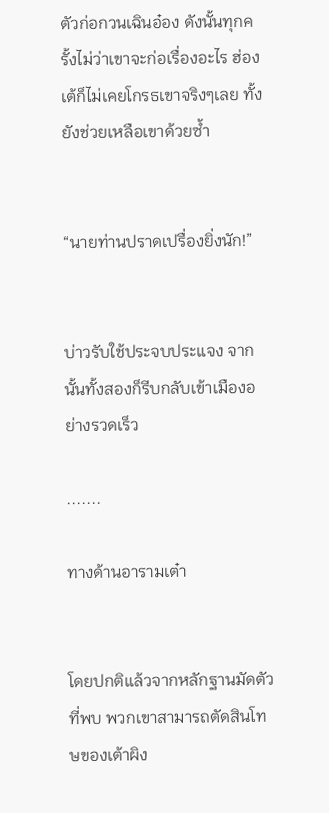ตัวก่อกวนเฉินอ๋อง ดังนั้นทุกครั้งไม่ว่าเขาจะก่อเรื่องอะไร ฮ่องเต้ก็ไม่เคยโกรธเขาจริงๆเลย ทั้งยังช่วยเหลือเขาด้วยซ้ำ


“นายท่านปราดเปรื่องยิ่งนัก!”


บ่าวรับใช้ประจบประแจง จากนั้นทั้งสองก็รีบกลับเข้าเมืองอย่างรวดเร็ว

.......

ทางด้านอารามเต๋า


โดยปกติแล้วจากหลักฐานมัดตัวที่พบ พวกเขาสามารถตัดสินโทษของเต้าผิง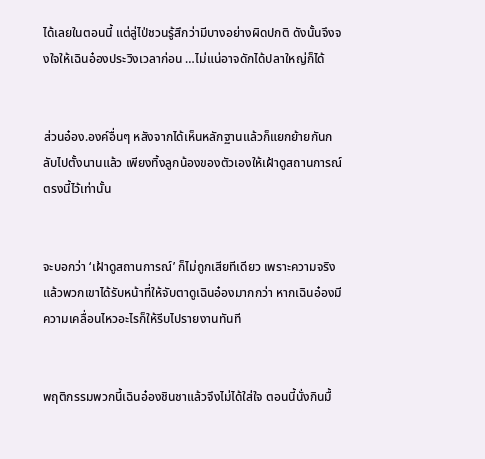ได้เลยในตอนนี้ แต่ลู่ไป่ชวนรู้สึกว่ามีบางอย่างผิดปกติ ดังนั้นจึงจงใจให้เฉินอ๋องประวิงเวลาก่อน …ไม่แน่อาจดักได้ปลาใหญ่ก็ได้


ส่วนอ๋อง.องค์อื่นๆ หลังจากได้เห็นหลักฐานแล้วก็แยกย้ายกันกลับไปตั้งนานแล้ว เพียงทิ้งลูกน้องของตัวเองให้เฝ้าดูสถานการณ์ตรงนี้ไว้เท่านั้น


จะบอกว่า ‘เฝ้าดูสถานการณ์’ ก็ไม่ถูกเสียทีเดียว เพราะความจริงแล้วพวกเขาได้รับหน้าที่ให้จับตาดูเฉินอ๋องมากกว่า หากเฉินอ๋องมีความเคลื่อนไหวอะไรก็ให้รีบไปรายงานทันที


พฤติกรรมพวกนี้เฉินอ๋องชินชาแล้วจึงไม่ได้ใส่ใจ ตอนนี้นั่งกินมื้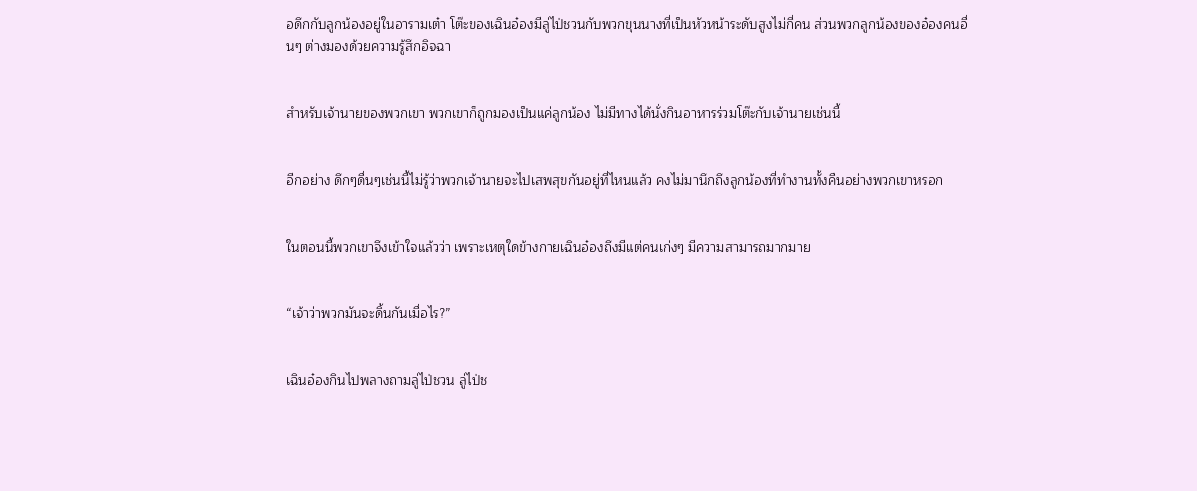อดึกกับลูกน้องอยู่ในอารามเต๋า โต๊ะของเฉินอ๋องมีลู่ไป่ชวนกับพวกขุนนางที่เป็นหัวหน้าระดับสูงไม่กี่คน ส่วนพวกลูกน้องของอ๋องคนอื่นๆ ต่างมองด้วยความรู้สึกอิจฉา


สำหรับเจ้านายของพวกเขา พวกเขาก็ถูกมองเป็นแค่ลูกน้อง ไม่มีทางได้นั่งกินอาหารร่วมโต๊ะกับเจ้านายเช่นนี้


อีกอย่าง ดึกๆดื่นๆเช่นนี้ไม่รู้ว่าพวกเจ้านายจะไปเสพสุขกันอยู่ที่ไหนแล้ว คงไม่มานึกถึงลูกน้องที่ทำงานทั้งคืนอย่างพวกเขาหรอก


ในตอนนี้พวกเขาจึงเข้าใจแล้วว่า เพราะเหตุใดข้างกายเฉินอ๋องถึงมีแต่คนเก่งๆ มีความสามารถมากมาย


“เจ้าว่าพวกมันจะดิ้นกันเมื่อไร?”


เฉินอ๋องกินไปพลางถามลู่ไป่ชวน ลู่ไป่ช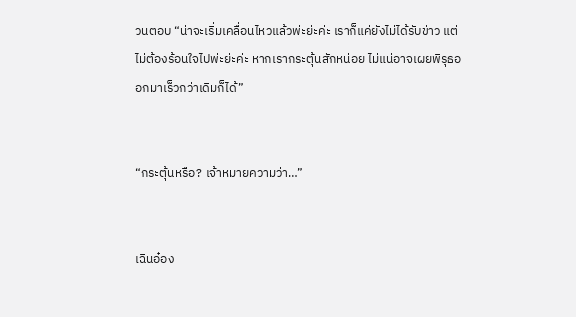วนตอบ “น่าจะเริ่มเคลื่อนไหวแล้วพ่ะย่ะค่ะ เราก็แค่ยังไม่ได้รับข่าว แต่ไม่ต้องร้อนใจไปพ่ะย่ะค่ะ หากเรากระตุ้นสักหน่อย ไม่แน่อาจเผยพิรุธออกมาเร็วกว่าเดิมก็ได้”


“กระตุ้นหรือ? เจ้าหมายความว่า…”


เฉินอ๋อง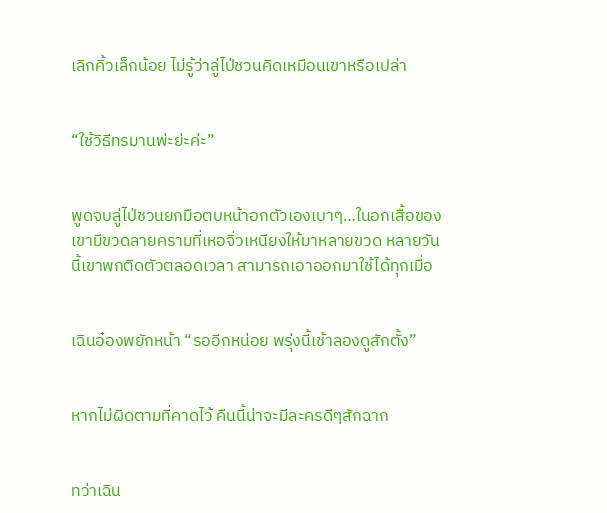เลิกคิ้วเล็กน้อย ไม่รู้ว่าลู่ไป่ชวนคิดเหมือนเขาหรือเปล่า


“ใช้วิธีทรมานพ่ะย่ะค่ะ”


พูดจบลู่ไป่ชวนยกมือตบหน้าอกตัวเองเบาๆ…ในอกเสื้อของเขามีขวดลายครามที่เหอจิ่วเหนียงให้มาหลายขวด หลายวันนี้เขาพกติดตัวตลอดเวลา สามารถเอาออกมาใช้ได้ทุกเมื่อ


เฉินอ๋องพยักหน้า “รออีกหน่อย พรุ่งนี้เช้าลองดูสักตั้ง”


หากไม่ผิดตามที่คาดไว้ คืนนี้น่าจะมีละครดีๆสักฉาก


ทว่าเฉิน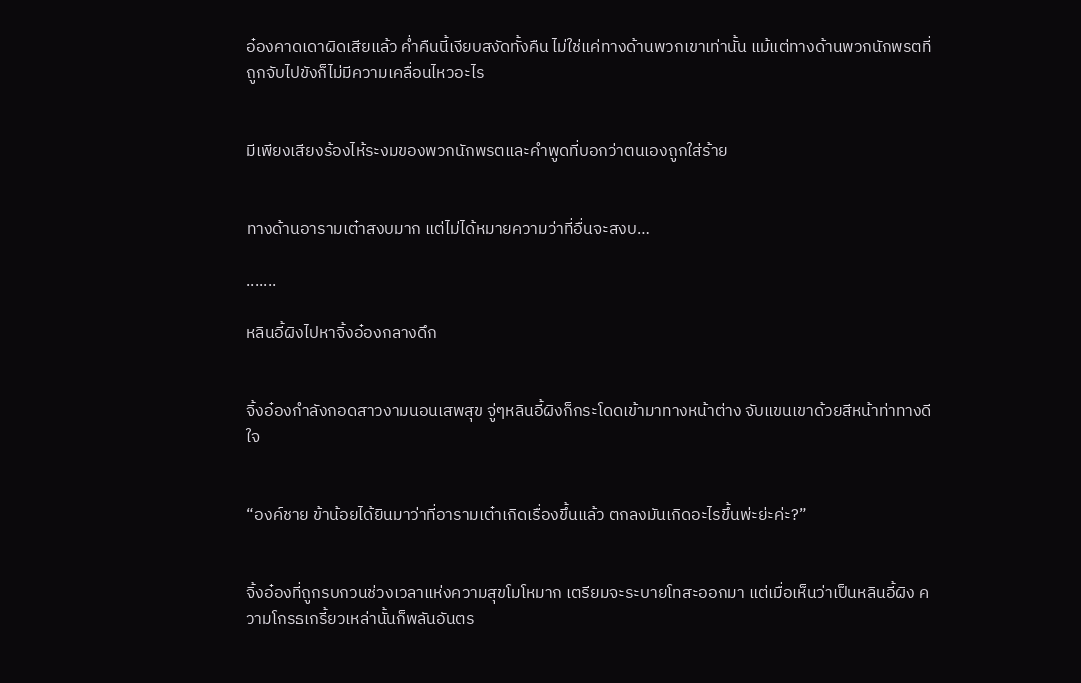อ๋องคาดเดาผิดเสียแล้ว ค่ำคืนนี้เงียบสงัดทั้งคืน ไม่ใช่แค่ทางด้านพวกเขาเท่านั้น แม้แต่ทางด้านพวกนักพรตที่ถูกจับไปขังก็ไม่มีความเคลื่อนไหวอะไร


มีเพียงเสียงร้องไห้ระงมของพวกนักพรตและคำพูดที่บอกว่าตนเองถูกใส่ร้าย


ทางด้านอารามเต๋าสงบมาก แต่ไม่ได้หมายความว่าที่อื่นจะสงบ…

.......

หลินอี้ผิงไปหาจิ้งอ๋องกลางดึก


จิ้งอ๋องกำลังกอดสาวงามนอนเสพสุข จู่ๆหลินอี้ผิงก็กระโดดเข้ามาทางหน้าต่าง จับแขนเขาด้วยสีหน้าท่าทางดีใจ


“องค์ชาย ข้าน้อยได้ยินมาว่าที่อารามเต๋าเกิดเรื่องขึ้นแล้ว ตกลงมันเกิดอะไรขึ้นพ่ะย่ะค่ะ?”


จิ้งอ๋องที่ถูกรบกวนช่วงเวลาแห่งความสุขโมโหมาก เตรียมจะระบายโทสะออกมา แต่เมื่อเห็นว่าเป็นหลินอี้ผิง ความโกรธเกรี้ยวเหล่านั้นก็พลันอันตร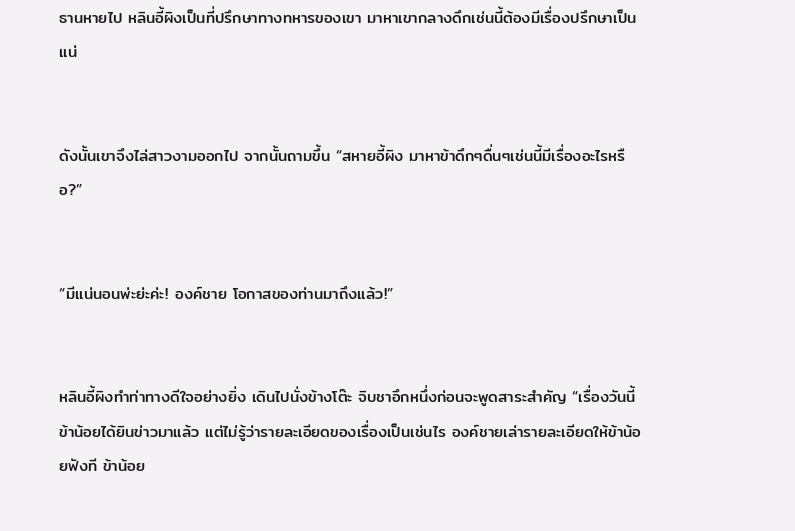ธานหายไป หลินอี้ผิงเป็นที่ปรึกษาทางทหารของเขา มาหาเขากลางดึกเช่นนี้ต้องมีเรื่องปรึกษาเป็นแน่


ดังนั้นเขาจึงไล่สาวงามออกไป จากนั้นถามขึ้น “สหายอี้ผิง มาหาข้าดึกๆดื่นๆเช่นนี้มีเรื่องอะไรหรือ?”


“มีแน่นอนพ่ะย่ะค่ะ! องค์ชาย โอกาสของท่านมาถึงแล้ว!”


หลินอี้ผิงทำท่าทางดีใจอย่างยิ่ง เดินไปนั่งข้างโต๊ะ จิบชาอึกหนึ่งก่อนจะพูดสาระสำคัญ “เรื่องวันนี้ข้าน้อยได้ยินข่าวมาแล้ว แต่ไม่รู้ว่ารายละเอียดของเรื่องเป็นเช่นไร องค์ชายเล่ารายละเอียดให้ข้าน้อยฟังที ข้าน้อย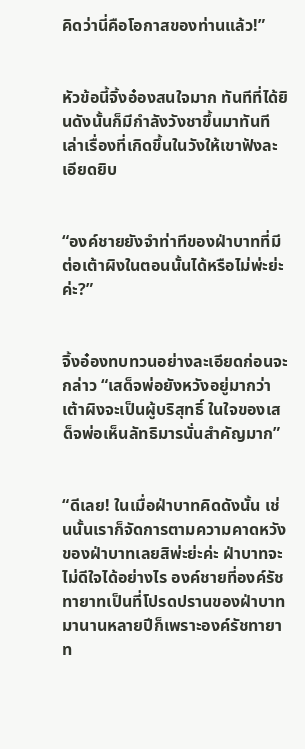คิดว่านี่คือโอกาสของท่านแล้ว!”


หัวข้อนี้จิ้งอ๋องสนใจมาก ทันทีที่ได้ยินดังนั้นก็มีกำลังวังชาขึ้นมาทันที เล่าเรื่องที่เกิดขึ้นในวังให้เขาฟังละเอียดยิบ


“องค์ชายยังจำท่าทีของฝ่าบาทที่มีต่อเต้าผิงในตอนนั้นได้หรือไม่พ่ะย่ะค่ะ?”


จิ้งอ๋องทบทวนอย่างละเอียดก่อนจะกล่าว “เสด็จพ่อยังหวังอยู่มากว่าเต้าผิงจะเป็นผู้บริสุทธิ์ ในใจของเสด็จพ่อเห็นลัทธิมารนั่นสำคัญมาก”


“ดีเลย! ในเมื่อฝ่าบาทคิดดังนั้น เช่นนั้นเราก็จัดการตามความคาดหวังของฝ่าบาทเลยสิพ่ะย่ะค่ะ ฝ่าบาทจะไม่ดีใจได้อย่างไร องค์ชายที่องค์รัชทายาทเป็นที่โปรดปรานของฝ่าบาทมานานหลายปีก็เพราะองค์รัชทายาท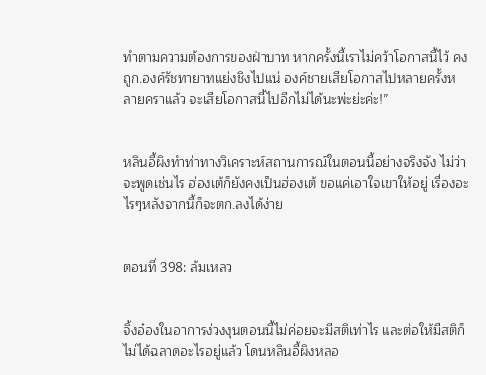ทำตามความต้องการของฝ่าบาท หากครั้งนี้เราไม่คว้าโอกาสนี้ไว้ คงถูก.องค์รัชทายาทแย่งชิงไปแน่ องค์ชายเสียโอกาสไปหลายครั้งหลายคราแล้ว จะเสียโอกาสนี้ไปอีกไม่ได้นะพ่ะย่ะค่ะ!”


หลินอี้ผิงทำท่าทางวิเคราะห์สถานการณ์ในตอนนี้อย่างจริงจัง ไม่ว่าจะพูดเช่นไร ฮ่องเต้ก็ยังคงเป็นฮ่องเต้ ขอแค่เอาใจเขาให้อยู่ เรื่องอะไรๆหลังจากนี้ก็จะตก.ลงได้ง่าย


ตอนที่ 398: ล้มเหลว


จิ้งอ๋องในอาการง่วงงุนตอนนี้ไม่ค่อยจะมีสติเท่าไร และต่อให้มีสติก็ไม่ได้ฉลาดอะไรอยู่แล้ว โดนหลินอี้ผิงหลอ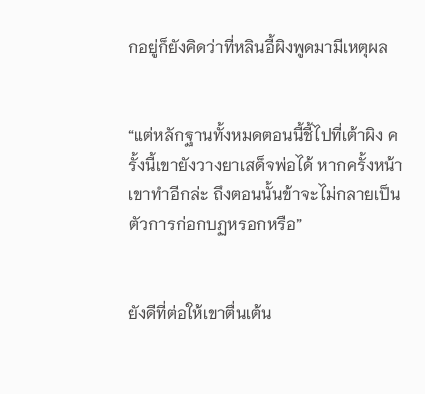กอยู่ก็ยังคิดว่าที่หลินอี้ผิงพูดมามีเหตุผล


“แต่หลักฐานทั้งหมดตอนนี้ชี้ไปที่เต้าผิง ครั้งนี้เขายังวางยาเสด็จพ่อได้ หากครั้งหน้าเขาทำอีกล่ะ ถึงตอนนั้นข้าจะไม่กลายเป็นตัวการก่อกบฏหรอกหรือ”


ยังดีที่ต่อให้เขาตื่นเต้น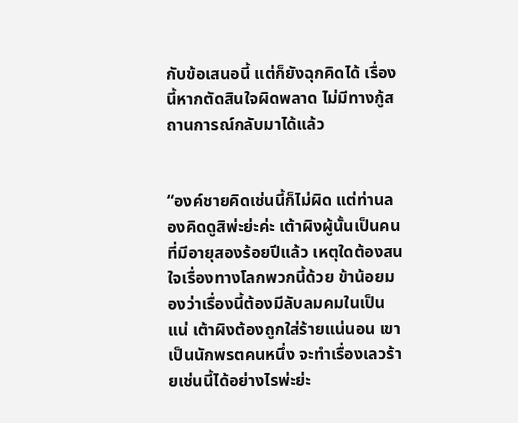กับข้อเสนอนี้ แต่ก็ยังฉุกคิดได้ เรื่องนี้หากตัดสินใจผิดพลาด ไม่มีทางกู้สถานการณ์กลับมาได้แล้ว


“องค์ชายคิดเช่นนี้ก็ไม่ผิด แต่ท่านลองคิดดูสิพ่ะย่ะค่ะ เต้าผิงผู้นั้นเป็นคนที่มีอายุสองร้อยปีแล้ว เหตุใดต้องสนใจเรื่องทางโลกพวกนี้ด้วย ข้าน้อยมองว่าเรื่องนี้ต้องมีลับลมคมในเป็นแน่ เต้าผิงต้องถูกใส่ร้ายแน่นอน เขาเป็นนักพรตคนหนึ่ง จะทำเรื่องเลวร้ายเช่นนี้ได้อย่างไรพ่ะย่ะ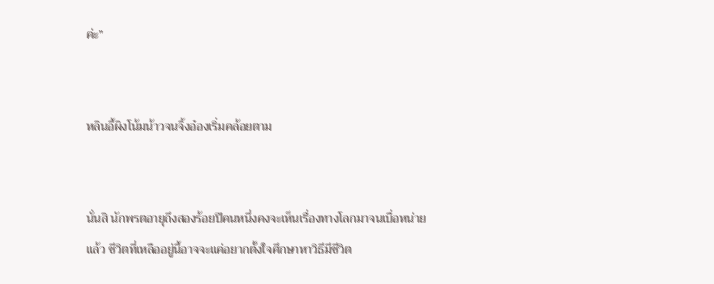ค่ะ”


หลินอี้ผิงโน้มน้าวจนจิ้งอ๋องเริ่มคล้อยตาม


นั่นสิ นักพรตอายุถึงสองร้อยปีคนหนึ่งคงจะเห็นเรื่องทางโลกมาจนเบื่อหน่ายแล้ว ชีวิตที่เหลืออยู่นี้อาจจะแค่อยากตั้งใจศึกษาหาวิธีมีชีวิต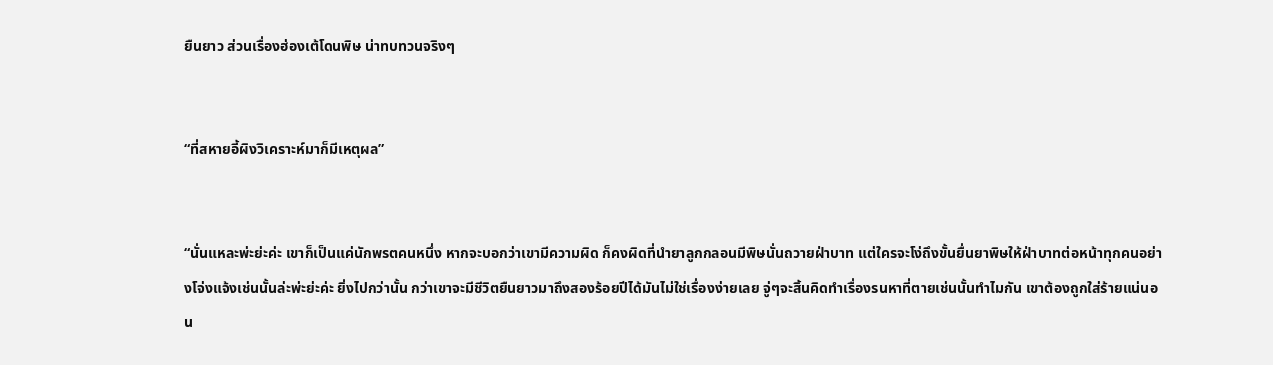ยืนยาว ส่วนเรื่องฮ่องเต้โดนพิษ น่าทบทวนจริงๆ


“ที่สหายอี้ผิงวิเคราะห์มาก็มีเหตุผล”


“นั่นแหละพ่ะย่ะค่ะ เขาก็เป็นแค่นักพรตคนหนึ่ง หากจะบอกว่าเขามีความผิด ก็คงผิดที่นำยาลูกกลอนมีพิษนั่นถวายฝ่าบาท แต่ใครจะโง่ถึงขั้นยื่นยาพิษให้ฝ่าบาทต่อหน้าทุกคนอย่างโจ่งแจ้งเช่นนั้นล่ะพ่ะย่ะค่ะ ยิ่งไปกว่านั้น กว่าเขาจะมีชีวิตยืนยาวมาถึงสองร้อยปีได้มันไม่ใช่เรื่องง่ายเลย จู่ๆจะสิ้นคิดทำเรื่องรนหาที่ตายเช่นนั้นทำไมกัน เขาต้องถูกใส่ร้ายแน่นอน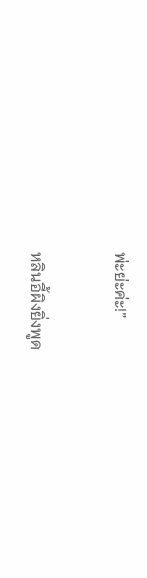พ่ะย่ะค่ะ!”


หลินอี้ผิงยิ่งพูด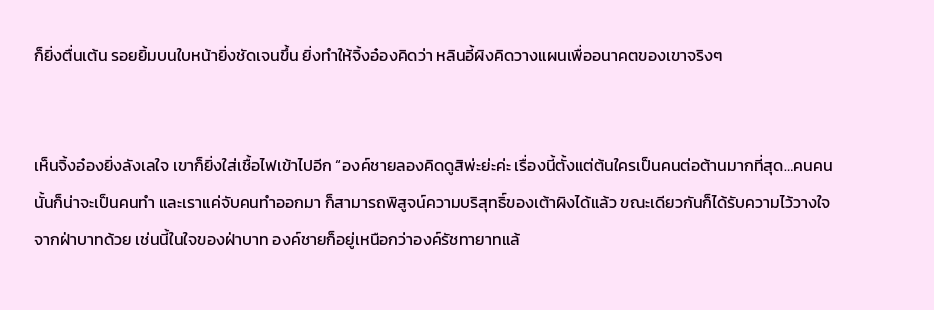ก็ยิ่งตื่นเต้น รอยยิ้มบนใบหน้ายิ่งชัดเจนขึ้น ยิ่งทำให้จิ้งอ๋องคิดว่า หลินอี้ผิงคิดวางแผนเพื่ออนาคตของเขาจริงๆ


เห็นจิ้งอ๋องยิ่งลังเลใจ เขาก็ยิ่งใส่เชื้อไฟเข้าไปอีก “องค์ชายลองคิดดูสิพ่ะย่ะค่ะ เรื่องนี้ตั้งแต่ต้นใครเป็นคนต่อต้านมากที่สุด…คนคนนั้นก็น่าจะเป็นคนทำ และเราแค่จับคนทำออกมา ก็สามารถพิสูจน์ความบริสุทธิ์ของเต้าผิงได้แล้ว ขณะเดียวกันก็ได้รับความไว้วางใจจากฝ่าบาทด้วย เช่นนี้ในใจของฝ่าบาท องค์ชายก็อยู่เหนือกว่าองค์รัชทายาทแล้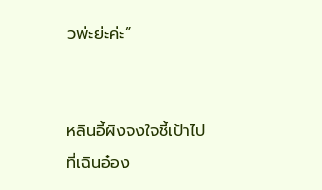วพ่ะย่ะค่ะ”


หลินอี้ผิงจงใจชี้เป้าไปที่เฉินอ๋อง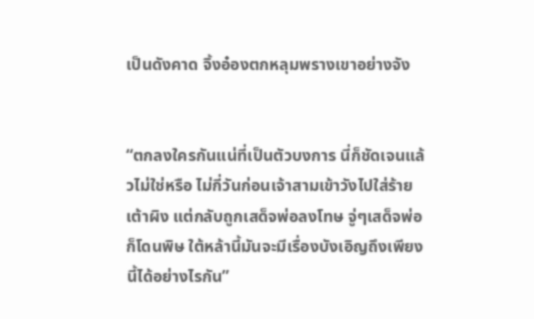เป็นดังคาด จิ้งอ๋องตกหลุมพรางเขาอย่างจัง


“ตกลงใครกันแน่ที่เป็นตัวบงการ นี่ก็ชัดเจนแล้วไม่ใช่หรือ ไม่กี่วันก่อนเจ้าสามเข้าวังไปใส่ร้ายเต้าผิง แต่กลับถูกเสด็จพ่อลงโทษ จู่ๆเสด็จพ่อก็โดนพิษ ใต้หล้านี้มันจะมีเรื่องบังเอิญถึงเพียงนี้ได้อย่างไรกัน”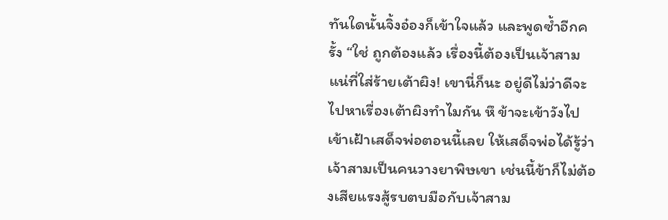ทันใดนั้นจิ้งอ๋องก็เข้าใจแล้ว และพูดซ้ำอีกครั้ง “ใช่ ถูกต้องแล้ว เรื่องนี้ต้องเป็นเจ้าสามแน่ที่ใส่ร้ายเต้าผิง! เขานี่ก็นะ อยู่ดีไม่ว่าดีจะไปหาเรื่องเต้าผิงทำไมกัน หึ ข้าจะเข้าวังไปเข้าเฝ้าเสด็จพ่อตอนนี้เลย ให้เสด็จพ่อได้รู้ว่าเจ้าสามเป็นคนวางยาพิษเขา เช่นนี้ข้าก็ไม่ต้องเสียแรงสู้รบตบมือกับเจ้าสาม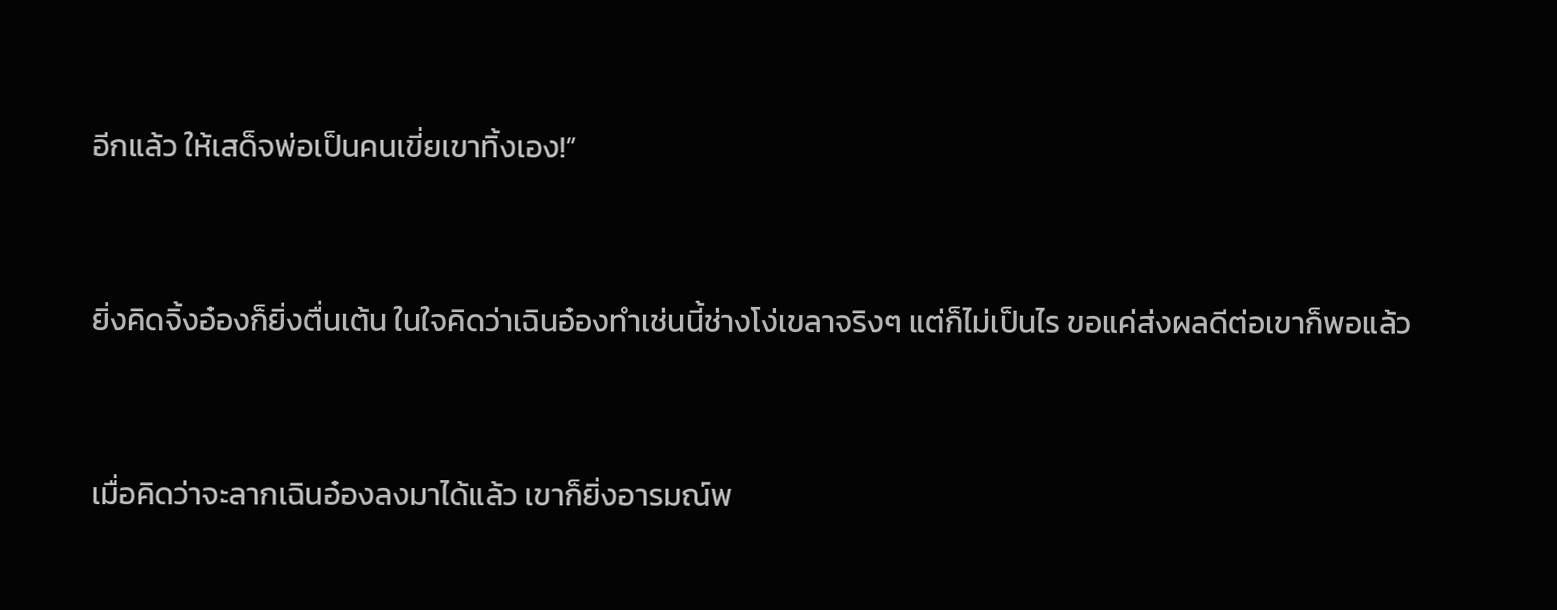อีกแล้ว ให้เสด็จพ่อเป็นคนเขี่ยเขาทิ้งเอง!”


ยิ่งคิดจิ้งอ๋องก็ยิ่งตื่นเต้น ในใจคิดว่าเฉินอ๋องทำเช่นนี้ช่างโง่เขลาจริงๆ แต่ก็ไม่เป็นไร ขอแค่ส่งผลดีต่อเขาก็พอแล้ว


เมื่อคิดว่าจะลากเฉินอ๋องลงมาได้แล้ว เขาก็ยิ่งอารมณ์พ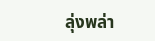ลุ่งพล่า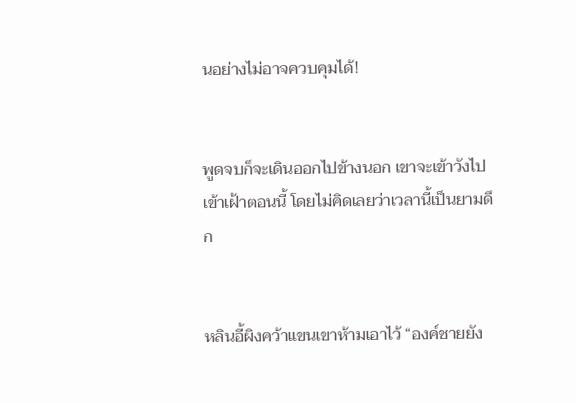นอย่างไม่อาจควบคุมได้!


พูดจบก็จะเดินออกไปข้างนอก เขาจะเข้าวังไปเข้าเฝ้าตอนนี้ โดยไม่คิดเลยว่าเวลานี้เป็นยามดึก


หลินอี้ผิงคว้าแขนเขาห้ามเอาไว้ “องค์ชายยัง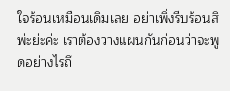ใจร้อนเหมือนเดิมเลย อย่าเพิ่งรีบร้อนสิพ่ะย่ะค่ะ เราต้องวางแผนกันก่อนว่าจะพูดอย่างไรถึ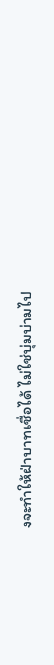งจะทำให้ฝ่าบาทเชื่อได้ ไม่ใช่บุ่มบ่ามไป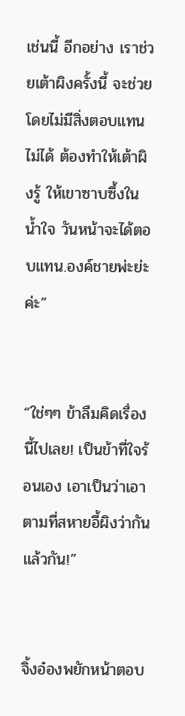เช่นนี้ อีกอย่าง เราช่วยเต้าผิงครั้งนี้ จะช่วยโดยไม่มีสิ่งตอบแทนไม่ได้ ต้องทำให้เต้าผิงรู้ ให้เขาซาบซึ้งในน้ำใจ วันหน้าจะได้ตอบแทน.องค์ชายพ่ะย่ะค่ะ”


“ใช่ๆๆ ข้าลืมคิดเรื่องนี้ไปเลย! เป็นข้าที่ใจร้อนเอง เอาเป็นว่าเอาตามที่สหายอี้ผิงว่ากันแล้วกัน!”


จิ้งอ๋องพยักหน้าตอบ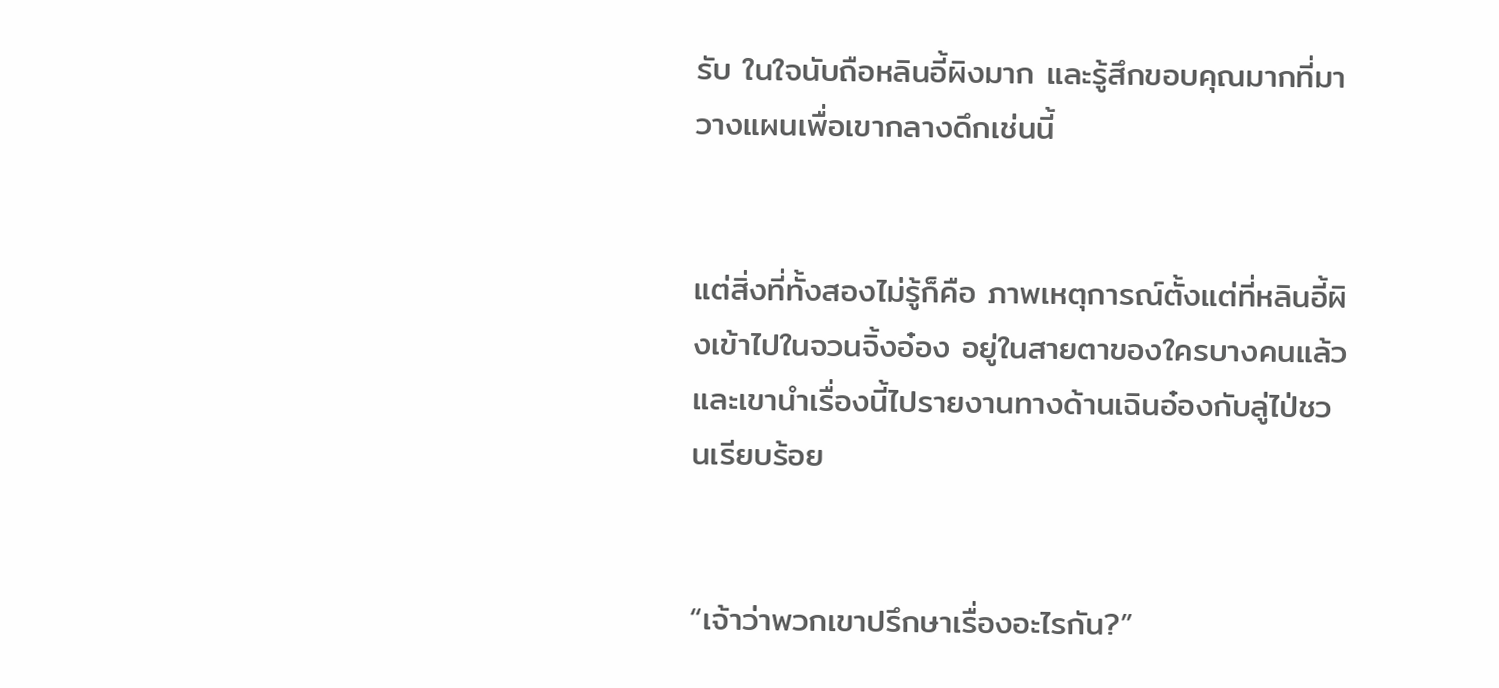รับ ในใจนับถือหลินอี้ผิงมาก และรู้สึกขอบคุณมากที่มาวางแผนเพื่อเขากลางดึกเช่นนี้


แต่สิ่งที่ทั้งสองไม่รู้ก็คือ ภาพเหตุการณ์ตั้งแต่ที่หลินอี้ผิงเข้าไปในจวนจิ้งอ๋อง อยู่ในสายตาของใครบางคนแล้ว และเขานำเรื่องนี้ไปรายงานทางด้านเฉินอ๋องกับลู่ไป่ชวนเรียบร้อย


“เจ้าว่าพวกเขาปรึกษาเรื่องอะไรกัน?”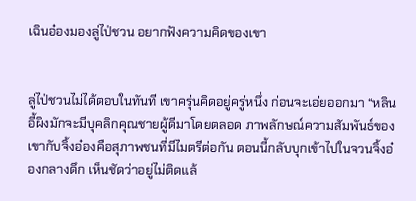เฉินอ๋องมองลู่ไป่ชวน อยากฟังความคิดของเขา


ลู่ไป่ชวนไม่ได้ตอบในทันที เขาครุ่นคิดอยู่ครู่หนึ่ง ก่อนจะเอ่ยออกมา “หลินอี้ผิงมักจะมีบุคลิกคุณชายผู้ดีมาโดยตลอด ภาพลักษณ์ความสัมพันธ์ของเขากับจิ้งอ๋องคือสุภาพชนที่มีไมตรีต่อกัน ตอนนี้กลับบุกเข้าไปในจวนจิ้งอ๋องกลางดึก เห็นชัดว่าอยู่ไม่ติดแล้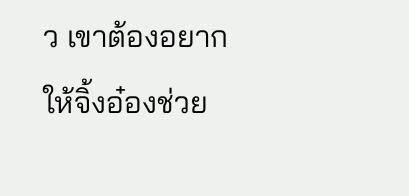ว เขาต้องอยากให้จิ้งอ๋องช่วย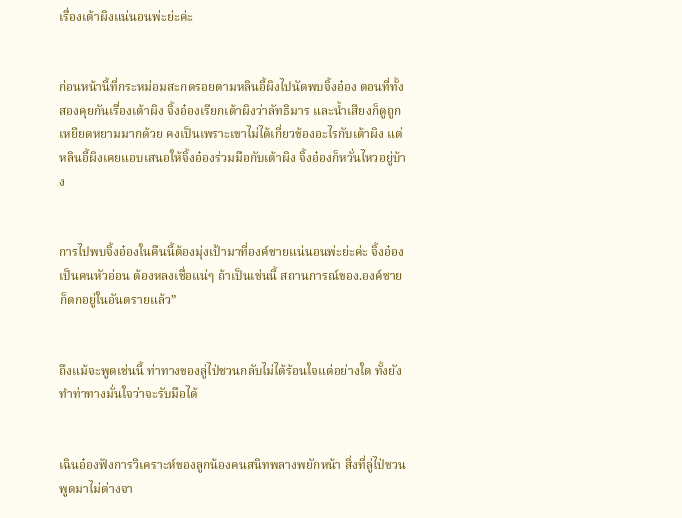เรื่องเต้าผิงแน่นอนพ่ะย่ะค่ะ


ก่อนหน้านี้ที่กระหม่อมสะกดรอยตามหลินอี้ผิงไปนัดพบจิ้งอ๋อง ตอนที่ทั้งสองคุยกันเรื่องเต้าผิง จิ้งอ๋องเรียกเต้าผิงว่าลัทธิมาร และน้ำเสียงก็ดูถูกเหยียดหยามมากด้วย คงเป็นเพราะเขาไม่ได้เกี่ยวข้องอะไรกับเต้าผิง แต่หลินอี้ผิงเคยแอบเสนอให้จิ้งอ๋องร่วมมือกับเต้าผิง จิ้งอ๋องก็หวั่นไหวอยู่บ้าง


การไปพบจิ้งอ๋องในคืนนี้ต้องมุ่งเป้ามาที่องค์ชายแน่นอนพ่ะย่ะค่ะ จิ้งอ๋องเป็นคนหัวอ่อน ต้องหลงเชื่อแน่ๆ ถ้าเป็นเช่นนี้ สถานการณ์ของ.องค์ชายก็ตกอยู่ในอันตรายแล้ว”


ถึงแม้จะพูดเช่นนี้ ท่าทางของลู่ไป่ชวนกลับไม่ได้ร้อนใจแต่อย่างใด ทั้งยังทำท่าทางมั่นใจว่าจะรับมือได้


เฉินอ๋องฟังการวิเคราะห์ของลูกน้องคนสนิทพลางพยักหน้า สิ่งที่ลู่ไป่ชวนพูดมาไม่ต่างจา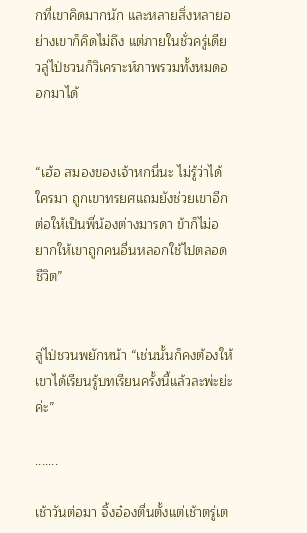กที่เขาคิดมากนัก และหลายสิ่งหลายอย่างเขาก็คิดไม่ถึง แต่ภายในชั่วครู่เดียวลู่ไป่ชวนก็วิเคราะห์ภาพรวมทั้งหมดออกมาได้


“เฮ้อ สมองของเจ้าหกนี่นะ ไม่รู้ว่าได้ใครมา ถูกเขาทรยศแถมยังช่วยเขาอีก ต่อให้เป็นพี่น้องต่างมารดา ข้าก็ไม่อยากให้เขาถูกคนอื่นหลอกใช้ไปตลอดชีวิต”


ลู่ไป่ชวนพยักหน้า “เช่นนั้นก็คงต้องให้เขาได้เรียนรู้บทเรียนครั้งนี้แล้วละพ่ะย่ะค่ะ”

.......

เช้าวันต่อมา จิ้งอ๋องตื่นตั้งแต่เช้าตรู่เต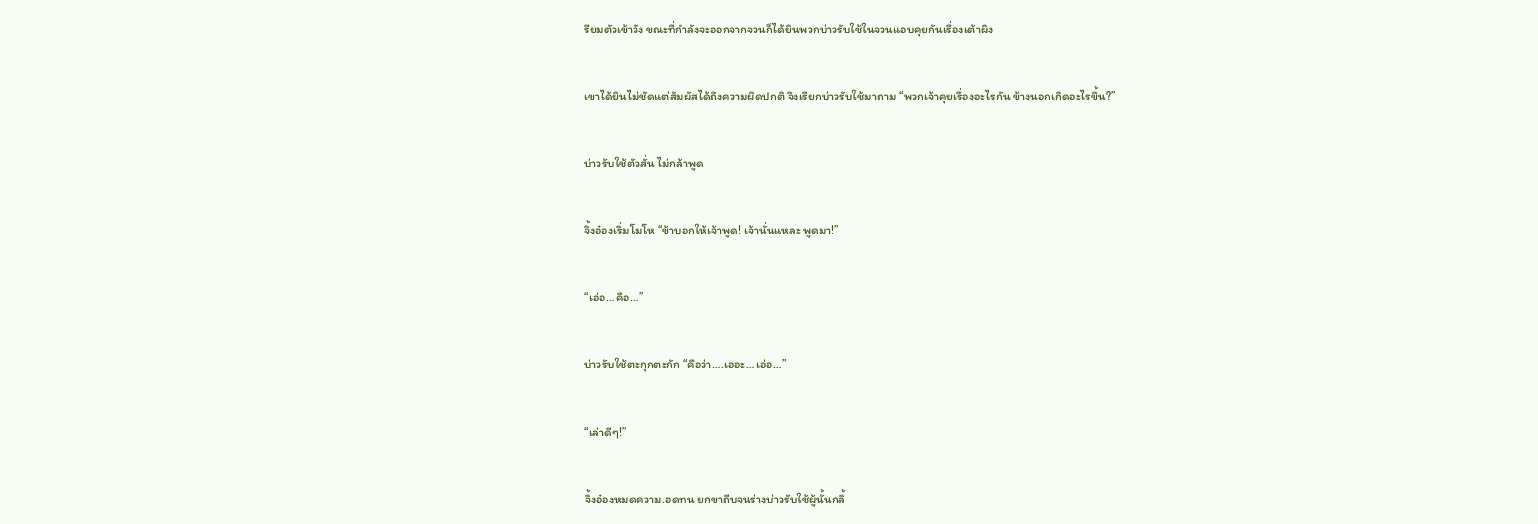รียมตัวเข้าวัง ขณะที่กำลังจะออกจากจวนก็ได้ยินพวกบ่าวรับใช้ในจวนแอบคุยกันเรื่องเต้าผิง


เขาได้ยินไม่ชัดแต่สัมผัสได้ถึงความผิดปกติ จึงเรียกบ่าวรับใช้มาถาม “พวกเจ้าคุยเรื่องอะไรกัน ข้างนอกเกิดอะไรขึ้น?”


บ่าวรับใช้ตัวสั่น ไม่กล้าพูด


จิ้งอ๋องเริ่มโมโห “ข้าบอกให้เจ้าพูด! เจ้านั่นแหละ พูดมา!”


“เอ่อ…คือ…”


บ่าวรับใช้ตะกุกตะกัก “คือว่า….เออะ…เอ่อ…”


“เล่าดีๆ!”


จิ้งอ๋องหมดความ.อดทน ยกขาถีบจนร่างบ่าวรับใช้ผู้นั้นกลิ้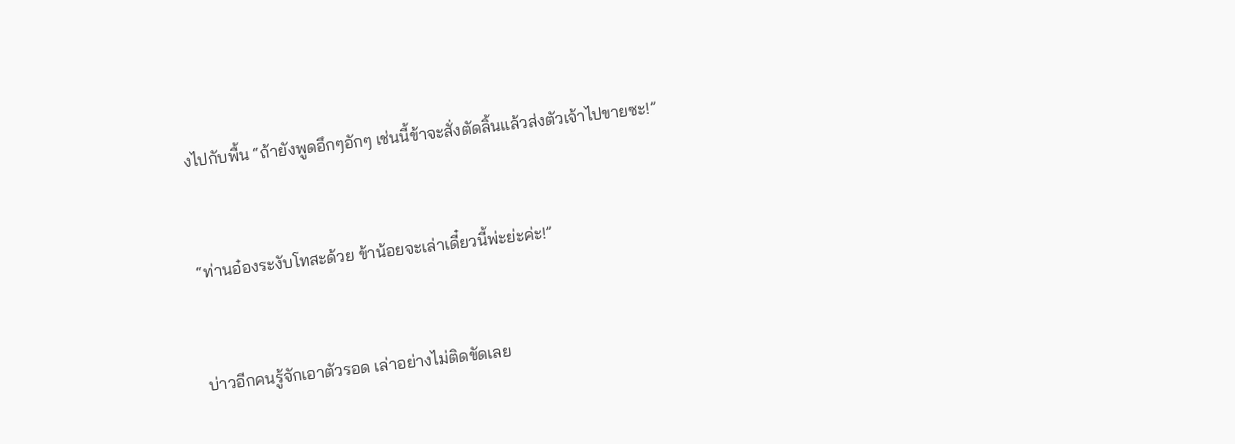งไปกับพื้น “ถ้ายังพูดอึกๆอักๆ เช่นนี้ข้าจะสั่งตัดลิ้นแล้วส่งตัวเจ้าไปขายซะ!”


“ท่านอ๋องระงับโทสะด้วย ข้าน้อยจะเล่าเดี๋ยวนี้พ่ะย่ะค่ะ!”


บ่าวอีกคนรู้จักเอาตัวรอด เล่าอย่างไม่ติดขัดเลย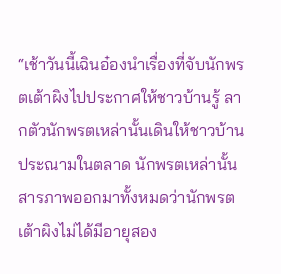“เช้าวันนี้เฉินอ๋องนำเรื่องที่จับนักพรตเต้าผิงไปประกาศให้ชาวบ้านรู้ ลากตัวนักพรตเหล่านั้นเดินให้ชาวบ้านประณามในตลาด นักพรตเหล่านั้นสารภาพออกมาทั้งหมดว่านักพรตเต้าผิงไม่ได้มีอายุสอง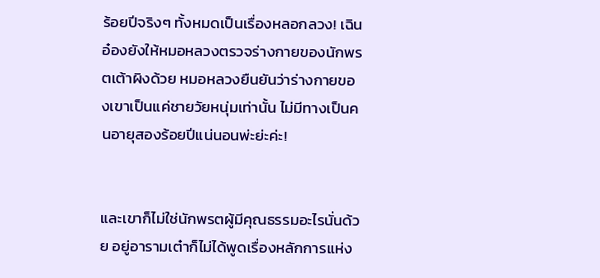ร้อยปีจริงๆ ทั้งหมดเป็นเรื่องหลอกลวง! เฉินอ๋องยังให้หมอหลวงตรวจร่างกายของนักพรตเต้าผิงด้วย หมอหลวงยืนยันว่าร่างกายของเขาเป็นแค่ชายวัยหนุ่มเท่านั้น ไม่มีทางเป็นคนอายุสองร้อยปีแน่นอนพ่ะย่ะค่ะ!


และเขาก็ไม่ใช่นักพรตผู้มีคุณธรรมอะไรนั่นด้วย อยู่อารามเต๋าก็ไม่ได้พูดเรื่องหลักการแห่ง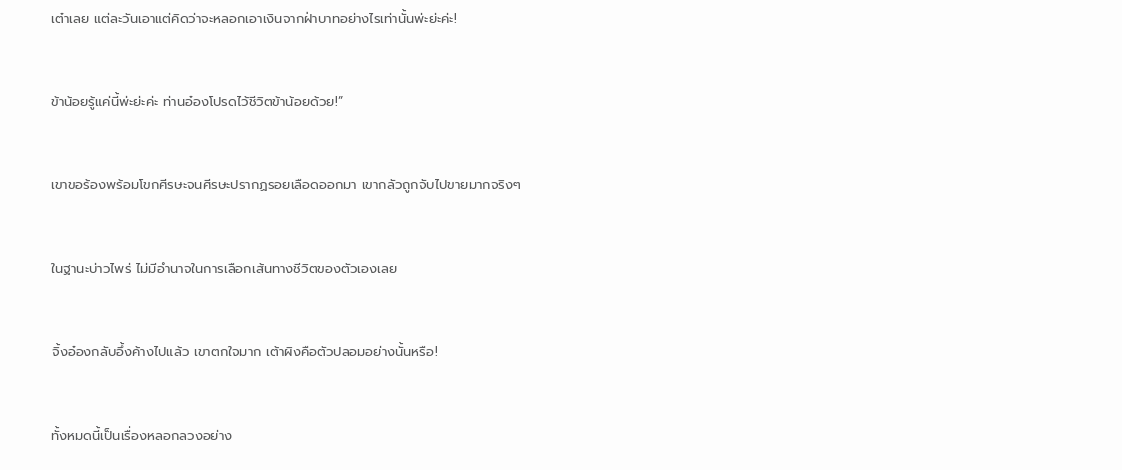เต๋าเลย แต่ละวันเอาแต่คิดว่าจะหลอกเอาเงินจากฝ่าบาทอย่างไรเท่านั้นพ่ะย่ะค่ะ!


ข้าน้อยรู้แค่นี้พ่ะย่ะค่ะ ท่านอ๋องโปรดไว้ชีวิตข้าน้อยด้วย!”


เขาขอร้องพร้อมโขกศีรษะจนศีรษะปรากฏรอยเลือดออกมา เขากลัวถูกจับไปขายมากจริงๆ


ในฐานะบ่าวไพร่ ไม่มีอำนาจในการเลือกเส้นทางชีวิตของตัวเองเลย


จิ้งอ๋องกลับอึ้งค้างไปแล้ว เขาตกใจมาก เต้าผิงคือตัวปลอมอย่างนั้นหรือ!


ทั้งหมดนี้เป็นเรื่องหลอกลวงอย่าง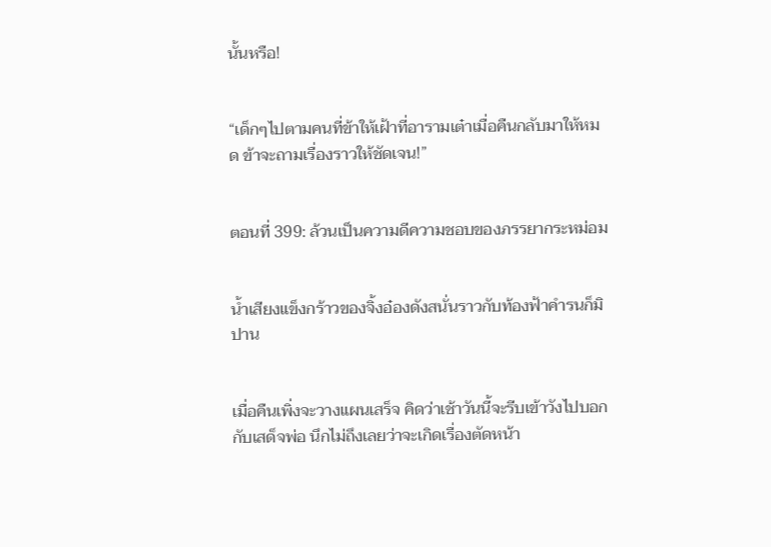นั้นหรือ!


“เด็กๆไปตามคนที่ข้าให้เฝ้าที่อารามเต๋าเมื่อคืนกลับมาให้หมด ข้าจะถามเรื่องราวให้ชัดเจน!”


ตอนที่ 399: ล้วนเป็นความดีความชอบของภรรยากระหม่อม


น้ำเสียงแข็งกร้าวของจิ้งอ๋องดังสนั่นราวกับท้องฟ้าคำรนก็มิปาน


เมื่อคืนเพิ่งจะวางแผนเสร็จ คิดว่าเช้าวันนี้จะรีบเข้าวังไปบอกกับเสด็จพ่อ นึกไม่ถึงเลยว่าจะเกิดเรื่องตัดหน้า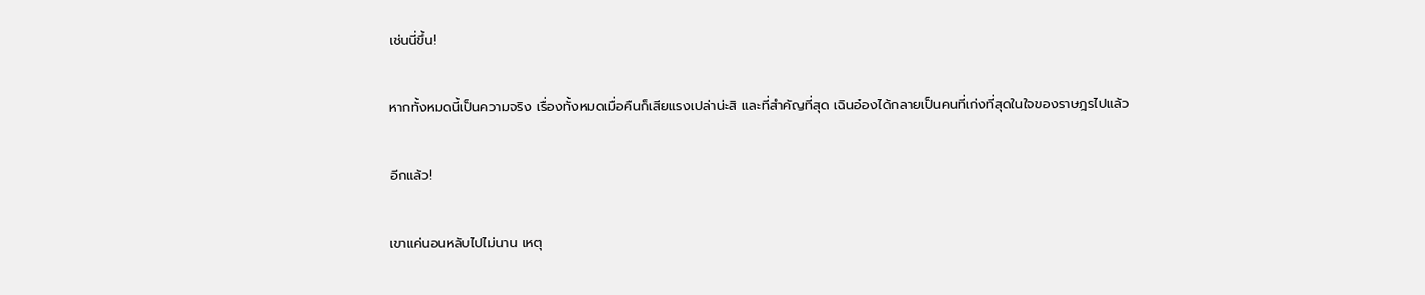เช่นนี่ขึ้น!


หากทั้งหมดนี้เป็นความจริง เรื่องทั้งหมดเมื่อคืนก็เสียแรงเปล่าน่ะสิ และที่สำคัญที่สุด เฉินอ๋องได้กลายเป็นคนที่เก่งที่สุดในใจของราษฎรไปแล้ว


อีกแล้ว!


เขาแค่นอนหลับไปไม่นาน เหตุ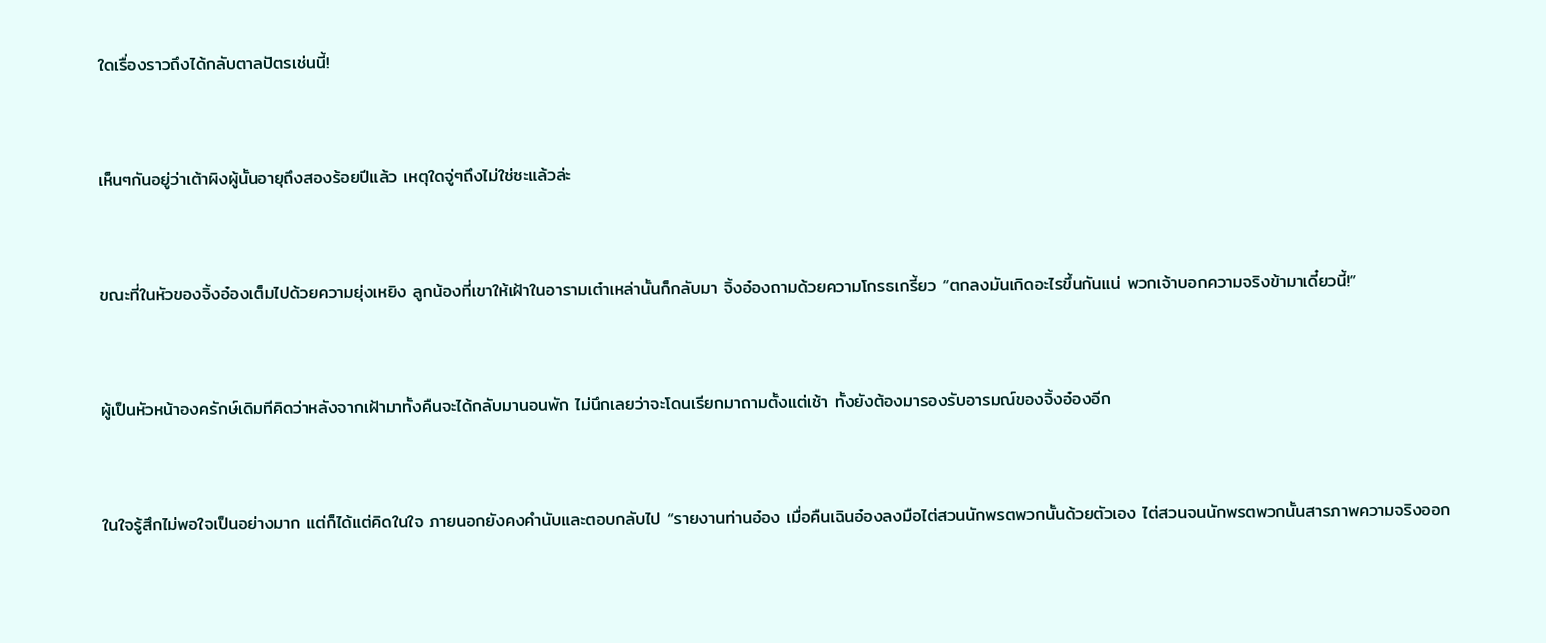ใดเรื่องราวถึงได้กลับตาลปัตรเช่นนี้!


เห็นๆกันอยู่ว่าเต้าผิงผู้นั้นอายุถึงสองร้อยปีแล้ว เหตุใดจู่ๆถึงไม่ใช่ซะแล้วล่ะ


ขณะที่ในหัวของจิ้งอ๋องเต็มไปด้วยความยุ่งเหยิง ลูกน้องที่เขาให้เฝ้าในอารามเต๋าเหล่านั้นก็กลับมา จิ้งอ๋องถามด้วยความโกรธเกรี้ยว “ตกลงมันเกิดอะไรขึ้นกันแน่ พวกเจ้าบอกความจริงข้ามาเดี๋ยวนี้!”


ผู้เป็นหัวหน้าองครักษ์เดิมทีคิดว่าหลังจากเฝ้ามาทั้งคืนจะได้กลับมานอนพัก ไม่นึกเลยว่าจะโดนเรียกมาถามตั้งแต่เช้า ทั้งยังต้องมารองรับอารมณ์ของจิ้งอ๋องอีก


ในใจรู้สึกไม่พอใจเป็นอย่างมาก แต่ก็ได้แต่คิดในใจ ภายนอกยังคงคำนับและตอบกลับไป “รายงานท่านอ๋อง เมื่อคืนเฉินอ๋องลงมือไต่สวนนักพรตพวกนั้นด้วยตัวเอง ไต่สวนจนนักพรตพวกนั้นสารภาพความจริงออก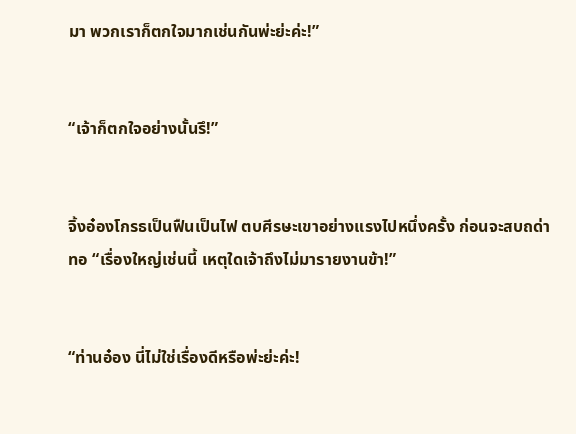มา พวกเราก็ตกใจมากเช่นกันพ่ะย่ะค่ะ!”


“เจ้าก็ตกใจอย่างนั้นรึ!”


จิ้งอ๋องโกรธเป็นฟืนเป็นไฟ ตบศีรษะเขาอย่างแรงไปหนึ่งครั้ง ก่อนจะสบถด่าทอ “เรื่องใหญ่เช่นนี้ เหตุใดเจ้าถึงไม่มารายงานข้า!”


“ท่านอ๋อง นี่ไม่ใช่เรื่องดีหรือพ่ะย่ะค่ะ!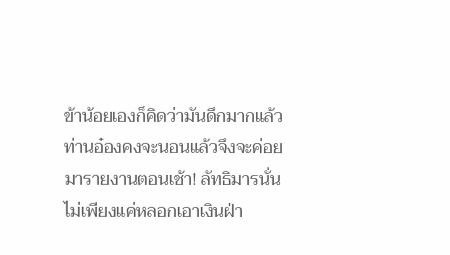ข้าน้อยเองก็คิดว่ามันดึกมากแล้วท่านอ๋องคงจะนอนแล้วจึงจะค่อยมารายงานตอนเช้า! ลัทธิมารนั่นไม่เพียงแค่หลอกเอาเงินฝ่า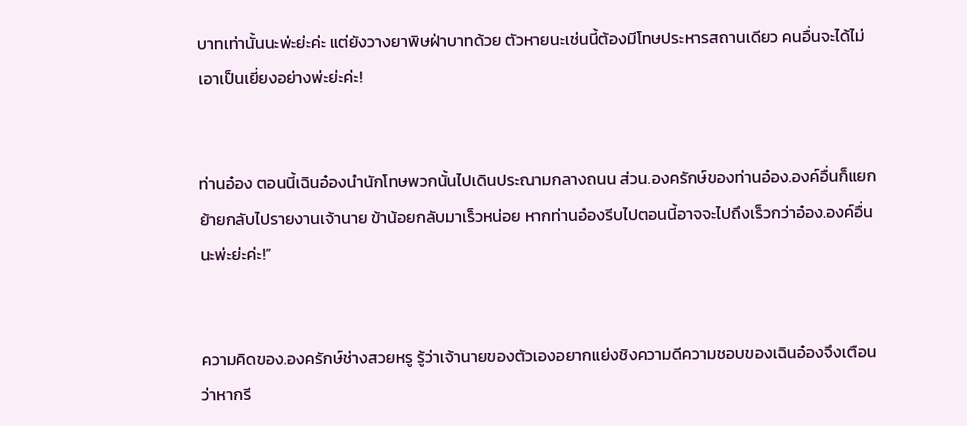บาทเท่านั้นนะพ่ะย่ะค่ะ แต่ยังวางยาพิษฝ่าบาทด้วย ตัวหายนะเช่นนี้ต้องมีโทษประหารสถานเดียว คนอื่นจะได้ไม่เอาเป็นเยี่ยงอย่างพ่ะย่ะค่ะ!


ท่านอ๋อง ตอนนี้เฉินอ๋องนำนักโทษพวกนั้นไปเดินประณามกลางถนน ส่วน.องครักษ์ของท่านอ๋อง.องค์อื่นก็แยกย้ายกลับไปรายงานเจ้านาย ข้าน้อยกลับมาเร็วหน่อย หากท่านอ๋องรีบไปตอนนี้อาจจะไปถึงเร็วกว่าอ๋อง.องค์อื่นนะพ่ะย่ะค่ะ!”


ความคิดของ.องครักษ์ช่างสวยหรู รู้ว่าเจ้านายของตัวเองอยากแย่งชิงความดีความชอบของเฉินอ๋องจึงเตือนว่าหากรี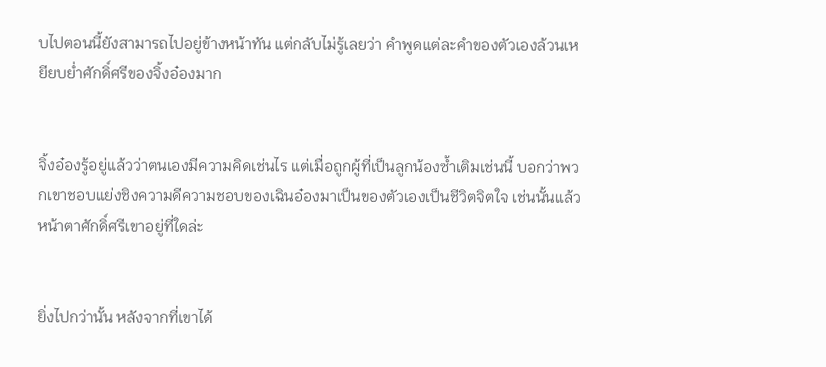บไปตอนนี้ยังสามารถไปอยู่ข้างหน้าทัน แต่กลับไม่รู้เลยว่า คำพูดแต่ละคำของตัวเองล้วนเหยียบย่ำศักดิ์ศรีของจิ้งอ๋องมาก


จิ้งอ๋องรู้อยู่แล้วว่าตนเองมีความคิดเช่นไร แต่เมื่อถูกผู้ที่เป็นลูกน้องซ้ำเติมเช่นนี้ บอกว่าพวกเขาชอบแย่งชิงความดีความชอบของเฉินอ๋องมาเป็นของตัวเองเป็นชีวิตจิตใจ เช่นนั้นแล้วหน้าตาศักดิ์ศรีเขาอยู่ที่ใดล่ะ


ยิ่งไปกว่านั้น หลังจากที่เขาได้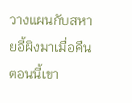วางแผนกับสหายอี้ผิงมาเมื่อคืน ตอนนี้เขา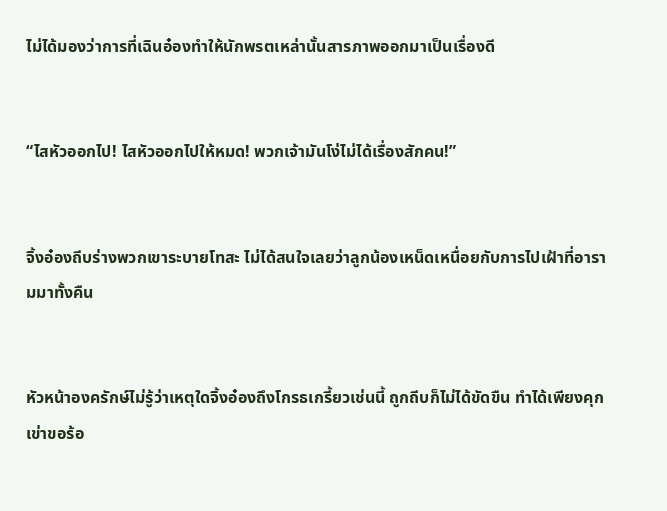ไม่ได้มองว่าการที่เฉินอ๋องทำให้นักพรตเหล่านั้นสารภาพออกมาเป็นเรื่องดี


“ไสหัวออกไป! ไสหัวออกไปให้หมด! พวกเจ้ามันโง่ไม่ได้เรื่องสักคน!”


จิ้งอ๋องถีบร่างพวกเขาระบายโทสะ ไม่ได้สนใจเลยว่าลูกน้องเหน็ดเหนื่อยกับการไปเฝ้าที่อารามมาทั้งคืน


หัวหน้าองครักษ์ไม่รู้ว่าเหตุใดจิ้งอ๋องถึงโกรธเกรี้ยวเช่นนี้ ถูกถีบก็ไม่ได้ขัดขืน ทำได้เพียงคุกเข่าขอร้อ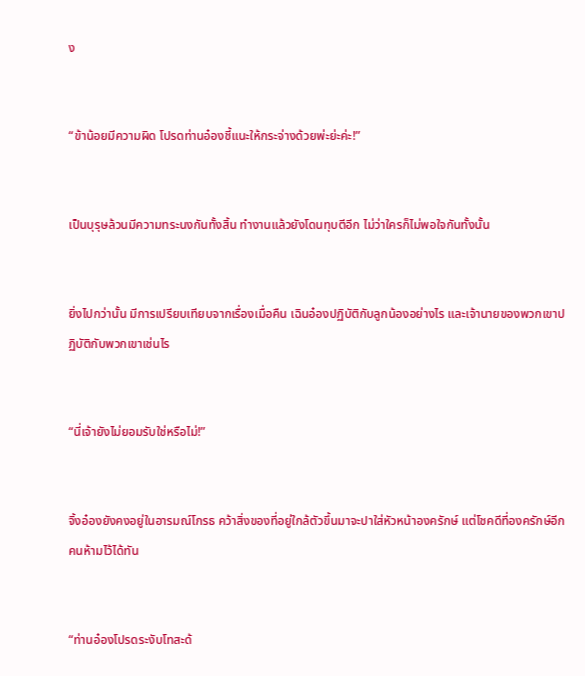ง


“ข้าน้อยมีความผิด โปรดท่านอ๋องชี้แนะให้กระจ่างด้วยพ่ะย่ะค่ะ!”


เป็นบุรุษล้วนมีความทระนงกันทั้งสิ้น ทำงานแล้วยังโดนทุบตีอีก ไม่ว่าใครก็ไม่พอใจกันทั้งนั้น


ยิ่งไปกว่านั้น มีการเปรียบเทียบจากเรื่องเมื่อคืน เฉินอ๋องปฏิบัติกับลูกน้องอย่างไร และเจ้านายของพวกเขาปฏิบัติกับพวกเขาเช่นไร


“นี่เจ้ายังไม่ยอมรับใช่หรือไม่!”


จิ้งอ๋องยังคงอยู่ในอารมณ์โกรธ คว้าสิ่งของที่อยู่ใกล้ตัวขึ้นมาจะปาใส่หัวหน้าองครักษ์ แต่โชคดีที่องครักษ์อีกคนห้ามไว้ได้ทัน


“ท่านอ๋องโปรดระงับโทสะด้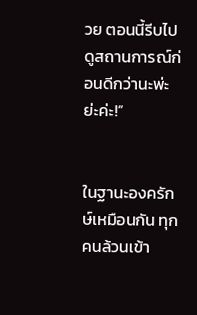วย ตอนนี้รีบไปดูสถานการณ์ก่อนดีกว่านะพ่ะย่ะค่ะ!”


ในฐานะองครักษ์เหมือนกัน ทุกคนล้วนเข้า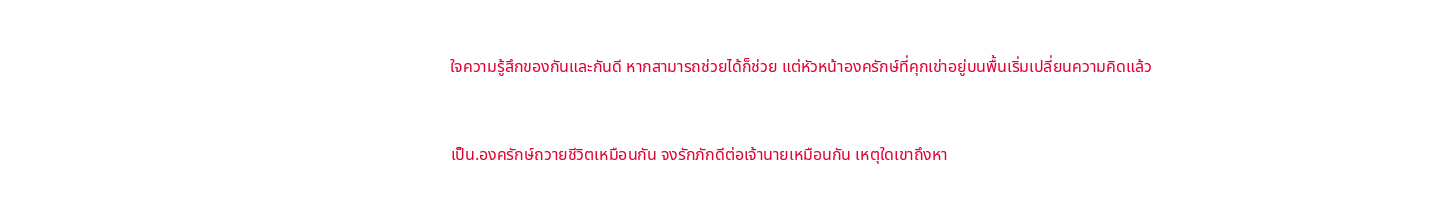ใจความรู้สึกของกันและกันดี หากสามารถช่วยได้ก็ช่วย แต่หัวหน้าองครักษ์ที่คุกเข่าอยู่บนพื้นเริ่มเปลี่ยนความคิดแล้ว


เป็น.องครักษ์ถวายชีวิตเหมือนกัน จงรักภักดีต่อเจ้านายเหมือนกัน เหตุใดเขาถึงหา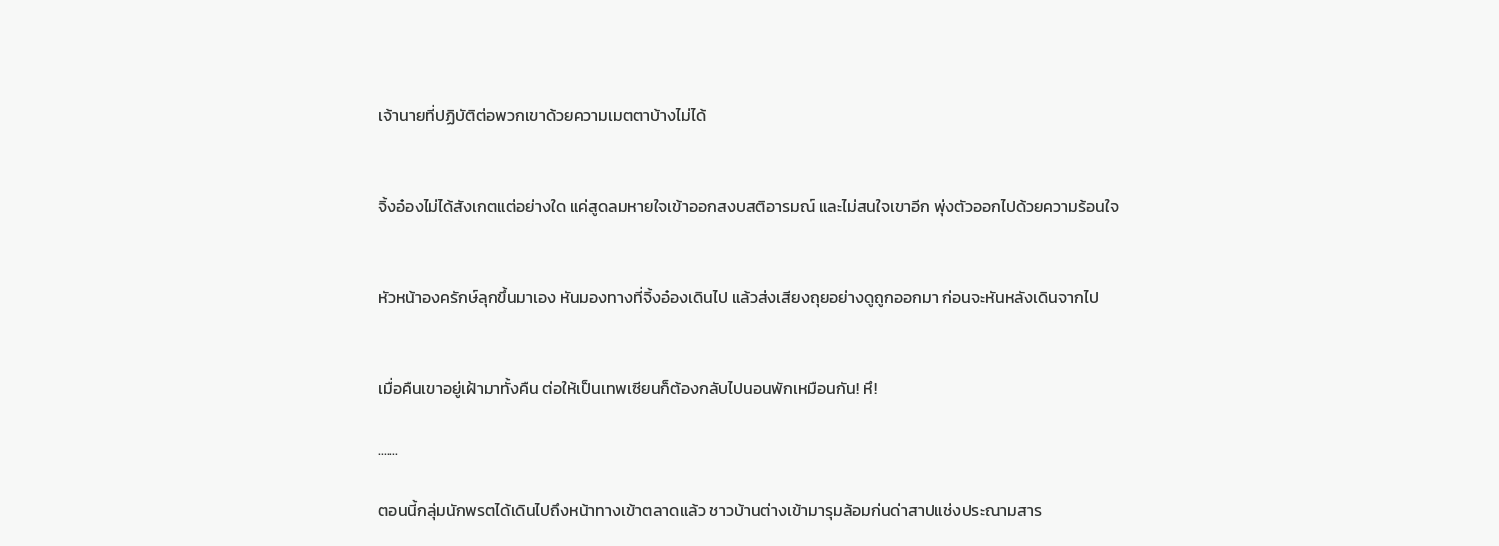เจ้านายที่ปฏิบัติต่อพวกเขาด้วยความเมตตาบ้างไม่ได้


จิ้งอ๋องไม่ได้สังเกตแต่อย่างใด แค่สูดลมหายใจเข้าออกสงบสติอารมณ์ และไม่สนใจเขาอีก พุ่งตัวออกไปด้วยความร้อนใจ


หัวหน้าองครักษ์ลุกขึ้นมาเอง หันมองทางที่จิ้งอ๋องเดินไป แล้วส่งเสียงถุยอย่างดูถูกออกมา ก่อนจะหันหลังเดินจากไป


เมื่อคืนเขาอยู่เฝ้ามาทั้งคืน ต่อให้เป็นเทพเซียนก็ต้องกลับไปนอนพักเหมือนกัน! หึ!

.......

ตอนนี้กลุ่มนักพรตได้เดินไปถึงหน้าทางเข้าตลาดแล้ว ชาวบ้านต่างเข้ามารุมล้อมก่นด่าสาปแช่งประณามสาร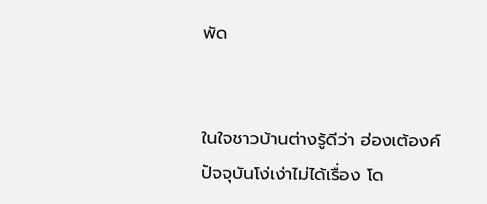พัด


ในใจชาวบ้านต่างรู้ดีว่า ฮ่องเต้องค์ปัจจุบันโง่เง่าไม่ได้เรื่อง โด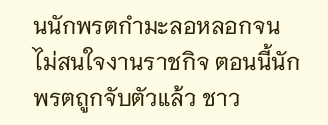นนักพรตกำมะลอหลอกจนไม่สนใจงานราชกิจ ตอนนี้นักพรตถูกจับตัวแล้ว ชาว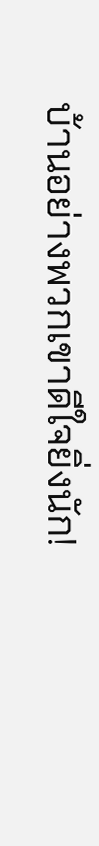บ้านอย่างพวกเขาดีใจยิ่งนัก!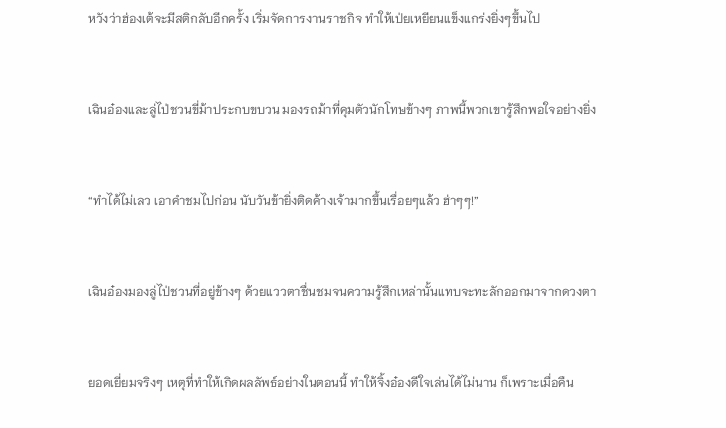หวังว่าฮ่องเต้จะมีสติกลับอีกครั้ง เริ่มจัดการงานราชกิจ ทำให้เป่ยเหยียนแข็งแกร่งยิ่งๆขึ้นไป


เฉินอ๋องและลู่ไป่ชวนขี่ม้าประกบขบวน มองรถม้าที่คุมตัวนักโทษข้างๆ ภาพนี้พวกเขารู้สึกพอใจอย่างยิ่ง


“ทำได้ไม่เลว เอาคำชมไปก่อน นับวันข้ายิ่งติดค้างเจ้ามากขึ้นเรื่อยๆแล้ว ฮ่าๆๆ!”


เฉินอ๋องมองลู่ไป่ชวนที่อยู่ข้างๆ ด้วยแววตาชื่นชมจนความรู้สึกเหล่านั้นแทบจะทะลักออกมาจากดวงตา


ยอดเยี่ยมจริงๆ เหตุที่ทำให้เกิดผลลัพธ์อย่างในตอนนี้ ทำให้จิ้งอ๋องดีใจเล่นได้ไม่นาน ก็เพราะเมื่อคืน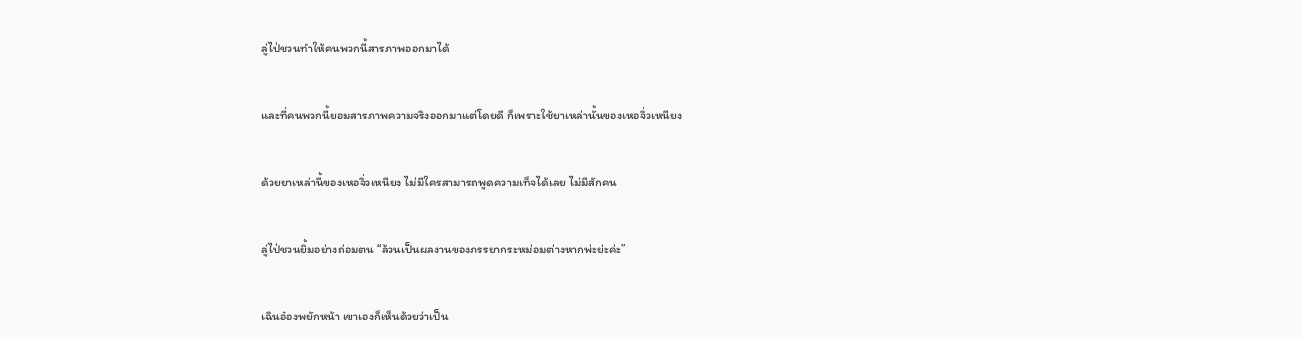ลู่ไป่ชวนทำให้คนพวกนี้สารภาพออกมาได้


และที่คนพวกนี้ยอมสารภาพความจริงออกมาแต่โดยดี ก็เพราะใช้ยาเหล่านั้นของเหอจิ่วเหนียง


ด้วยยาเหล่านี้ของเหอจิ่วเหนียง ไม่มีใครสามารถพูดความเท็จได้เลย ไม่มีสักคน


ลู่ไป่ชวนยิ้มอย่างถ่อมตน “ล้วนเป็นผลงานของภรรยากระหม่อมต่างหากพ่ะย่ะค่ะ”


เฉินอ๋องพยักหน้า เขาเองก็เห็นด้วยว่าเป็น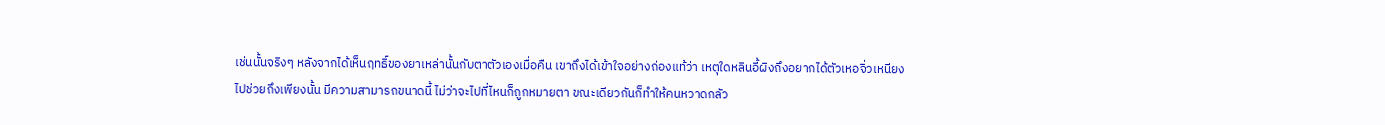เช่นนั้นจริงๆ หลังจากได้เห็นฤทธิ์ของยาเหล่านั้นกับตาตัวเองเมื่อคืน เขาถึงได้เข้าใจอย่างถ่องแท้ว่า เหตุใดหลินอี้ผิงถึงอยากได้ตัวเหอจิ่วเหนียงไปช่วยถึงเพียงนั้น มีความสามารถขนาดนี้ ไม่ว่าจะไปที่ไหนก็ถูกหมายตา ขณะเดียวกันก็ทำให้คนหวาดกลัว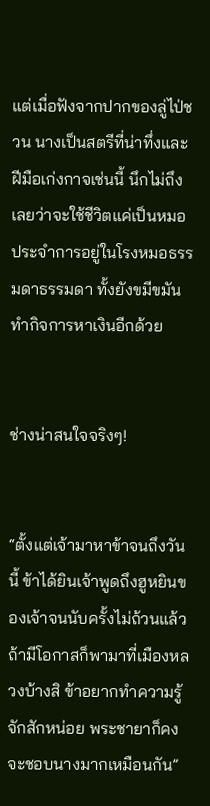แต่เมื่อฟังจากปากของลู่ไป่ชวน นางเป็นสตรีที่น่าทึ่งและฝีมือเก่งกาจเช่นนี้ นึกไม่ถึงเลยว่าจะใช้ชีวิตแค่เป็นหมอประจำการอยู่ในโรงหมอธรรมดาธรรมดา ทั้งยังขมีขมันทำกิจการหาเงินอีกด้วย


ช่างน่าสนใจจริงๆ!


“ตั้งแต่เจ้ามาหาข้าจนถึงวันนี้ ข้าได้ยินเจ้าพูดถึงฮูหยินของเจ้าจนนับครั้งไม่ถ้วนแล้ว ถ้ามีโอกาสก็พามาที่เมืองหลวงบ้างสิ ข้าอยากทำความรู้จักสักหน่อย พระชายาก็คงจะชอบนางมากเหมือนกัน”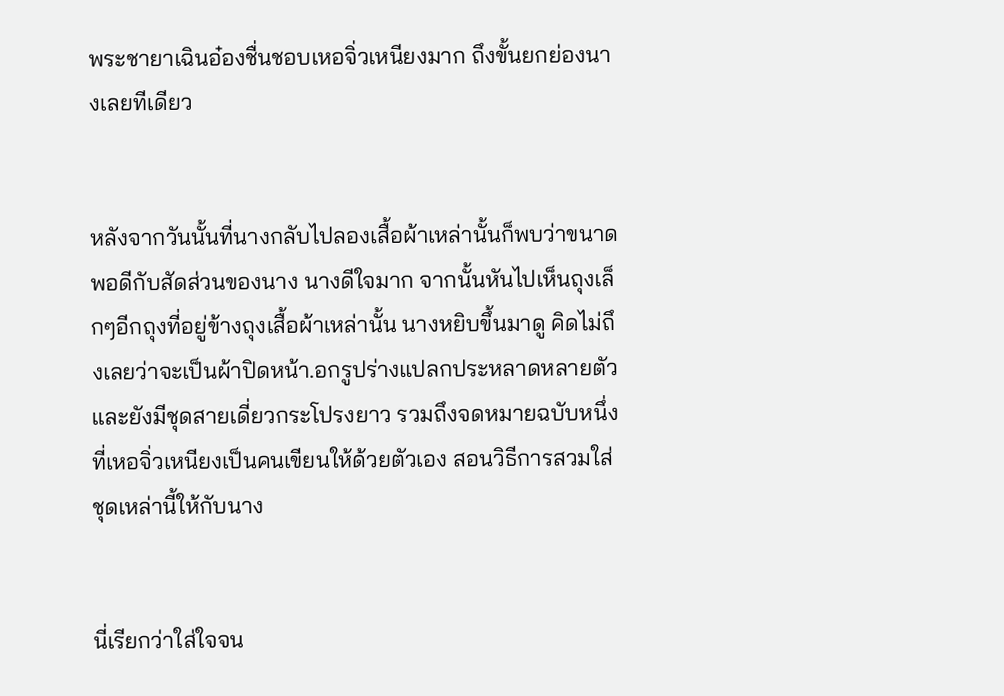พระชายาเฉินอ๋องชื่นชอบเหอจิ่วเหนียงมาก ถึงขั้นยกย่องนางเลยทีเดียว


หลังจากวันนั้นที่นางกลับไปลองเสื้อผ้าเหล่านั้นก็พบว่าขนาดพอดีกับสัดส่วนของนาง นางดีใจมาก จากนั้นหันไปเห็นถุงเล็กๆอีกถุงที่อยู่ข้างถุงเสื้อผ้าเหล่านั้น นางหยิบขึ้นมาดู คิดไม่ถึงเลยว่าจะเป็นผ้าปิดหน้า.อกรูปร่างแปลกประหลาดหลายตัว และยังมีชุดสายเดี่ยวกระโปรงยาว รวมถึงจดหมายฉบับหนึ่งที่เหอจิ่วเหนียงเป็นคนเขียนให้ด้วยตัวเอง สอนวิธีการสวมใส่ชุดเหล่านี้ให้กับนาง


นี่เรียกว่าใส่ใจจน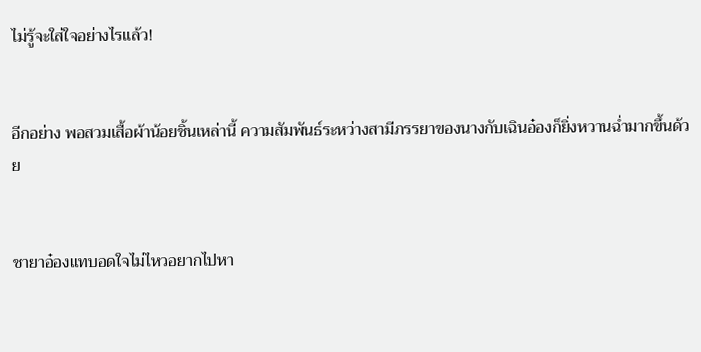ไม่รู้จะใส่ใจอย่างไรแล้ว!


อีกอย่าง พอสวมเสื้อผ้าน้อยชิ้นเหล่านี้ ความสัมพันธ์ระหว่างสามีภรรยาของนางกับเฉินอ๋องก็ยิ่งหวานฉ่ำมากขึ้นด้วย


ชายาอ๋องแทบอดใจไม่ไหวอยากไปหา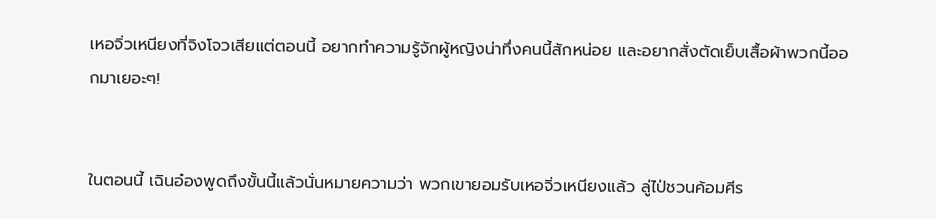เหอจิ่วเหนียงที่จิงโจวเสียแต่ตอนนี้ อยากทำความรู้จักผู้หญิงน่าทึ่งคนนี้สักหน่อย และอยากสั่งตัดเย็บเสื้อผ้าพวกนี้ออกมาเยอะๆ!


ในตอนนี้ เฉินอ๋องพูดถึงขั้นนี้แล้วนั่นหมายความว่า พวกเขายอมรับเหอจิ่วเหนียงแล้ว ลู่ไป่ชวนค้อมศีร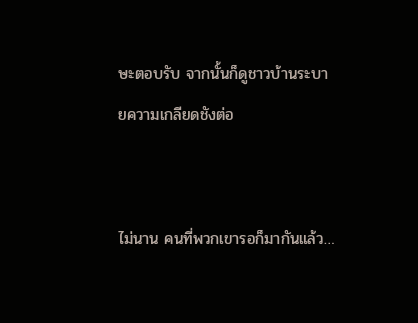ษะตอบรับ จากนั้นก็ดูชาวบ้านระบายความเกลียดชังต่อ


ไม่นาน คนที่พวกเขารอก็มากันแล้ว…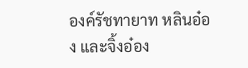องค์รัชทายาท หลินอ๋อง และจิ้งอ๋อง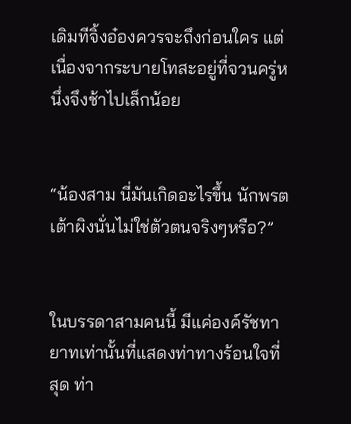เดิมทีจิ้งอ๋องควรจะถึงก่อนใคร แต่เนื่องจากระบายโทสะอยู่ที่จวนครู่หนึ่งจึงช้าไปเล็กน้อย


“น้องสาม นี่มันเกิดอะไรขึ้น นักพรตเต้าผิงนั่นไม่ใช่ตัวตนจริงๆหรือ?”


ในบรรดาสามคนนี้ มีแค่องค์รัชทายาทเท่านั้นที่แสดงท่าทางร้อนใจที่สุด ท่า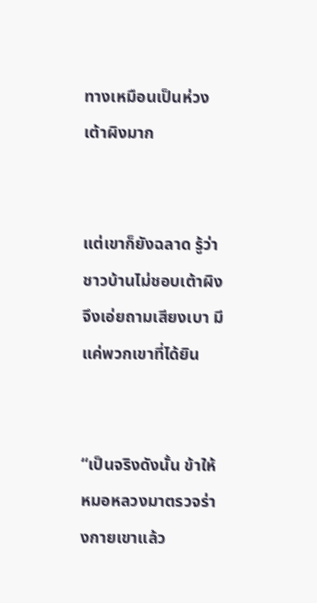ทางเหมือนเป็นห่วงเต้าผิงมาก


แต่เขาก็ยังฉลาด รู้ว่าชาวบ้านไม่ชอบเต้าผิงจึงเอ่ยถามเสียงเบา มีแค่พวกเขาที่ได้ยิน


“เป็นจริงดังนั้น ข้าให้หมอหลวงมาตรวจร่างกายเขาแล้ว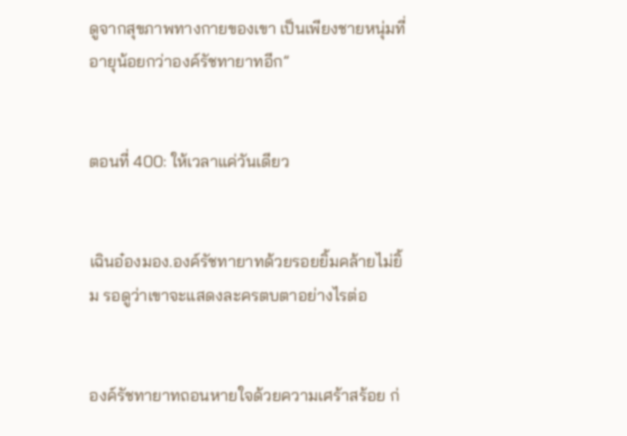ดูจากสุขภาพทางกายของเขา เป็นเพียงชายหนุ่มที่อายุน้อยกว่าองค์รัชทายาทอีก”


ตอนที่ 400: ให้เวลาแค่วันเดียว


เฉินอ๋องมอง.องค์รัชทายาทด้วยรอยยิ้มคล้ายไม่ยิ้ม รอดูว่าเขาจะแสดงละครตบตาอย่างไรต่อ


องค์รัชทายาทถอนหายใจด้วยความเศร้าสร้อย ก่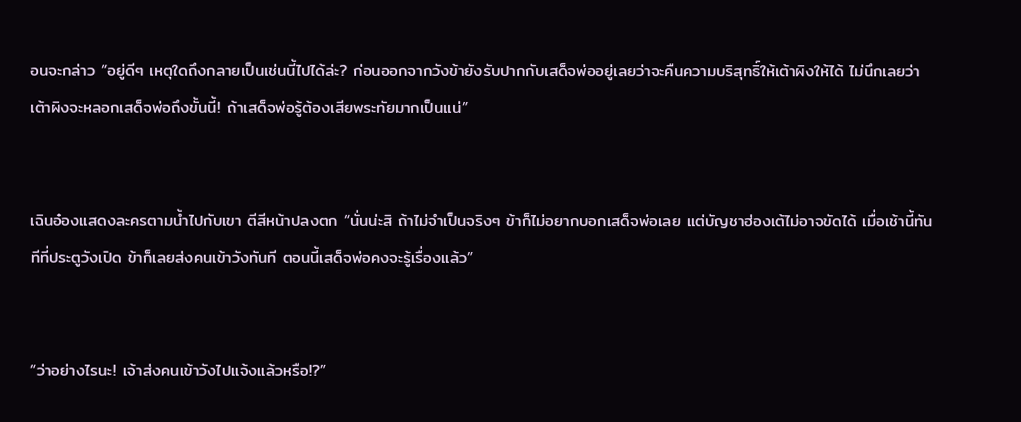อนจะกล่าว “อยู่ดีๆ เหตุใดถึงกลายเป็นเช่นนี้ไปได้ล่ะ? ก่อนออกจากวังข้ายังรับปากกับเสด็จพ่ออยู่เลยว่าจะคืนความบริสุทธิ์ให้เต้าผิงให้ได้ ไม่นึกเลยว่าเต้าผิงจะหลอกเสด็จพ่อถึงขั้นนี้! ถ้าเสด็จพ่อรู้ต้องเสียพระทัยมากเป็นแน่”


เฉินอ๋องแสดงละครตามน้ำไปกับเขา ตีสีหน้าปลงตก “นั่นน่ะสิ ถ้าไม่จำเป็นจริงๆ ข้าก็ไม่อยากบอกเสด็จพ่อเลย แต่บัญชาฮ่องเต้ไม่อาจขัดได้ เมื่อเช้านี้ทันทีที่ประตูวังเปิด ข้าก็เลยส่งคนเข้าวังทันที ตอนนี้เสด็จพ่อคงจะรู้เรื่องแล้ว”


“ว่าอย่างไรนะ! เจ้าส่งคนเข้าวังไปแจ้งแล้วหรือ!?”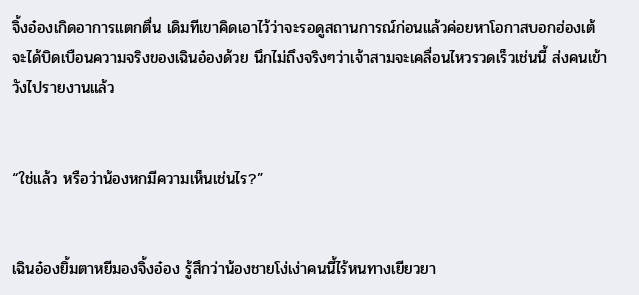จิ้งอ๋องเกิดอาการแตกตื่น เดิมทีเขาคิดเอาไว้ว่าจะรอดูสถานการณ์ก่อนแล้วค่อยหาโอกาสบอกฮ่องเต้ จะได้บิดเบือนความจริงของเฉินอ๋องด้วย นึกไม่ถึงจริงๆว่าเจ้าสามจะเคลื่อนไหวรวดเร็วเช่นนี้ ส่งคนเข้าวังไปรายงานแล้ว


“ใช่แล้ว หรือว่าน้องหกมีความเห็นเช่นไร?”


เฉินอ๋องยิ้มตาหยีมองจิ้งอ๋อง รู้สึกว่าน้องชายโง่เง่าคนนี้ไร้หนทางเยียวยา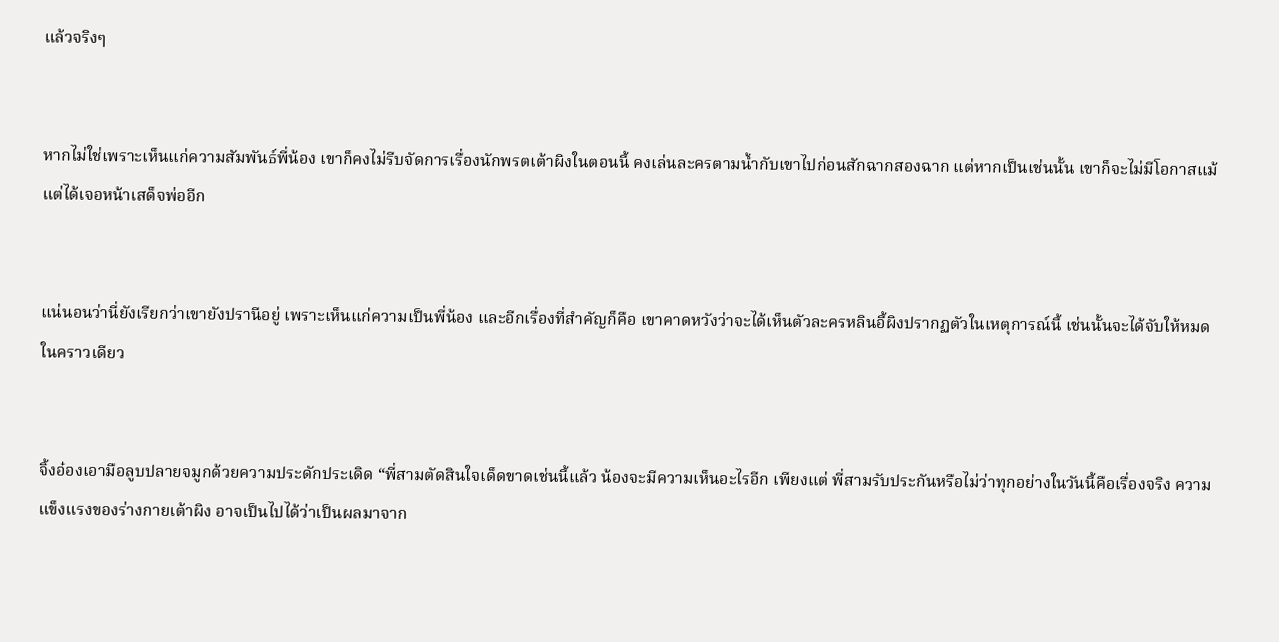แล้วจริงๆ


หากไม่ใช่เพราะเห็นแก่ความสัมพันธ์พี่น้อง เขาก็คงไม่รีบจัดการเรื่องนักพรตเต้าผิงในตอนนี้ คงเล่นละครตามน้ำกับเขาไปก่อนสักฉากสองฉาก แต่หากเป็นเช่นนั้น เขาก็จะไม่มีโอกาสแม้แต่ได้เจอหน้าเสด็จพ่ออีก


แน่นอนว่านี่ยังเรียกว่าเขายังปรานีอยู่ เพราะเห็นแก่ความเป็นพี่น้อง และอีกเรื่องที่สำคัญก็คือ เขาคาดหวังว่าจะได้เห็นตัวละครหลินอี้ผิงปรากฏตัวในเหตุการณ์นี้ เช่นนั้นจะได้จับให้หมดในคราวเดียว


จิ้งอ๋องเอามือลูบปลายจมูกด้วยความประดักประเดิด “พี่สามตัดสินใจเด็ดขาดเช่นนี้แล้ว น้องจะมีความเห็นอะไรอีก เพียงแต่ พี่สามรับประกันหรือไม่ว่าทุกอย่างในวันนี้คือเรื่องจริง ความแข็งแรงของร่างกายเต้าผิง อาจเป็นไปได้ว่าเป็นผลมาจาก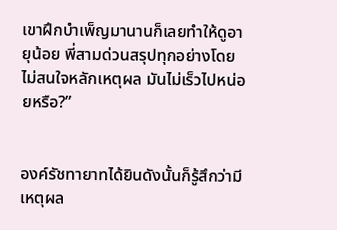เขาฝึกบำเพ็ญมานานก็เลยทำให้ดูอายุน้อย พี่สามด่วนสรุปทุกอย่างโดยไม่สนใจหลักเหตุผล มันไม่เร็วไปหน่อยหรือ?”


องค์รัชทายาทได้ยินดังนั้นก็รู้สึกว่ามีเหตุผล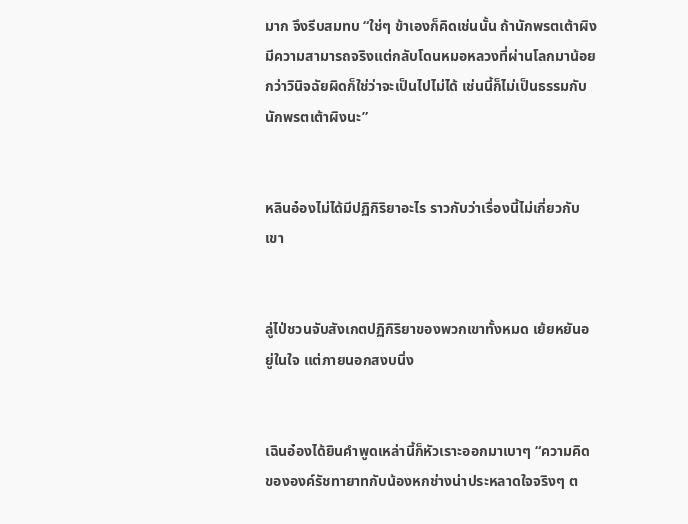มาก จึงรีบสมทบ “ใช่ๆ ข้าเองก็คิดเช่นนั้น ถ้านักพรตเต้าผิงมีความสามารถจริงแต่กลับโดนหมอหลวงที่ผ่านโลกมาน้อยกว่าวินิจฉัยผิดก็ใช่ว่าจะเป็นไปไม่ได้ เช่นนี้ก็ไม่เป็นธรรมกับนักพรตเต้าผิงนะ”


หลินอ๋องไม่ได้มีปฏิกิริยาอะไร ราวกับว่าเรื่องนี้ไม่เกี่ยวกับเขา


ลู่ไป่ชวนจับสังเกตปฏิกิริยาของพวกเขาทั้งหมด เย้ยหยันอยู่ในใจ แต่ภายนอกสงบนิ่ง


เฉินอ๋องได้ยินคำพูดเหล่านี้ก็หัวเราะออกมาเบาๆ “ความคิดขององค์รัชทายาทกับน้องหกช่างน่าประหลาดใจจริงๆ ต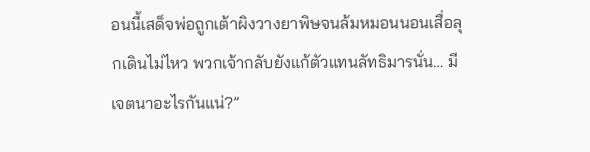อนนี้เสด็จพ่อถูกเต้าผิงวางยาพิษจนล้มหมอนนอนเสื่อลุกเดินไม่ไหว พวกเจ้ากลับยังแก้ตัวแทนลัทธิมารนั่น… มีเจตนาอะไรกันแน่?”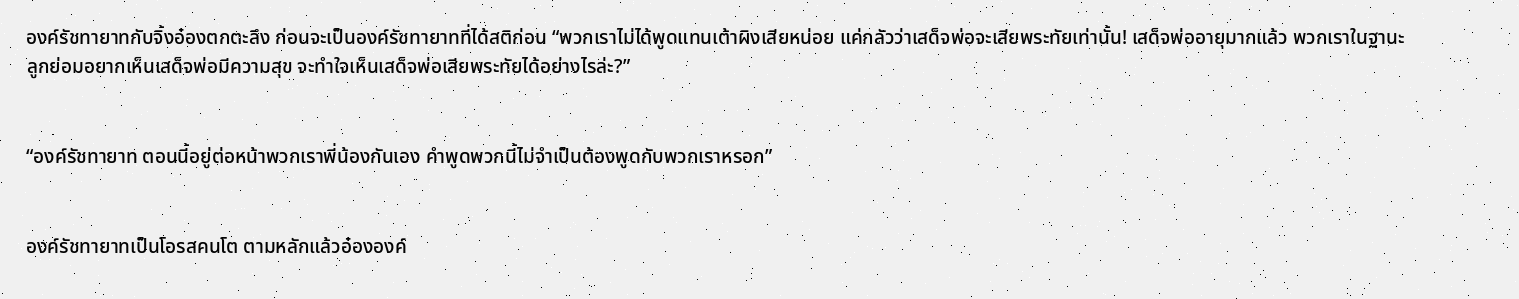องค์รัชทายาทกับจิ้งอ๋องตกตะลึง ก่อนจะเป็นองค์รัชทายาทที่ได้สติก่อน “พวกเราไม่ได้พูดแทนเต้าผิงเสียหน่อย แค่กลัวว่าเสด็จพ่อจะเสียพระทัยเท่านั้น! เสด็จพ่ออายุมากแล้ว พวกเราในฐานะลูกย่อมอยากเห็นเสด็จพ่อมีความสุข จะทำใจเห็นเสด็จพ่อเสียพระทัยได้อย่างไรล่ะ?”


“องค์รัชทายาท ตอนนี้อยู่ต่อหน้าพวกเราพี่น้องกันเอง คำพูดพวกนี้ไม่จำเป็นต้องพูดกับพวกเราหรอก”


องค์รัชทายาทเป็นโอรสคนโต ตามหลักแล้วอ๋ององค์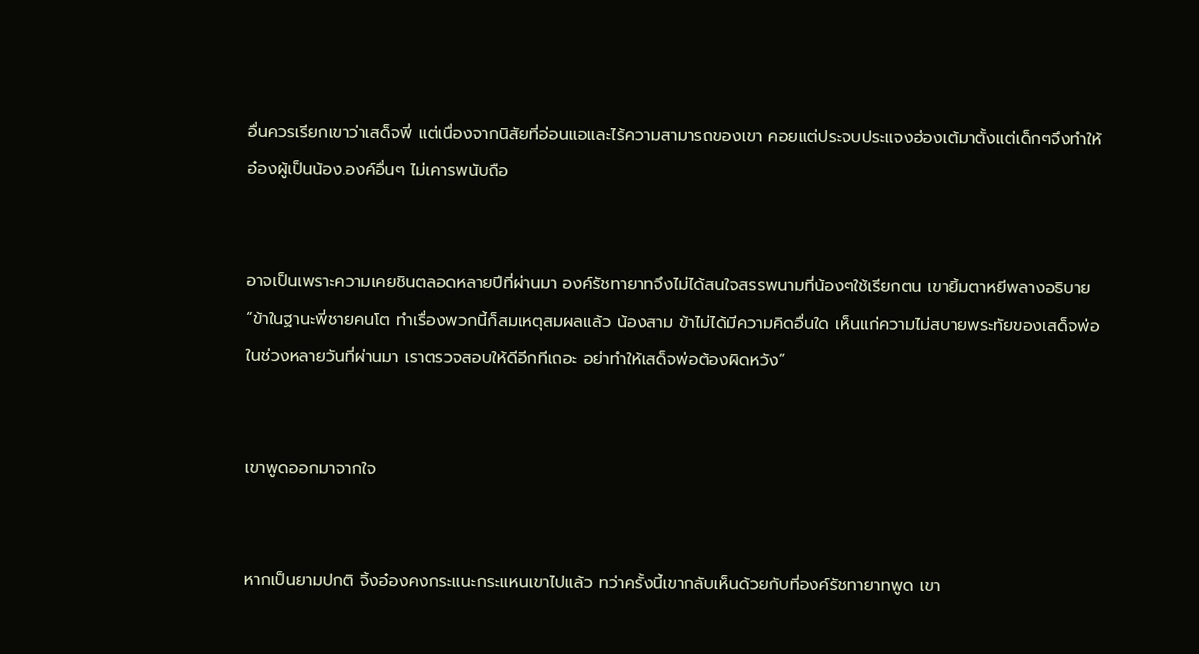อื่นควรเรียกเขาว่าเสด็จพี่ แต่เนื่องจากนิสัยที่อ่อนแอและไร้ความสามารถของเขา คอยแต่ประจบประแจงฮ่องเต้มาตั้งแต่เด็กๆจึงทำให้อ๋องผู้เป็นน้อง.องค์อื่นๆ ไม่เคารพนับถือ


อาจเป็นเพราะความเคยชินตลอดหลายปีที่ผ่านมา องค์รัชทายาทจึงไม่ได้สนใจสรรพนามที่น้องๆใช้เรียกตน เขายิ้มตาหยีพลางอธิบาย “ข้าในฐานะพี่ชายคนโต ทำเรื่องพวกนี้ก็สมเหตุสมผลแล้ว น้องสาม ข้าไม่ได้มีความคิดอื่นใด เห็นแก่ความไม่สบายพระทัยของเสด็จพ่อในช่วงหลายวันที่ผ่านมา เราตรวจสอบให้ดีอีกทีเถอะ อย่าทำให้เสด็จพ่อต้องผิดหวัง”


เขาพูดออกมาจากใจ


หากเป็นยามปกติ จิ้งอ๋องคงกระแนะกระแหนเขาไปแล้ว ทว่าครั้งนี้เขากลับเห็นด้วยกับที่องค์รัชทายาทพูด เขา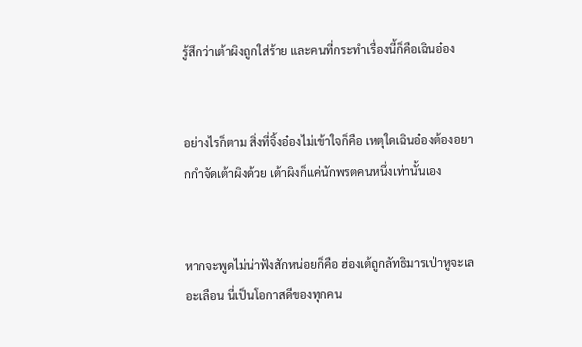รู้สึกว่าเต้าผิงถูกใส่ร้าย และคนที่กระทำเรื่องนี้ก็คือเฉินอ๋อง


อย่างไรก็ตาม สิ่งที่จิ้งอ๋องไม่เข้าใจก็คือ เหตุใดเฉินอ๋องต้องอยากกำจัดเต้าผิงด้วย เต้าผิงก็แค่นักพรตคนหนึ่งเท่านั้นเอง


หากจะพูดไม่น่าฟังสักหน่อยก็คือ ฮ่องเต้ถูกลัทธิมารเป่าหูจะเลอะเลือน นี่เป็นโอกาสดีของทุกคน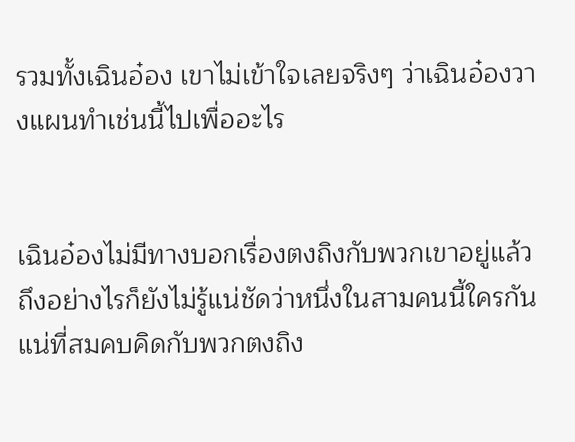รวมทั้งเฉินอ๋อง เขาไม่เข้าใจเลยจริงๆ ว่าเฉินอ๋องวางแผนทำเช่นนี้ไปเพื่ออะไร


เฉินอ๋องไม่มีทางบอกเรื่องตงถิงกับพวกเขาอยู่แล้ว ถึงอย่างไรก็ยังไม่รู้แน่ชัดว่าหนึ่งในสามคนนี้ใครกันแน่ที่สมคบคิดกับพวกตงถิง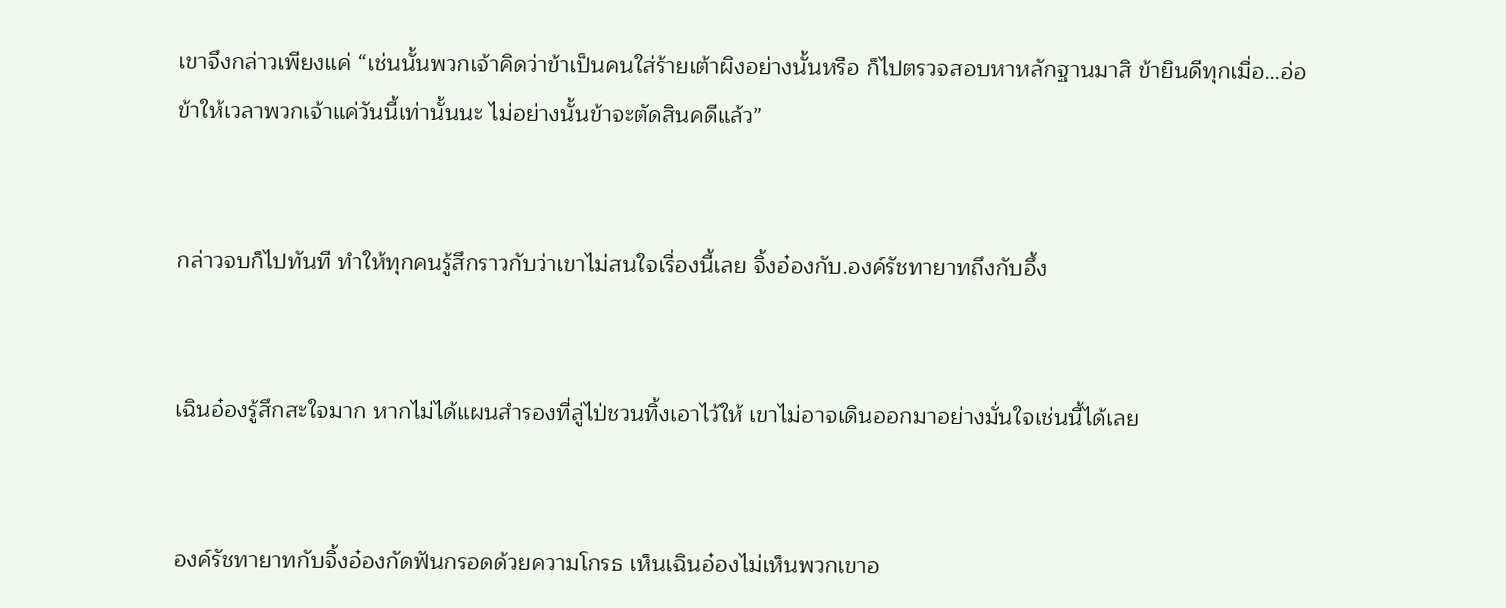เขาจึงกล่าวเพียงแค่ “เช่นนั้นพวกเจ้าคิดว่าข้าเป็นคนใส่ร้ายเต้าผิงอย่างนั้นหรือ ก็ไปตรวจสอบหาหลักฐานมาสิ ข้ายินดีทุกเมื่อ…อ่อ ข้าให้เวลาพวกเจ้าแค่วันนี้เท่านั้นนะ ไม่อย่างนั้นข้าจะตัดสินคดีแล้ว”


กล่าวจบก็ไปทันที ทำให้ทุกคนรู้สึกราวกับว่าเขาไม่สนใจเรื่องนี้เลย จิ้งอ๋องกับ.องค์รัชทายาทถึงกับอึ้ง


เฉินอ๋องรู้สึกสะใจมาก หากไม่ได้แผนสำรองที่ลู่ไป่ชวนทิ้งเอาไว้ให้ เขาไม่อาจเดินออกมาอย่างมั่นใจเช่นนี้ได้เลย


องค์รัชทายาทกับจิ้งอ๋องกัดฟันกรอดด้วยความโกรธ เห็นเฉินอ๋องไม่เห็นพวกเขาอ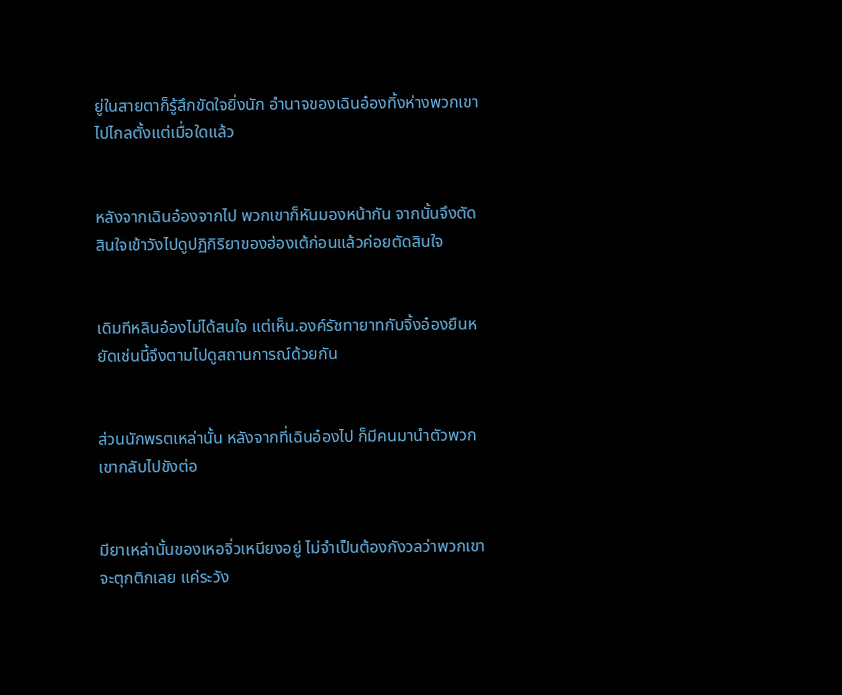ยู่ในสายตาก็รู้สึกขัดใจยิ่งนัก อำนาจของเฉินอ๋องทิ้งห่างพวกเขาไปไกลตั้งแต่เมื่อใดแล้ว


หลังจากเฉินอ๋องจากไป พวกเขาก็หันมองหน้ากัน จากนั้นจึงตัดสินใจเข้าวังไปดูปฏิกิริยาของฮ่องเต้ก่อนแล้วค่อยตัดสินใจ


เดิมทีหลินอ๋องไม่ได้สนใจ แต่เห็น.องค์รัชทายาทกับจิ้งอ๋องยืนหยัดเช่นนี้จึงตามไปดูสถานการณ์ด้วยกัน


ส่วนนักพรตเหล่านั้น หลังจากที่เฉินอ๋องไป ก็มีคนมานำตัวพวกเขากลับไปขังต่อ


มียาเหล่านั้นของเหอจิ่วเหนียงอยู่ ไม่จำเป็นต้องกังวลว่าพวกเขาจะตุกติกเลย แค่ระวัง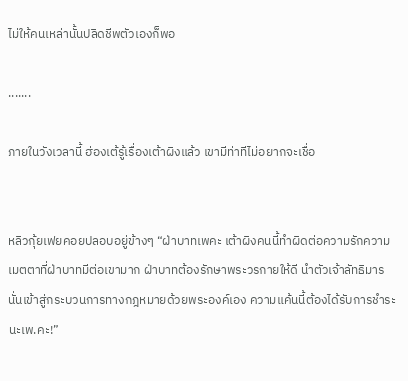ไม่ให้คนเหล่านั้นปลิดชีพตัวเองก็พอ

.......

ภายในวังเวลานี้ ฮ่องเต้รู้เรื่องเต้าผิงแล้ว เขามีท่าทีไม่อยากจะเชื่อ


หลิวกุ้ยเฟยคอยปลอบอยู่ข้างๆ “ฝ่าบาทเพคะ เต้าผิงคนนี้ทำผิดต่อความรักความเมตตาที่ฝ่าบาทมีต่อเขามาก ฝ่าบาทต้องรักษาพระวรกายให้ดี นำตัวเจ้าลัทธิมารนั่นเข้าสู่กระบวนการทางกฎหมายด้วยพระองค์เอง ความแค้นนี้ต้องได้รับการชำระนะเพ.คะ!”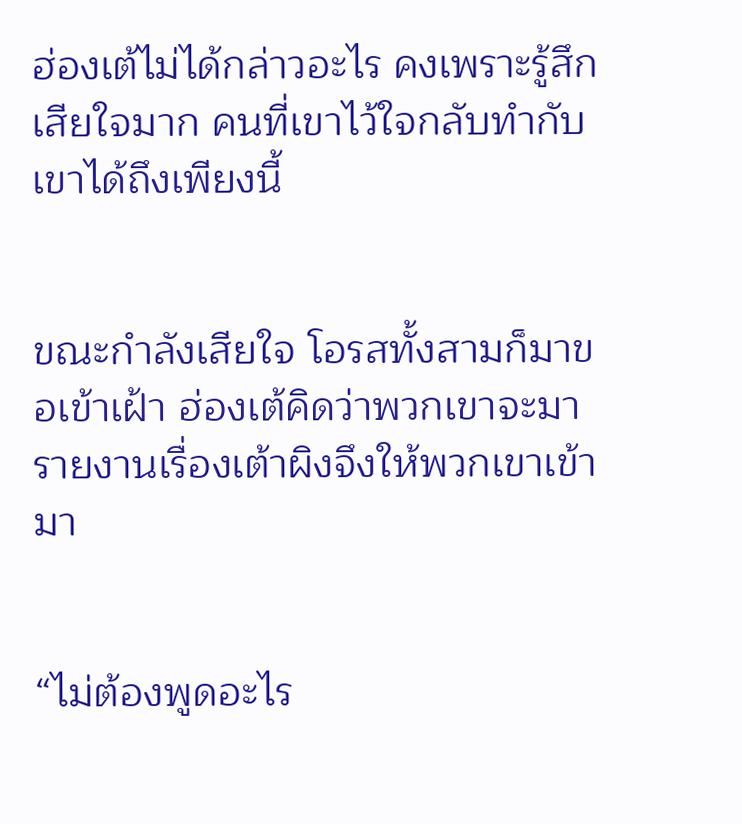ฮ่องเต้ไม่ได้กล่าวอะไร คงเพราะรู้สึกเสียใจมาก คนที่เขาไว้ใจกลับทำกับเขาได้ถึงเพียงนี้


ขณะกำลังเสียใจ โอรสทั้งสามก็มาขอเข้าเฝ้า ฮ่องเต้คิดว่าพวกเขาจะมารายงานเรื่องเต้าผิงจึงให้พวกเขาเข้ามา


“ไม่ต้องพูดอะไร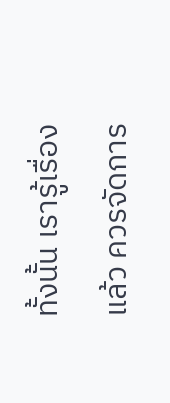ทั้งนั้น เรารู้เรื่องแล้ว ควรจัดการ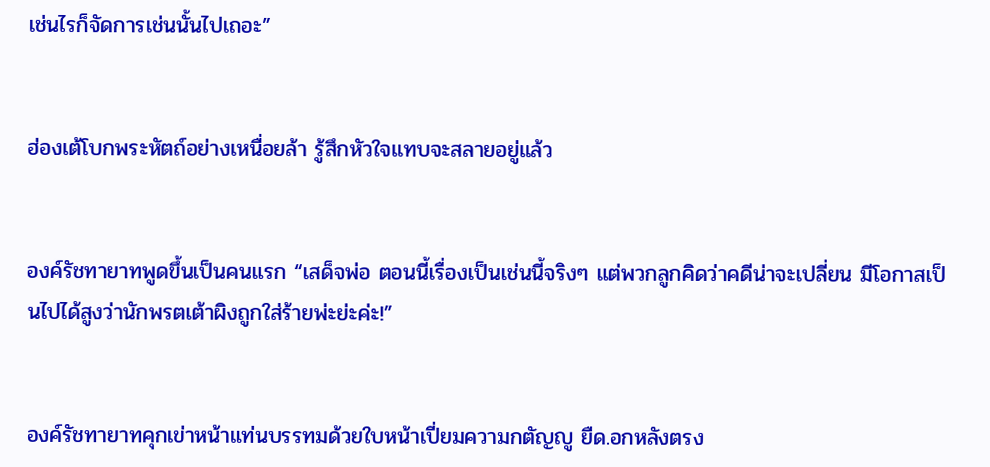เช่นไรก็จัดการเช่นนั้นไปเถอะ”


ฮ่องเต้โบกพระหัตถ์อย่างเหนื่อยล้า รู้สึกหัวใจแทบจะสลายอยู่แล้ว


องค์รัชทายาทพูดขึ้นเป็นคนแรก “เสด็จพ่อ ตอนนี้เรื่องเป็นเช่นนี้จริงๆ แต่พวกลูกคิดว่าคดีน่าจะเปลี่ยน มีโอกาสเป็นไปได้สูงว่านักพรตเต้าผิงถูกใส่ร้ายพ่ะย่ะค่ะ!”


องค์รัชทายาทคุกเข่าหน้าแท่นบรรทมด้วยใบหน้าเปี่ยมความกตัญญู ยืด.อกหลังตรง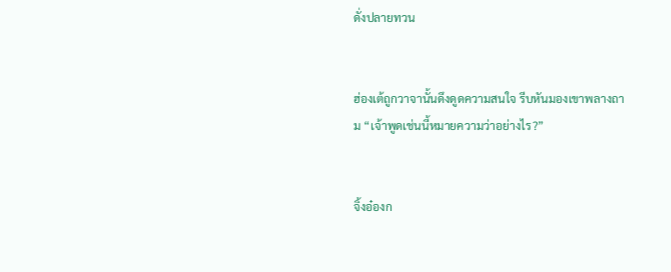ดั่งปลายทวน


ฮ่องเต้ถูกวาจานั้นดึงดูดความสนใจ รีบหันมองเขาพลางถาม “เจ้าพูดเช่นนี้หมายความว่าอย่างไร?”


จิ้งอ๋องก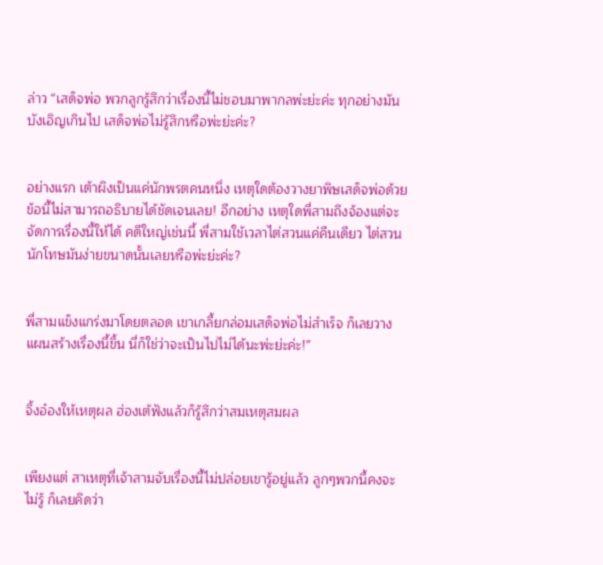ล่าว “เสด็จพ่อ พวกลูกรู้สึกว่าเรื่องนี้ไม่ชอบมาพากลพ่ะย่ะค่ะ ทุกอย่างมันบังเอิญเกินไป เสด็จพ่อไม่รู้สึกหรือพ่ะย่ะค่ะ?


อย่างแรก เต้าผิงเป็นแค่นักพรตคนหนึ่ง เหตุใดต้องวางยาพิษเสด็จพ่อด้วย ข้อนี้ไม่สามารถอธิบายได้ชัดเจนเลย! อีกอย่าง เหตุใดพี่สามถึงจ้องแต่จะจัดการเรื่องนี้ให้ได้ คดีใหญ่เช่นนี้ พี่สามใช้เวลาไต่สวนแค่คืนเดียว ไต่สวนนักโทษมันง่ายขนาดนั้นเลยหรือพ่ะย่ะค่ะ?


พี่สามแข็งแกร่งมาโดยตลอด เขาเกลี้ยกล่อมเสด็จพ่อไม่สำเร็จ ก็เลยวางแผนสร้างเรื่องนี้ขึ้น นี่ก็ใช่ว่าจะเป็นไปไม่ได้นะพ่ะย่ะค่ะ!”


จิ้งอ๋องให้เหตุผล ฮ่องเต้ฟังแล้วก็รู้สึกว่าสมเหตุสมผล


เพียงแต่ สาเหตุที่เจ้าสามจับเรื่องนี้ไม่ปล่อยเขารู้อยู่แล้ว ลูกๆพวกนี้คงจะไม่รู้ ก็เลยคิดว่า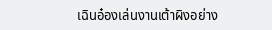เฉินอ๋องเล่นงานเต้าผิงอย่าง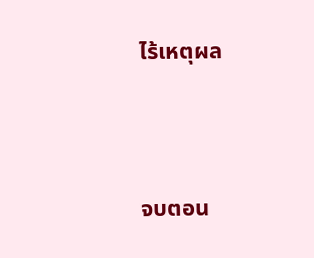ไร้เหตุผล



จบตอน